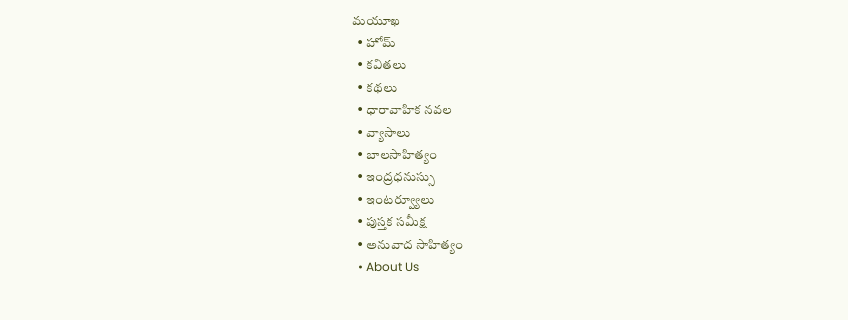మయూఖ
  • హోమ్
  • కవితలు
  • కథలు
  • ధారావాహిక నవల
  • వ్యాసాలు
  • బాల‌సాహిత్యం
  • ఇంద్రధనుస్సు
  • ఇంట‌ర్వ్యూలు
  • పుస్త‌క స‌మీక్ష‌
  • అనువాద సాహిత్యం
  • About Us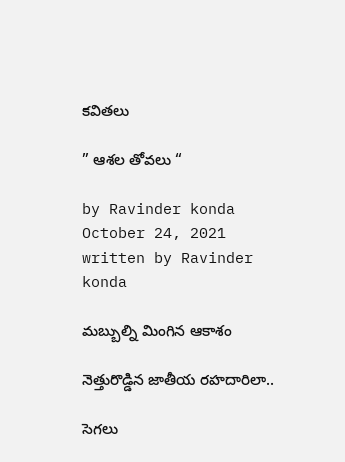కవితలు

” ఆశల తోవలు “

by Ravinder konda October 24, 2021
written by Ravinder konda

మబ్బుల్ని మింగిన ఆకాశం

నెత్తురొడ్డిన జాతీయ రహదారిలా..

సెగలు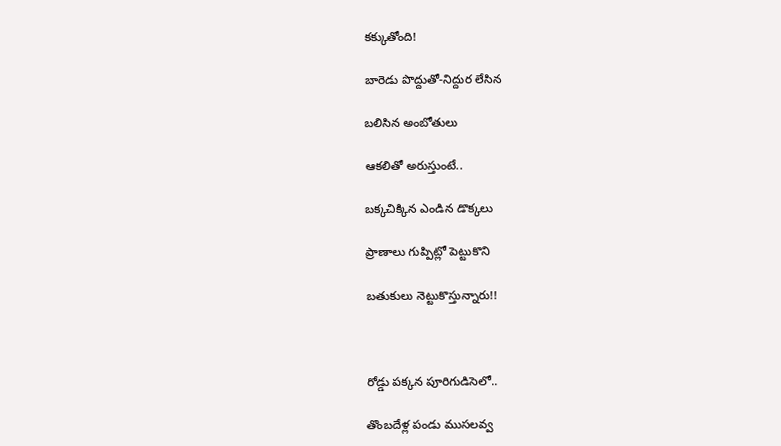కక్కుతోంది!

బారెడు పొద్దుతో-నిద్దుర లేసిన

బలిసిన అంబోతులు

ఆకలితో అరుస్తుంటే..

బక్కచిక్కిన ఎండిన డొక్కలు

ప్రాణాలు గుప్పిట్లో పెట్టుకొని

బతుకులు నెట్టుకొస్తున్నారు!!



రోడ్డు పక్కన పూరిగుడిసెలో..

తొంబదేళ్ల పండు ముసలవ్వ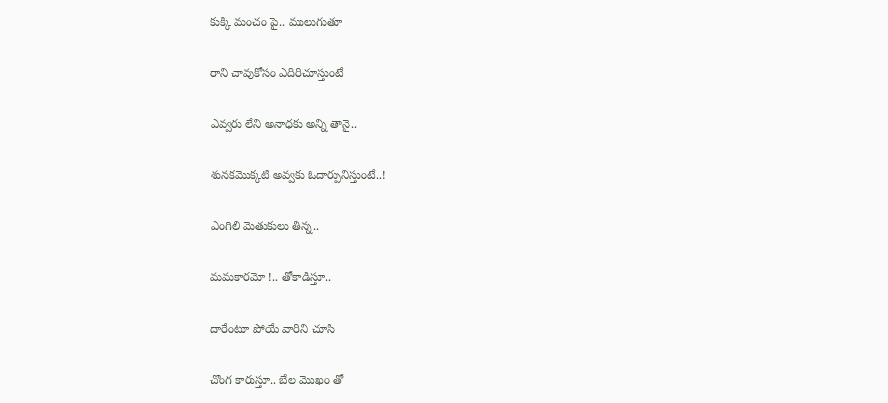కుక్కి మంచం పై.. ములుగుతూ

రాని చావుకోసం ఎదిరిచూస్తుంటే

ఎవ్వరు లేని అనాధకు అన్ని తానై..

శునకమొక్కటి అవ్వకు ఓదార్పునిస్తుంటే..!

ఎంగిలి మెతుకులు తిన్న..

మమకారమో !.. తోకాడిస్తూ..

దారేంటూ పోయే వారిని చూసి

చొంగ కారుస్తూ.. బేల మొఖం తో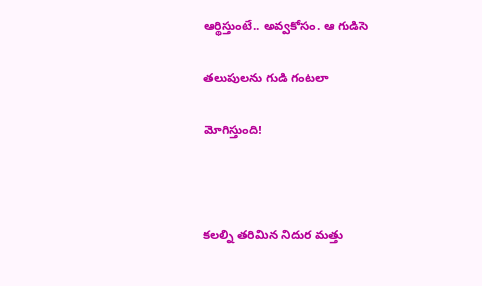ఆర్థిస్తుంటే.. అవ్వకోసం. ఆ గుడిసె

తలుపులను గుడి గంటలా

మోగిస్తుంది!



కలల్ని తరిమిన నిదుర మత్తు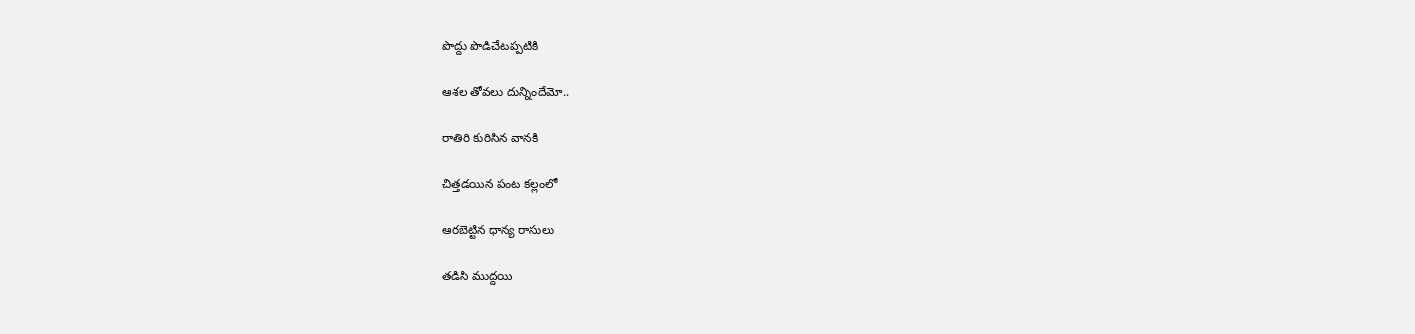పొద్దు పొడిచేటప్పటికి

ఆశల తోవలు దున్నిందేమో..

రాతిరి కురిసిన వానకి

చిత్తడయిన పంట కల్లంలో

ఆరబెట్టిన ధాన్య రాసులు

తడిసి ముద్దయి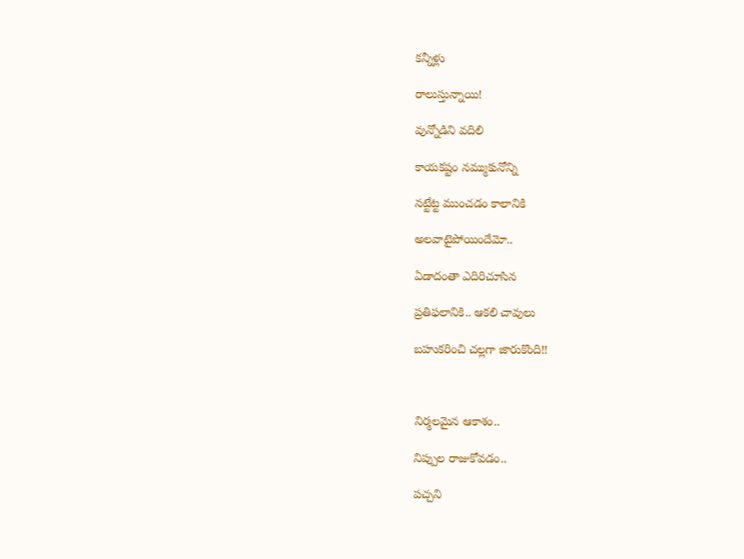కన్నీళ్లు

రాలుస్తున్నాయి!

వున్నోడిని వదిలి

కాయకష్టం నమ్ముకునోన్ని

నట్టేట్ట ముంచడం కాలానికి

అలవాటైపోయిందేమో..

ఏడాదంతా ఎదిరిచూసిన

ప్రతిఫలానికి.. ఆకలి చావులు

బహుకరించి చల్లగా జారుకొంది!!



నిర్మలమైన ఆకాశం..

నిప్పుల రాజుకోవడం..

పచ్చని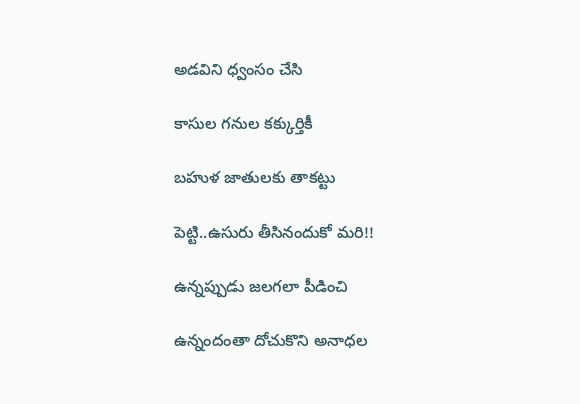అడవిని ధ్వంసం చేసి

కాసుల గనుల కక్కుర్తికీ

బహుళ జాతులకు తాకట్టు

పెట్టి..ఉసురు తీసినందుకో మరి!!

ఉన్నప్పుడు జలగలా పీడించి

ఉన్నందంతా దోచుకొని అనాధల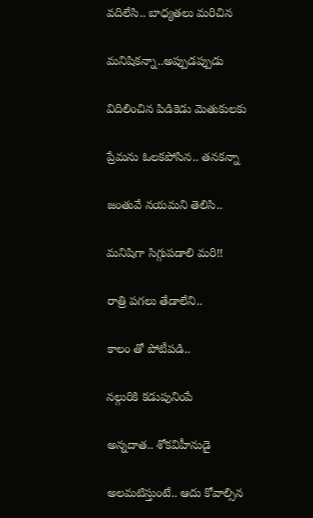వదిలేసి.. బాధ్యతలు మరిచిన

మనిషికన్నా..అప్పుడప్పుడు

విదిలించిన పిడికెడు మెతుకులకు

ప్రేమను ఓలకపోసిన.. తనకన్నా

జంతువే నయమని తెలిసి..

మనిషిగా సిగ్గుపడాలి మరి!!

రాత్రి పగలు తేడాలేని..

కాలం తో పోటీపడి..

నల్గురికి కడుపునింపే

అన్నదాత.. శోకవిహీనుడై

అలమటిస్తుంటే.. ఆదు కోవాల్సిన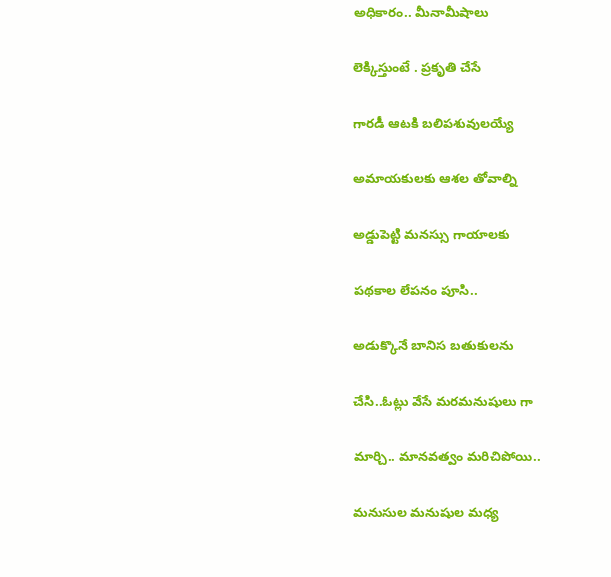అధికారం.. మీనామీషాలు

లెక్కిస్తుంటే . ప్రకృతి చేసే

గారడీ ఆటకి బలిపశువులయ్యే

అమాయకులకు ఆశల తోవాల్ని

అడ్డుపెట్టి మనస్సు గాయాలకు

పథకాల లేపనం పూసి..

అడుక్కొనే బానిస బతుకులను

చేసి..ఓట్లు వేసే మరమనుషులు గా

మార్చి.. మానవత్వం మరిచిపోయి..

మనుసుల మనుషుల మధ్య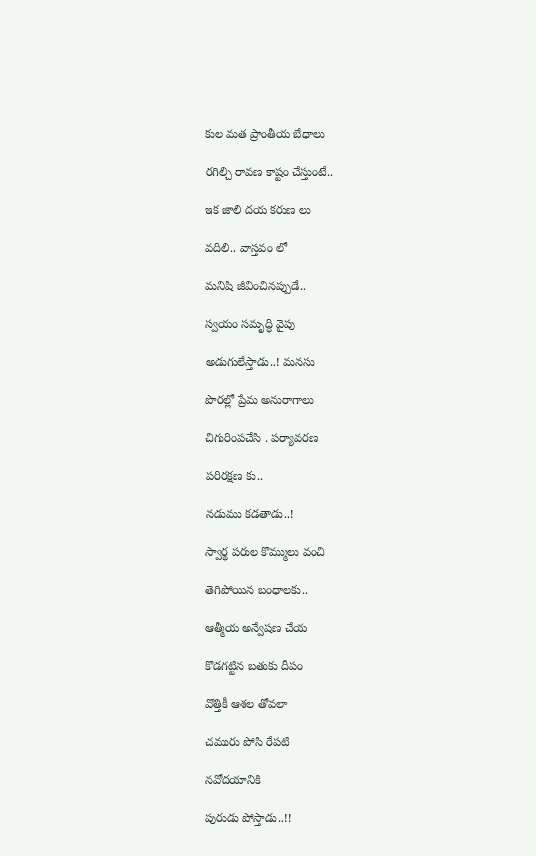కుల మత ప్రాంతీయ బేధాలు

రగిల్చి రావణ కాష్టం చేస్తుంటే..

ఇక జాలి దయ కరుణ లు

వదిలి.. వాస్తవం లో

మనిషి జీవించినప్పుడే..

స్వయం సమృద్ధి వైపు

అడుగులేస్తాడు..! మనసు

పొరల్లో ప్రేమ అనురాగాలు

చిగురింపచేసి . పర్యావరణ

పరిరక్షణ కు..

నడుము కడతాడు..!

స్వార్థ పరుల కొమ్ములు వంచి

తెగిపోయిన బంధాలకు..

ఆత్మీయ అన్వేషణ చేయ

కొడగట్టిన బతుకు దీపం

వొత్తికీ ఆశల తోవలా

చమురు పోసి రేపటి

నవోదయానికి

పురుడు పోస్తాడు..!!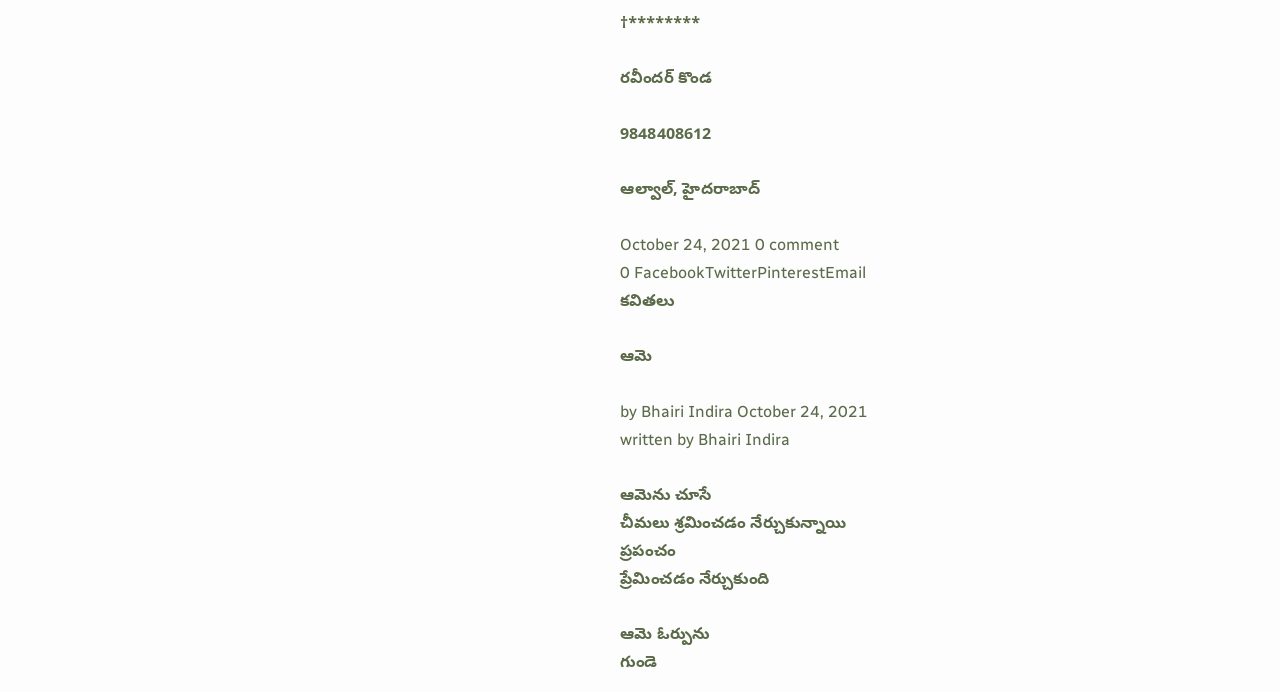†********

రవీందర్ కొండ

9848408612

ఆల్వాల్, హైదరాబాద్

October 24, 2021 0 comment
0 FacebookTwitterPinterestEmail
కవితలు

ఆమె

by Bhairi Indira October 24, 2021
written by Bhairi Indira

ఆమెను చూసే
చీమలు శ్రమించడం నేర్చుకున్నాయి
ప్రపంచం
ప్రేమించడం నేర్చుకుంది

ఆమె ఓర్పును
గుండె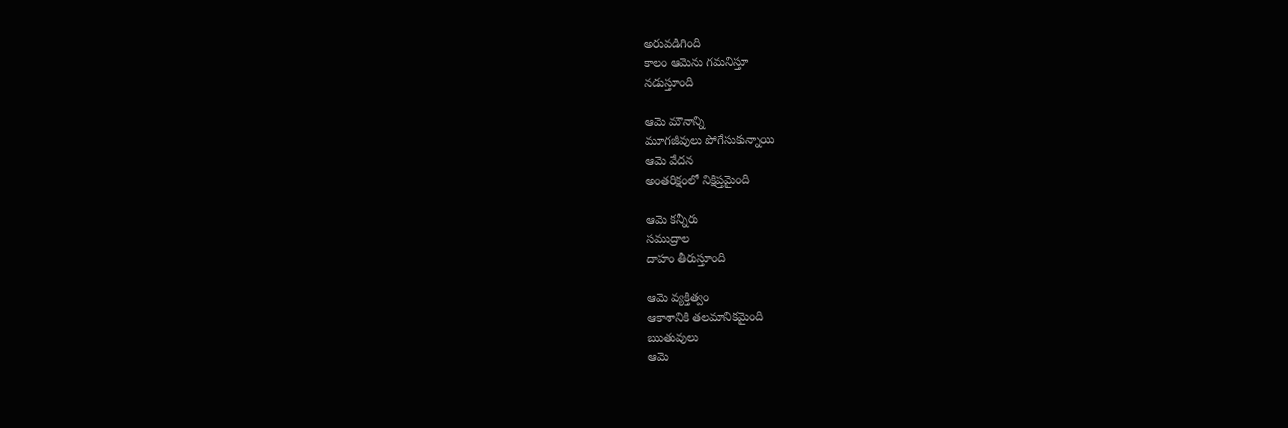అరువడిగింది
కాలం ఆమెను గమనిస్తూ
నడుస్తూంది

ఆమె మౌనాన్ని
మూగజీవులు పోగేసుకున్నాయి
ఆమె వేదన
అంతరిక్షంలో నిక్షిప్తమైంది

ఆమె కన్నీరు
సముద్రాల
దాహం తీరుస్తూంది

ఆమె వ్యక్తిత్వం
ఆకాశానికి తలమానికమైంది
ఋతువులు
ఆమె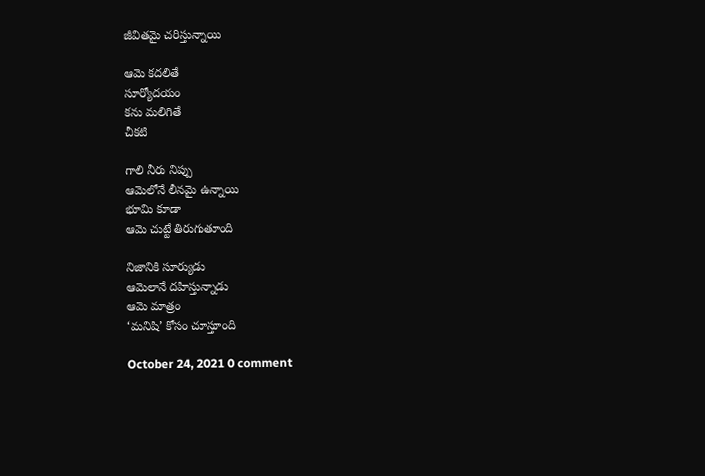జీవితమై చరిస్తున్నాయి

ఆమె కదలితే
సూర్యోదయం
కను మలిగితే
చీకటి

గాలి నీరు నిప్పు
ఆమెలోనే లీనమై ఉన్నాయి
భూమి కూడా
ఆమె చుట్టే తిరుగుతూంది

నిజానికి సూర్యుడు
ఆమెలానే దహిస్తున్నాడు
ఆమె మాత్రం
‘మనిషి’ కోసం చూస్తూంది

October 24, 2021 0 comment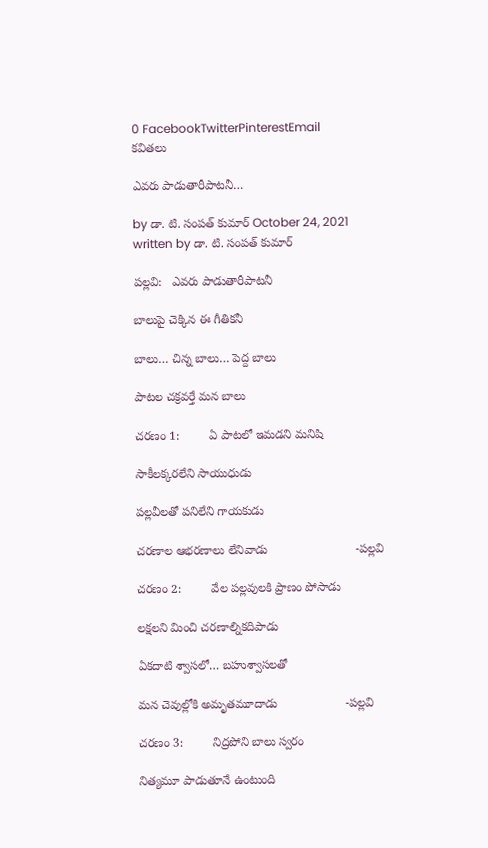0 FacebookTwitterPinterestEmail
కవితలు

ఎవరు పాడుతారీపాటనీ…

by డా. టి. సంపత్ కుమార్ October 24, 2021
written by డా. టి. సంపత్ కుమార్

పల్లవి:   ఎవరు పాడుతారీపాటనీ

బాలుపై చెక్కిన ఈ గీతికనీ

బాలు… చిన్న బాలు… పెద్ద బాలు

పాటల చక్రవర్తే మన బాలు

చరణం 1:         ఏ పాటలో ఇమడని మనిషి

సాకీలక్కరలేని సాయుధుడు

పల్లవీలతో పనిలేని గాయకుడు

చరణాల ఆభరణాలు లేనివాడు                          -పల్లవి

చరణం 2:         వేల పల్లవులకి ప్రాణం పోసాడు

లక్షలని మించి చరణాల్నికదిపాడు

ఏకదాటి శ్వాసలో… బహుశ్వాసలతో

మన చెవుల్లోకి అమృతమూదాడు                    -పల్లవి

చరణం 3:         నిద్రపోని బాలు స్వరం

నిత్యమూ పాడుతూనే ఉంటుంది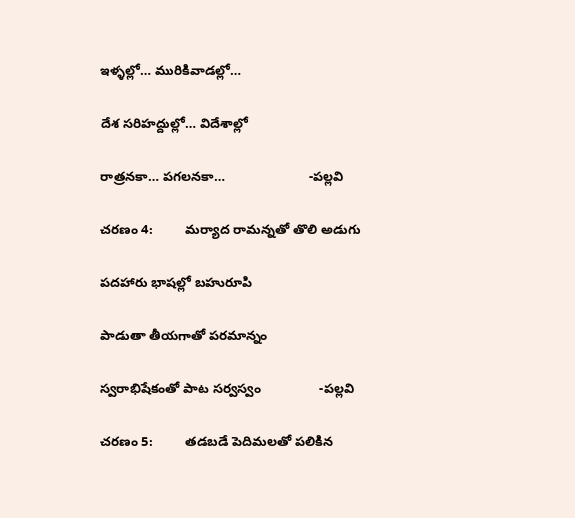ఇళ్ళల్లో… మురికివాడల్లో…

దేశ సరిహద్దుల్లో… విదేశాల్లో

రాత్రనకా… పగలనకా…                       -పల్లవి

చరణం 4:         మర్యాద రామన్నతో తొలి అడుగు

పదహారు భాషల్లో బహురూపి

పాడుతా తీయగాతో పరమాన్నం

స్వరాభిషేకంతో పాట సర్వస్వం                -పల్లవి

చరణం 5:         తడబడే పెదిమలతో పలికిన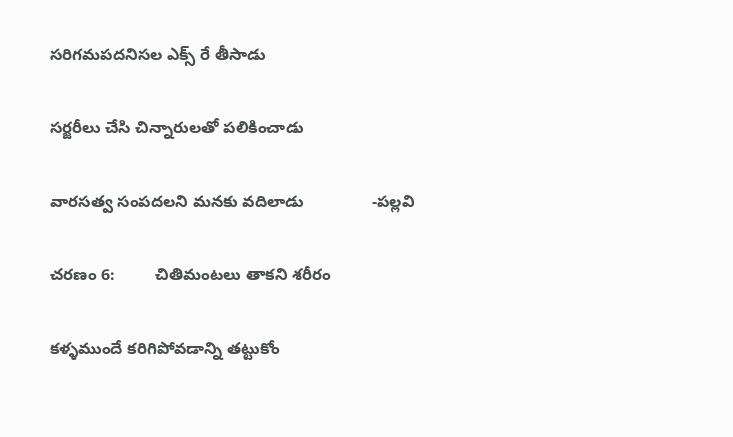సరిగమపదనిసల ఎక్స్ రే తీసాడు

సర్జరీలు చేసి చిన్నారులతో పలికించాడు

వారసత్వ సంపదలని మనకు వదిలాడు               -పల్లవి

చరణం 6:         చితిమంటలు తాకని శరీరం

కళ్ళముందే కరిగిపోవడాన్ని తట్టుకోం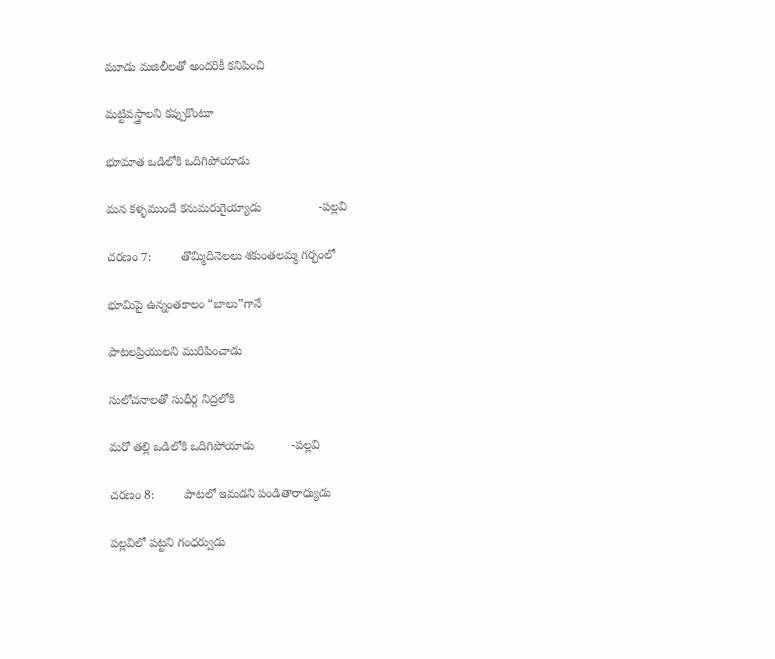మూడు మజిలీలతో అందరికీ కనిపించి

మట్టివస్త్రాలని కప్పుకొంటూ

భూమాత ఒడిలోకి ఒదిగిపోయాడు

మన కళ్ళముందే కనుమరుగైయ్యాడు                 -పల్లవి

చరణం 7:         తొమ్మిదినెలలు శకుంతలమ్మ గర్భంలో

భూమిపై ఉన్నంతకాలం “బాలు”గానే

పాటలప్రియులని మురిపించాడు

సులోచనాలతో సుధీర్గ నిద్రలోకి

మరో తల్లి ఒడిలోకి ఒదిగిపోయాడు           -పల్లవి

చరణం 8:         పాటలో ఇమడని పండితారాధ్యుడు

పల్లవిలో పట్టని గంధర్వుడు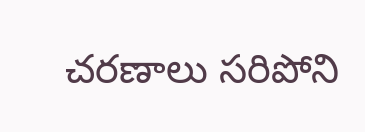చరణాలు సరిపోని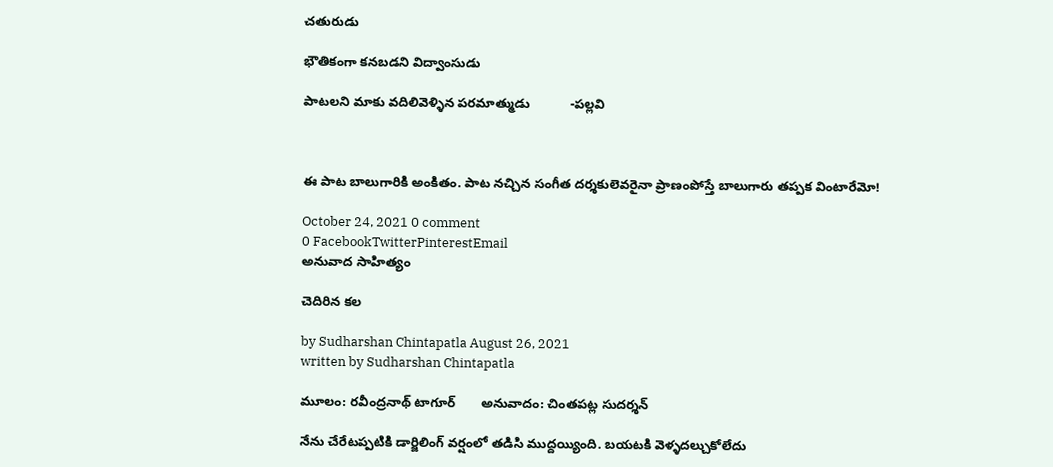చతురుడు

భౌతికంగా కనబడని విద్వాంసుడు

పాటలని మాకు వదిలివెళ్ళిన పరమాత్ముడు           -పల్లవి



ఈ పాట బాలుగారికి అంకితం. పాట నచ్చిన సంగీత దర్శకులెవరైనా ప్రాణంపోస్తే బాలుగారు తప్పక వింటారేమో!

October 24, 2021 0 comment
0 FacebookTwitterPinterestEmail
అనువాద సాహిత్యం

చెదిరిన కల

by Sudharshan Chintapatla August 26, 2021
written by Sudharshan Chintapatla

మూలం: రవీంద్రనాథ్‌ టాగూర్‌       అనువాదం: చింతపట్ల సుదర్శన్‌

నేను చేరేటప్పటికి డార్జిలింగ్‌ వర్షంలో తడిసి ముద్దయ్యింది. బయటకి వెళ్ళదల్చుకోలేదు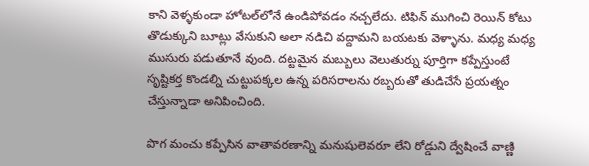కాని వెళ్ళకుండా హోటల్‌లోనే ఉండిపోవడం నచ్చలేదు. టిఫిన్‌ ముగించి రెయిన్‌ కోటు తొడుక్కుని బూట్లు వేసుకుని అలా నడిచి వద్దామని బయటకు వెళ్ళాను. మధ్య మధ్య ముసురు పడుతూనే వుంది. దట్టమైన మబ్బులు వెలుతుర్ను పూర్తిగా కప్పేస్తుంటే సృష్టికర్త కొండల్ని చుట్టుపక్కల ఉన్న పరిసరాలను రబ్బరుతో తుడిచేసే ప్రయత్నం చేస్తున్నాడా అనిపించింది.

పొగ మంచు కప్పేసిన వాతావరణాన్ని మనుషులెవరూ లేని రోడ్డుని ద్వేషించే వాణ్ణి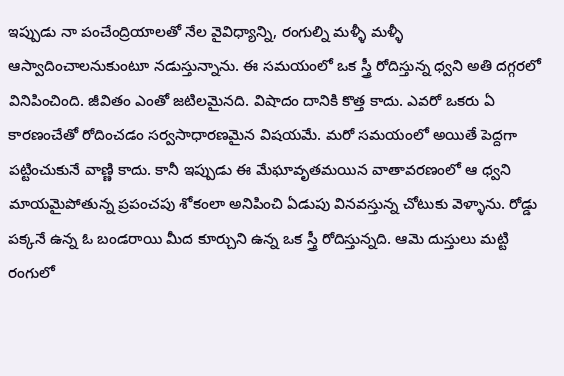ఇప్పుడు నా పంచేంద్రియాలతో నేల వైవిధ్యాన్ని, రంగుల్ని మళ్ళీ మళ్ళీ ఆస్వాదించాలనుకుంటూ నడుస్తున్నాను. ఈ సమయంలో ఒక స్త్రీ రోదిస్తున్న ధ్వని అతి దగ్గరలో వినిపించింది. జీవితం ఎంతో జటిలమైనది. విషాదం దానికి కొత్త కాదు. ఎవరో ఒకరు ఏ కారణంచేతో రోదించడం సర్వసాధారణమైన విషయమే. మరో సమయంలో అయితే పెద్దగా పట్టించుకునే వాణ్ణి కాదు. కానీ ఇప్పుడు ఈ మేఘావృతమయిన వాతావరణంలో ఆ ధ్వని మాయమైపోతున్న ప్రపంచపు శోకంలా అనిపించి ఏడుపు వినవస్తున్న చోటుకు వెళ్ళాను. రోడ్డు పక్కనే ఉన్న ఓ బండరాయి మీద కూర్చుని ఉన్న ఒక స్త్రీ రోదిస్తున్నది. ఆమె దుస్తులు మట్టి రంగులో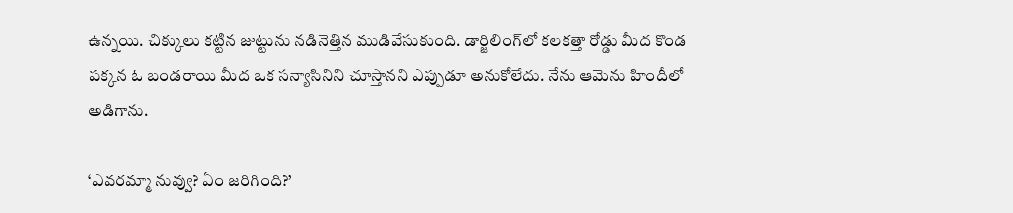ఉన్నయి. చిక్కులు కట్టిన జుట్టును నడినెత్తిన ముడివేసుకుంది. డార్జిలింగ్‌లో కలకత్తా రోడ్డు మీద కొండ పక్కన ఓ బండరాయి మీద ఒక సన్యాసినిని చూస్తానని ఎప్పుడూ అనుకోలేదు. నేను ఆమెను హిందీలో అడిగాను.

‘ఎవరమ్మా నువ్వు? ఏం జరిగింది?’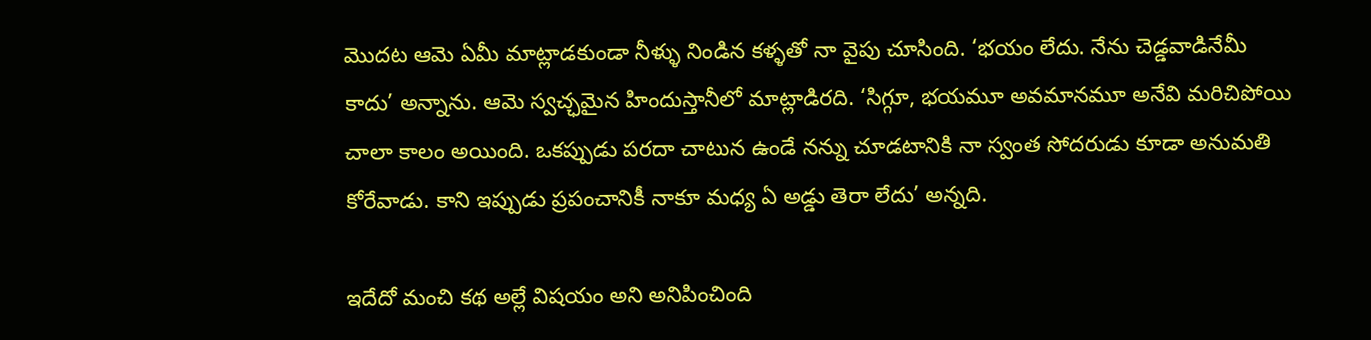మొదట ఆమె ఏమీ మాట్లాడకుండా నీళ్ళు నిండిన కళ్ళతో నా వైపు చూసింది. ‘భయం లేదు. నేను చెడ్డవాడినేమీ కాదు’ అన్నాను. ఆమె స్వచ్ఛమైన హిందుస్తానీలో మాట్లాడిరది. ‘సిగ్గూ, భయమూ అవమానమూ అనేవి మరిచిపోయి చాలా కాలం అయింది. ఒకప్పుడు పరదా చాటున ఉండే నన్ను చూడటానికి నా స్వంత సోదరుడు కూడా అనుమతి కోరేవాడు. కాని ఇప్పుడు ప్రపంచానికీ నాకూ మధ్య ఏ అడ్డు తెరా లేదు’ అన్నది.

ఇదేదో మంచి కథ అల్లే విషయం అని అనిపించింది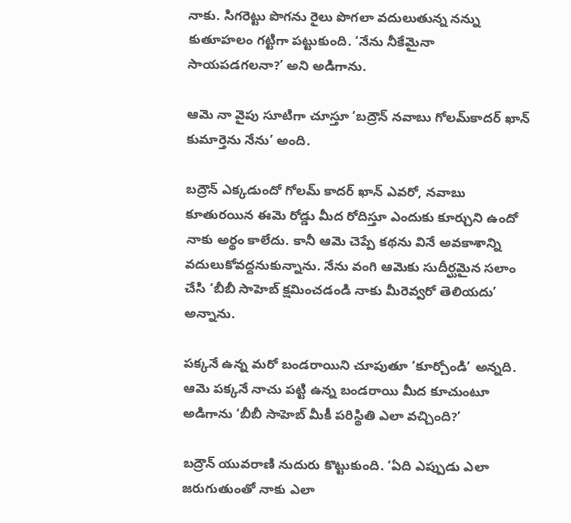నాకు. సిగరెట్టు పొగను రైలు పొగలా వదులుతున్న నన్ను కుతూహలం గట్టిగా పట్టుకుంది. ‘నేను నీకేమైనా సాయపడగలనా?’ అని అడిగాను.

ఆమె నా వైపు సూటిగా చూస్తూ ‘బద్రౌన్‌ నవాబు గోలమ్‌కాదర్‌ ఖాన్‌ కుమార్తెను నేను’ అంది.

బద్రౌన్‌ ఎక్కడుందో గోలమ్‌ కాదర్‌ ఖాన్‌ ఎవరో, నవాబు కూతురయిన ఈమె రోడ్డు మీద రోదిస్తూ ఎందుకు కూర్చుని ఉందో నాకు అర్థం కాలేదు. కానీ ఆమె చెప్పే కథను వినే అవకాశాన్ని వదులుకోవద్దనుకున్నాను. నేను వంగి ఆమెకు సుదీర్ఘమైన సలాం చేసి ‘బీబీ సాహెబ్‌ క్షమించడండి నాకు మీరెవ్వరో తెలియదు’ అన్నాను.

పక్కనే ఉన్న మరో బండరాయిని చూపుతూ ‘కూర్చోండి’ అన్నది. ఆమె పక్కనే నాచు పట్టి ఉన్న బండరాయి మీద కూచుంటూ అడిగాను ‘బీబీ సాహెబ్‌ మీకీ పరిస్థితి ఎలా వచ్చింది?’

బద్రౌన్‌ యువరాణి నుదురు కొట్టుకుంది. ‘ఏది ఎప్పుడు ఎలా జరుగుతుంతో నాకు ఎలా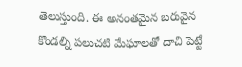తెలుస్తుంది. ఈ అనంతమైన బరువైన కొండల్ని పలుచటి మేఘాలతో దాచి పెట్టే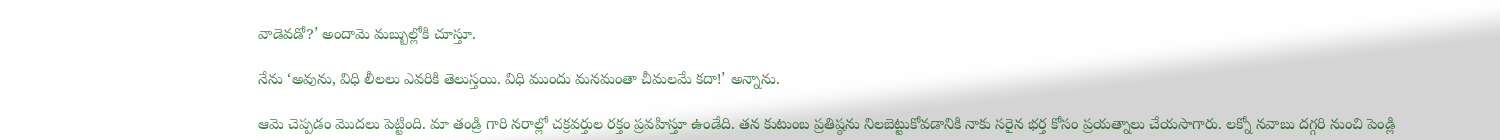వాడెవడో?’ అందామె మబ్బుల్లోకి చూస్తూ.

నేను ‘అవును, విధి లీలలు ఎవరికి తెలుస్తయి. విధి ముందు మనమంతా చీమలమే కదా!’ అన్నాను.

ఆమె చెప్పడం మొదలు పెట్టింది. మా తండ్రి గారి నరాల్లో చక్రవర్తుల రక్తం ప్రవహిస్తూ ఉండేది. తన కుటుంబ ప్రతిష్ఠను నిలబెట్టుకోవడానికి నాకు సరైన భర్త కోసం ప్రయత్నాలు చేయసాగారు. లక్నో నవాబు దగ్గరి నుంచి పెండ్లి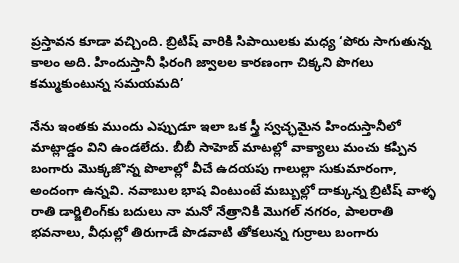ప్రస్తావన కూడా వచ్చింది. బ్రిటిష్‌ వారికి సిపాయిలకు మధ్య ‘పోరు సాగుతున్న కాలం అది. హిందుస్తానీ ఫిరంగి జ్వాలల కారణంగా చిక్కని పొగలు కమ్ముకుంటున్న సమయమది’

నేను ఇంతకు ముందు ఎప్పుడూ ఇలా ఒక స్త్రీ స్వచ్ఛమైన హిందుస్తానీలో మాట్లాడ్డం విని ఉండలేదు. బీబీ సాహెబ్‌ మాటల్లో వాక్యాలు మంచు కప్పిన బంగారు మొక్కజొన్న పొలాల్లో వీచే ఉదయపు గాలుల్లా సుకుమారంగా, అందంగా ఉన్నవి. నవాబుల భాష వింటుంటే మబ్బుల్లో దాక్కున్న బ్రిటిష్‌ వాళ్ళ రాతి డార్జిలింగ్‌కు బదులు నా మనో నేత్రానికి మొగల్‌ నగరం, పాలరాతి భవనాలు, వీధుల్లో తిరుగాడే పొడవాటి తోకలున్న గుర్రాలు బంగారు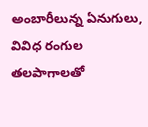అంబారీలున్న ఏనుగులు, వివిధ రంగుల తలపాగాలతో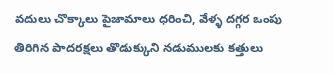వదులు చొక్కాలు పైజామాలు ధరించి, వేళ్ళ దగ్గర ఒంపు తిరిగిన పాదరక్షలు తొడుక్కుని నడుములకు కత్తులు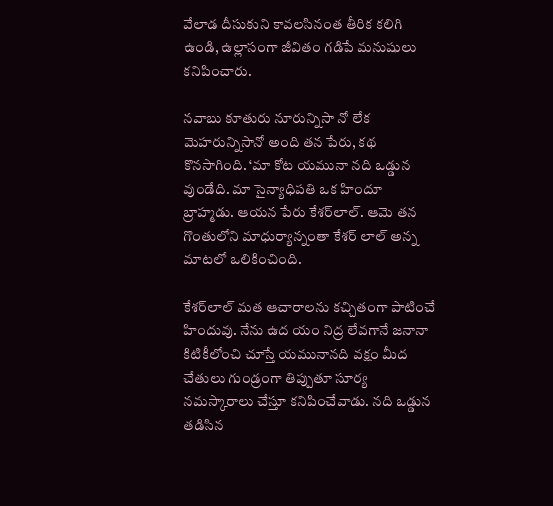వేలాడ దీసుకుని కావలసినంత తీరిక కలిగి ఉండి, ఉల్లాసంగా జీవితం గడిపే మనుషులు కనిపించారు.

నవాబు కూతురు నూరున్నిసా నో లేక మెహరున్నిసానో అంది తన పేరు, కథ కొనసాగింది. ‘మా కోట యమునా నది ఒడ్డున వుండేది. మా సైన్యాధిపతి ఒక హిందూ బ్రాహ్మడు. ఆయన పేరు కేశర్‌లాల్‌. ఆమె తన గొంతులోని మాధుర్యాన్నంతా కేశర్‌ లాల్‌ అన్న మాటలో ఒలికించింది.

కేశర్‌లాల్‌ మత ఆచారాలను కచ్చితంగా పాటించే హిందువు. నేను ఉద యం నిద్ర లేవగానే జనానా కిటికీలోంచి చూస్తే యమునానది వక్షం మీద చేతులు గుండ్రంగా తిప్పుతూ సూర్య నమస్కారాలు చేస్తూ కనిపించేవాడు. నది ఒడ్డున తడిసిన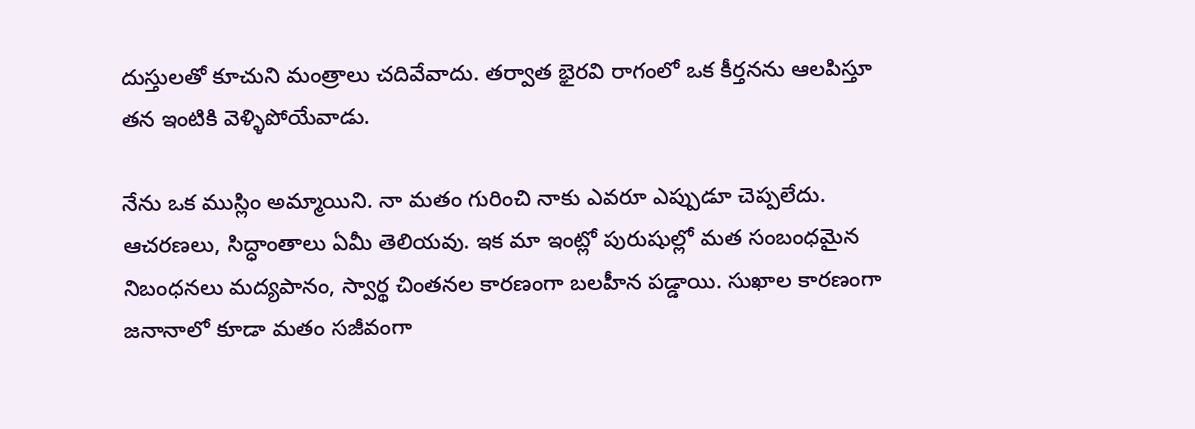దుస్తులతో కూచుని మంత్రాలు చదివేవాదు. తర్వాత భైరవి రాగంలో ఒక కీర్తనను ఆలపిస్తూ తన ఇంటికి వెళ్ళిపోయేవాడు.

నేను ఒక ముస్లిం అమ్మాయిని. నా మతం గురించి నాకు ఎవరూ ఎప్పుడూ చెప్పలేదు. ఆచరణలు, సిద్ధాంతాలు ఏమీ తెలియవు. ఇక మా ఇంట్లో పురుషుల్లో మత సంబంధమైన నిబంధనలు మద్యపానం, స్వార్థ చింతనల కారణంగా బలహీన పడ్డాయి. సుఖాల కారణంగా జనానాలో కూడా మతం సజీవంగా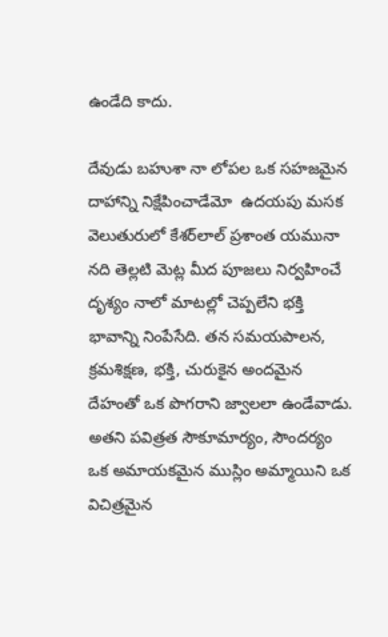ఉండేది కాదు.

దేవుడు బహుశా నా లోపల ఒక సహజమైన  దాహాన్ని నిక్షేపించాడేమో  ఉదయపు మసక వెలుతురులో కేశర్‌లాల్‌ ప్రశాంత యమునా నది తెల్లటి మెట్ల మీద పూజలు నిర్వహించే దృశ్యం నాలో మాటల్లో చెప్పలేని భక్తి భావాన్ని నింపేసేది. తన సమయపాలన, క్రమశిక్షణ, భక్తి, చురుకైన అందమైన దేహంతో ఒక పొగరాని జ్వాలలా ఉండేవాడు. అతని పవిత్రత సౌకూమార్యం, సౌందర్యం ఒక అమాయకమైన ముస్లిం అమ్మాయిని ఒక విచిత్రమైన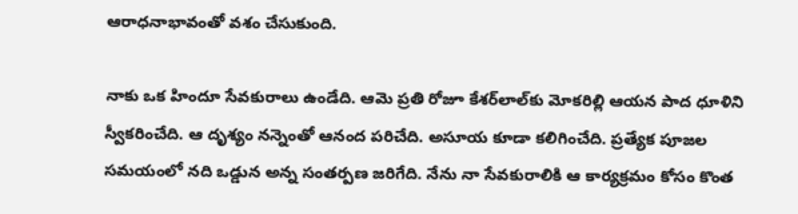ఆరాధనాభావంతో వశం చేసుకుంది.

నాకు ఒక హిందూ సేవకురాలు ఉండేది. ఆమె ప్రతి రోజూ కేశర్‌లాల్‌కు మోకరిల్లి ఆయన పాద ధూళిని స్వీకరించేది. ఆ దృశ్యం నన్నెంతో ఆనంద పరిచేది. అసూయ కూడా కలిగించేది. ప్రత్యేక పూజల సమయంలో నది ఒడ్డున అన్న సంతర్పణ జరిగేది. నేను నా సేవకురాలికి ఆ కార్యక్రమం కోసం కొంత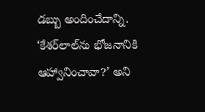డబ్బు అందించేదాన్ని. ‘కేశర్‌లాల్‌ను భోజనానికి ఆహ్వానించావా?’ అని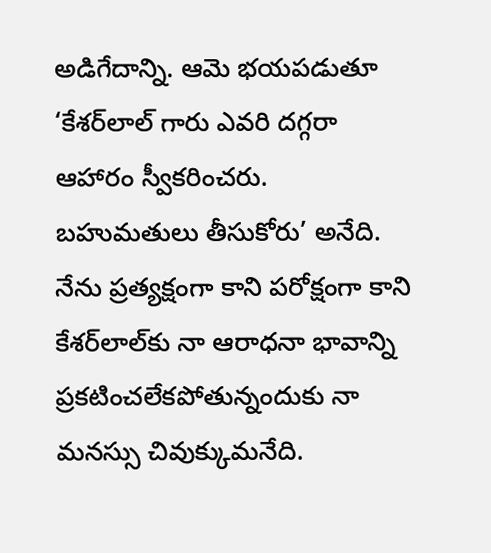అడిగేదాన్ని. ఆమె భయపడుతూ ‘కేశర్‌లాల్‌ గారు ఎవరి దగ్గరా ఆహారం స్వీకరించరు. బహుమతులు తీసుకోరు’ అనేది. నేను ప్రత్యక్షంగా కాని పరోక్షంగా కాని కేశర్‌లాల్‌కు నా ఆరాధనా భావాన్ని ప్రకటించలేకపోతున్నందుకు నా మనస్సు చివుక్కుమనేది.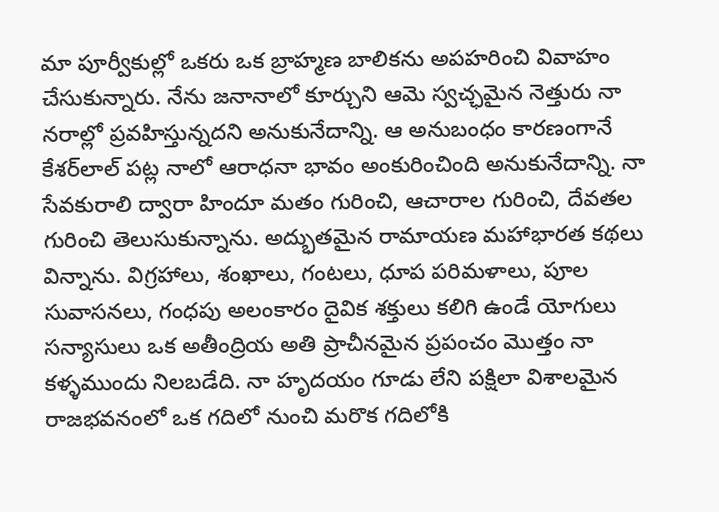మా పూర్వీకుల్లో ఒకరు ఒక బ్రాహ్మణ బాలికను అపహరించి వివాహం చేసుకున్నారు. నేను జనానాలో కూర్చుని ఆమె స్వచ్ఛమైన నెత్తురు నా నరాల్లో ప్రవహిస్తున్నదని అనుకునేదాన్ని. ఆ అనుబంధం కారణంగానే కేశర్‌లాల్‌ పట్ల నాలో ఆరాధనా భావం అంకురించింది అనుకునేదాన్ని. నా సేవకురాలి ద్వారా హిందూ మతం గురించి, ఆచారాల గురించి, దేవతల గురించి తెలుసుకున్నాను. అద్భుతమైన రామాయణ మహాభారత కథలు విన్నాను. విగ్రహాలు, శంఖాలు, గంటలు, ధూప పరిమళాలు, పూల సువాసనలు, గంధపు అలంకారం దైవిక శక్తులు కలిగి ఉండే యోగులు సన్యాసులు ఒక అతీంద్రియ అతి ప్రాచీనమైన ప్రపంచం మొత్తం నా కళ్ళముందు నిలబడేది. నా హృదయం గూడు లేని పక్షిలా విశాలమైన రాజభవనంలో ఒక గదిలో నుంచి మరొక గదిలోకి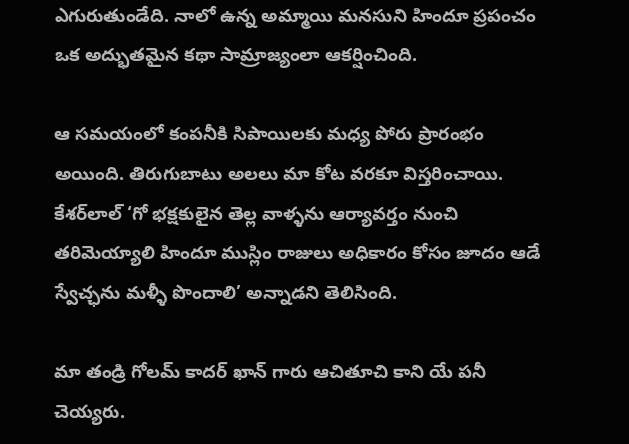ఎగురుతుండేది. నాలో ఉన్న అమ్మాయి మనసుని హిందూ ప్రపంచం ఒక అద్భుతమైన కథా సామ్రాజ్యంలా ఆకర్షించింది.

ఆ సమయంలో కంపనీకి సిపాయిలకు మధ్య పోరు ప్రారంభం అయింది. తిరుగుబాటు అలలు మా కోట వరకూ విస్తరించాయి. కేశర్‌లాల్‌ ‘గో భక్షకులైన తెల్ల వాళ్ళను ఆర్యావర్తం నుంచి తరిమెయ్యాలి హిందూ ముస్లిం రాజులు అధికారం కోసం జూదం ఆడే స్వేచ్ఛను మళ్ళీ పొందాలి’ అన్నాడని తెలిసింది.

మా తండ్రి గోలమ్‌ కాదర్‌ ఖాన్‌ గారు ఆచితూచి కాని యే పనీ చెయ్యరు.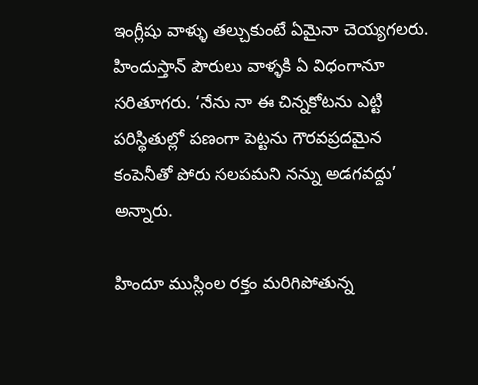ఇంగ్లీషు వాళ్ళు తల్చుకుంటే ఏమైనా చెయ్యగలరు. హిందుస్తాన్‌ పౌరులు వాళ్ళకి ఏ విధంగానూ సరితూగరు. ‘నేను నా ఈ చిన్నకోటను ఎట్టి పరిస్థితుల్లో పణంగా పెట్టను గౌరవప్రదమైన కంపెనీతో పోరు సలపమని నన్ను అడగవద్దు’ అన్నారు.

హిందూ ముస్లింల రక్తం మరిగిపోతున్న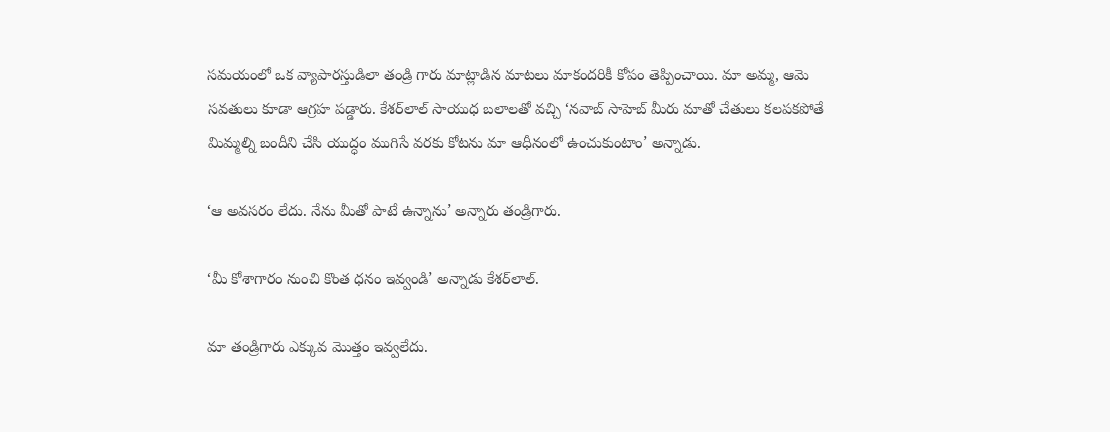సమయంలో ఒక వ్యాపారస్తుడిలా తండ్రి గారు మాట్లాడిన మాటలు మాకందరికీ కోపం తెప్పించాయి. మా అమ్మ, ఆమె సవతులు కూడా ఆగ్రహ పడ్డారు. కేశర్‌లాల్‌ సాయుధ బలాలతో వచ్చి ‘నవాబ్‌ సాహెబ్‌ మీరు మాతో చేతులు కలపకపోతే మిమ్మల్ని బందీని చేసి యుద్ధం ముగిసే వరకు కోటను మా ఆధీనంలో ఉంచుకుంటాం’ అన్నాడు.

‘ఆ అవసరం లేదు. నేను మీతో పాటే ఉన్నాను’ అన్నారు తండ్రిగారు.

‘మీ కోశాగారం నుంచి కొంత ధనం ఇవ్వండి’ అన్నాడు కేశర్‌లాల్‌.

మా తండ్రిగారు ఎక్కువ మొత్తం ఇవ్వలేదు.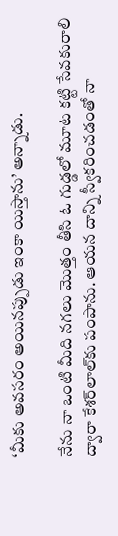‘మీకు అవసరం అయినప్పుడు ఇంకా యిస్తాను’ అన్నాడు.

నేను నా ఒంటి మీది నగలు మొత్తం తీసి ఓ గుడ్డలో మూట కట్టి సేవకురాలి ద్వారా కేశర్‌లాల్‌కు పంపాను. ఆయన దాన్ని స్వీకరించడంతో నా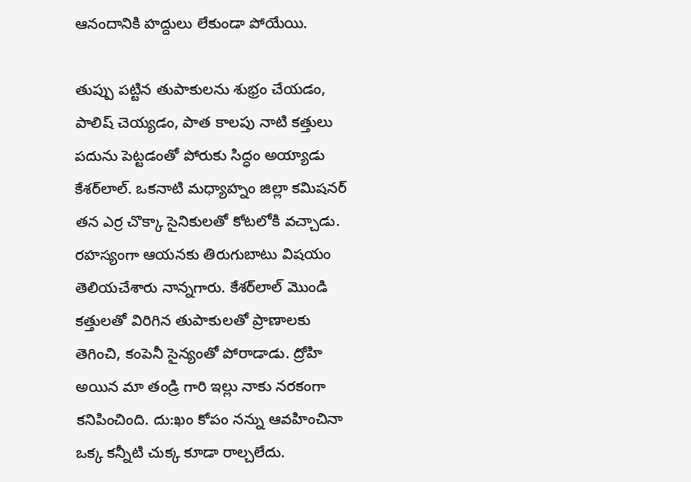ఆనందానికి హద్దులు లేకుండా పోయేయి.

తుప్పు పట్టిన తుపాకులను శుభ్రం చేయడం, పాలిష్‌ చెయ్యడం, పాత కాలపు నాటి కత్తులు పదును పెట్టడంతో పోరుకు సిద్ధం అయ్యాడు కేశర్‌లాల్‌. ఒకనాటి మధ్యాహ్నం జిల్లా కమిషనర్‌ తన ఎర్ర చొక్కా సైనికులతో కోటలోకి వచ్చాడు. రహస్యంగా ఆయనకు తిరుగుబాటు విషయం తెలియచేశారు నాన్నగారు. కేశర్‌లాల్‌ మొండి కత్తులతో విరిగిన తుపాకులతో ప్రాణాలకు తెగించి, కంపెనీ సైన్యంతో పోరాడాడు. ద్రోహి అయిన మా తండ్రి గారి ఇల్లు నాకు నరకంగా కనిపించింది. దు:ఖం కోపం నన్ను ఆవహించినా ఒక్క కన్నీటి చుక్క కూడా రాల్చలేదు.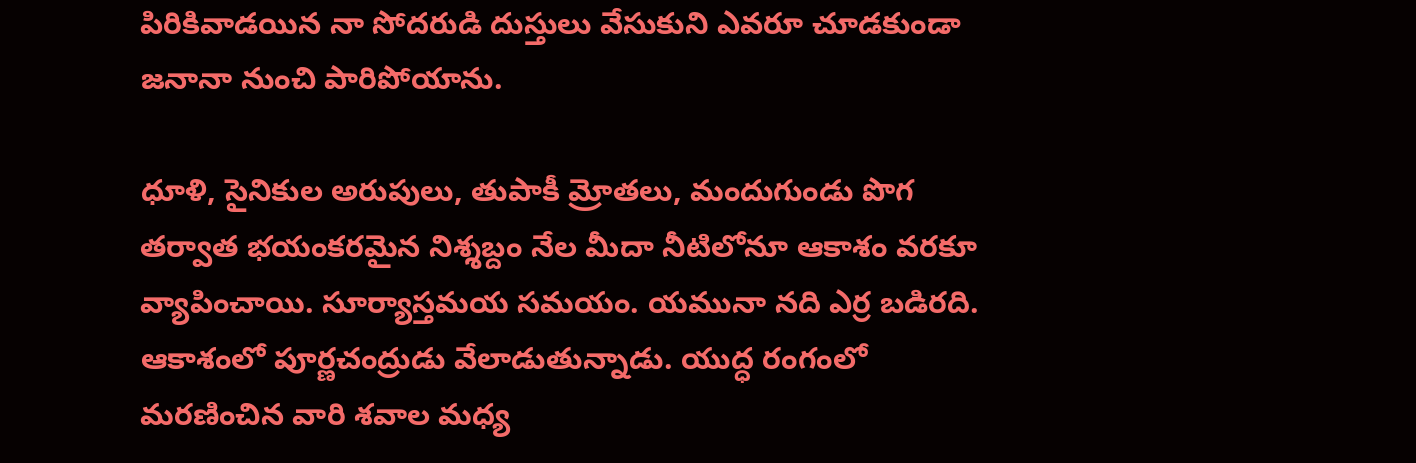పిరికివాడయిన నా సోదరుడి దుస్తులు వేసుకుని ఎవరూ చూడకుండా జనానా నుంచి పారిపోయాను.

ధూళి, సైనికుల అరుపులు, తుపాకీ మ్రోతలు, మందుగుండు పొగ తర్వాత భయంకరమైన నిశ్శబ్దం నేల మీదా నీటిలోనూ ఆకాశం వరకూ వ్యాపించాయి. సూర్యాస్తమయ సమయం. యమునా నది ఎర్ర బడిరది. ఆకాశంలో పూర్ణచంద్రుడు వేలాడుతున్నాడు. యుద్ధ రంగంలో మరణించిన వారి శవాల మధ్య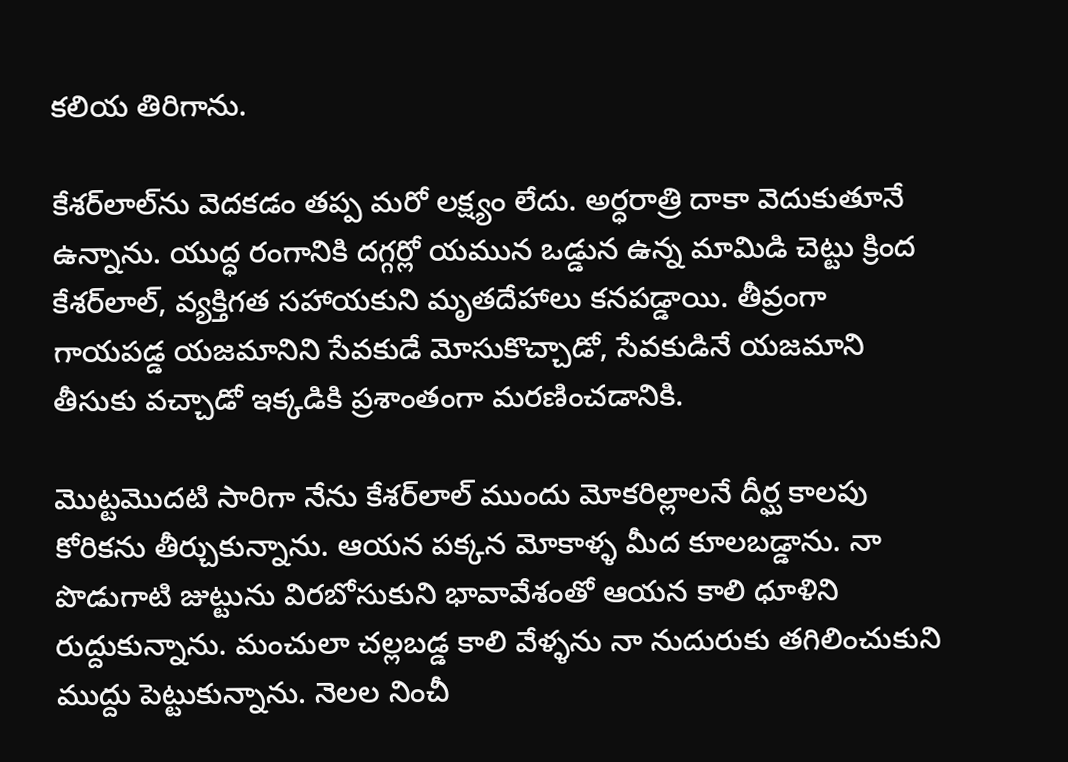కలియ తిరిగాను.

కేశర్‌లాల్‌ను వెదకడం తప్ప మరో లక్ష్యం లేదు. అర్ధరాత్రి దాకా వెదుకుతూనే ఉన్నాను. యుద్ధ రంగానికి దగ్గర్లో యమున ఒడ్డున ఉన్న మామిడి చెట్టు క్రింద కేశర్‌లాల్‌, వ్యక్తిగత సహాయకుని మృతదేహాలు కనపడ్డాయి. తీవ్రంగా గాయపడ్డ యజమానిని సేవకుడే మోసుకొచ్చాడో, సేవకుడినే యజమాని తీసుకు వచ్చాడో ఇక్కడికి ప్రశాంతంగా మరణించడానికి.

మొట్టమొదటి సారిగా నేను కేశర్‌లాల్‌ ముందు మోకరిల్లాలనే దీర్ఘ కాలపు కోరికను తీర్చుకున్నాను. ఆయన పక్కన మోకాళ్ళ మీద కూలబడ్డాను. నా పొడుగాటి జుట్టును విరబోసుకుని భావావేశంతో ఆయన కాలి ధూళిని రుద్దుకున్నాను. మంచులా చల్లబడ్డ కాలి వేళ్ళను నా నుదురుకు తగిలించుకుని ముద్దు పెట్టుకున్నాను. నెలల నించీ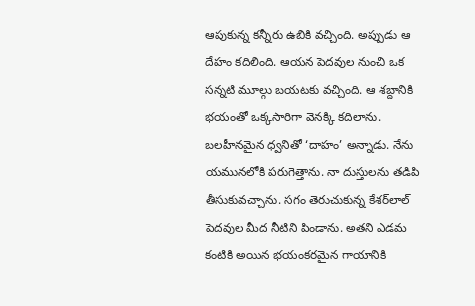ఆపుకున్న కన్నీరు ఉబికి వచ్చింది. అప్పుడు ఆ దేహం కదిలింది. ఆయన పెదవుల నుంచి ఒక సన్నటి మూల్గు బయటకు వచ్చింది. ఆ శబ్దానికి భయంతో ఒక్కసారిగా వెనక్కి కదిలాను. బలహీనమైన ధ్వనితో ‘దాహం’ అన్నాడు. నేను యమునలోకి పరుగెత్తాను. నా దుస్తులను తడిపి తీసుకువచ్చాను. సగం తెరుచుకున్న కేశర్‌లాల్‌ పెదవుల మీద నీటిని పిండాను. అతని ఎడమ కంటికి అయిన భయంకరమైన గాయానికి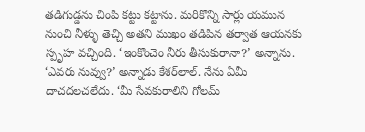తడిగుడ్డను చింపి కట్టు కట్టాను. మరికొన్ని సార్లు యమున నుంచి నీళ్ళు తెచ్చి అతని ముఖం తడిపిన తర్వాత ఆయనకు స్పృహ వచ్చింది. ‘ఇంకొంచెం నీరు తీసుకురానా?’ అన్నాను. ‘ఎవరు నువ్వు?’ అన్నాడు కేశర్‌లాల్‌. నేను ఏమీ దాచదలచలేదు. ‘మీ సేవకురాలిని గోలమ్‌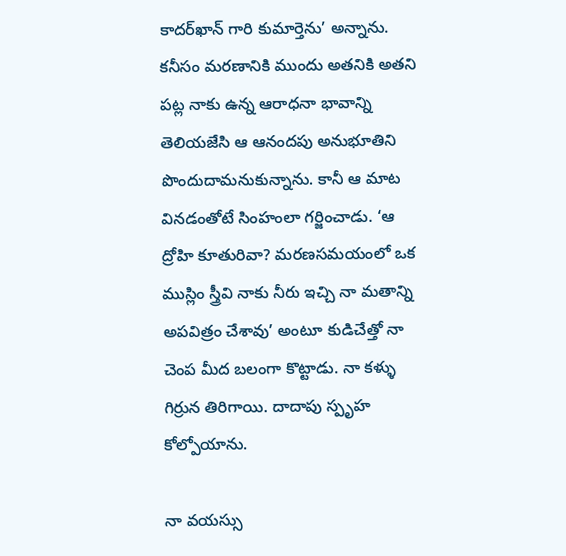కాదర్‌ఖాన్‌ గారి కుమార్తెను’ అన్నాను. కనీసం మరణానికి ముందు అతనికి అతని పట్ల నాకు ఉన్న ఆరాధనా భావాన్ని తెలియజేసి ఆ ఆనందపు అనుభూతిని పొందుదామనుకున్నాను. కానీ ఆ మాట వినడంతోటే సింహంలా గర్జించాడు. ‘ఆ ద్రోహి కూతురివా? మరణసమయంలో ఒక ముస్లిం స్త్రీవి నాకు నీరు ఇచ్చి నా మతాన్ని అపవిత్రం చేశావు’ అంటూ కుడిచేత్తో నా చెంప మీద బలంగా కొట్టాడు. నా కళ్ళు గిర్రున తిరిగాయి. దాదాపు స్పృహ కోల్పోయాను.

నా వయస్సు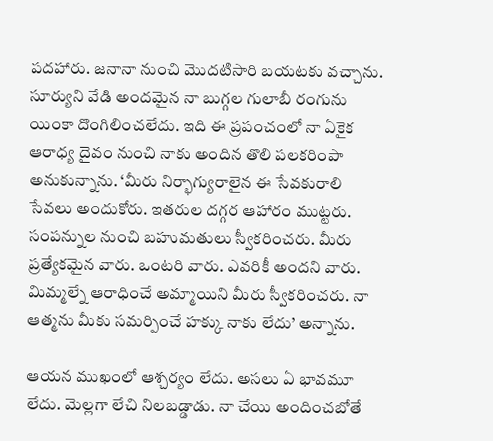పదహారు. జనానా నుంచి మొదటిసారి బయటకు వచ్చాను. సూర్యుని వేడి అందమైన నా బుగ్గల గులాబీ రంగును యింకా దొంగిలించలేదు. ఇది ఈ ప్రపంచంలో నా ఏకైక ఆరాధ్య దైవం నుంచి నాకు అందిన తొలి పలకరింపా అనుకున్నాను. ‘మీరు నిర్భాగ్యురాలైన ఈ సేవకురాలి సేవలు అందుకోరు. ఇతరుల దగ్గర ఆహారం ముట్టరు. సంపన్నుల నుంచి బహుమతులు స్వీకరించరు. మీరు ప్రత్యేకమైన వారు. ఒంటరి వారు. ఎవరికీ అందని వారు. మిమ్మల్నే ఆరాధించే అమ్మాయిని మీరు స్వీకరించరు. నా ఆత్మను మీకు సమర్పించే హక్కు నాకు లేదు’ అన్నాను.

ఆయన ముఖంలో ఆశ్చర్యం లేదు. అసలు ఏ భావమూ లేదు. మెల్లగా లేచి నిలబడ్డాడు. నా చేయి అందించబోతే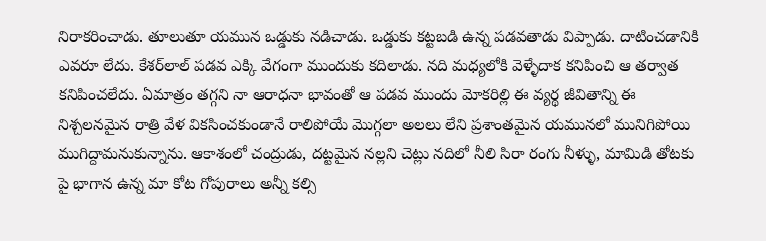నిరాకరించాడు. తూలుతూ యమున ఒడ్డుకు నడిచాడు. ఒడ్డుకు కట్టబడి ఉన్న పడవతాడు విప్పాడు. దాటించడానికి ఎవరూ లేదు. కేశర్‌లాల్‌ పడవ ఎక్కి వేగంగా ముందుకు కదిలాడు. నది మధ్యలోకి వెళ్ళేదాక కనిపించి ఆ తర్వాత కనిపించలేదు. ఏమాత్రం తగ్గని నా ఆరాధనా భావంతో ఆ పడవ ముందు మోకరిల్లి ఈ వ్యర్థ జీవితాన్ని ఈ నిశ్చలనమైన రాత్రి వేళ వికసించకుండానే రాలిపోయే మొగ్గలా అలలు లేని ప్రశాంతమైన యమునలో మునిగిపోయి ముగిద్దామనుకున్నాను. ఆకాశంలో చంద్రుడు, దట్టమైన నల్లని చెట్లు నదిలో నీలి సిరా రంగు నీళ్ళు, మామిడి తోటకు పై భాగాన ఉన్న మా కోట గోపురాలు అన్నీ కల్సి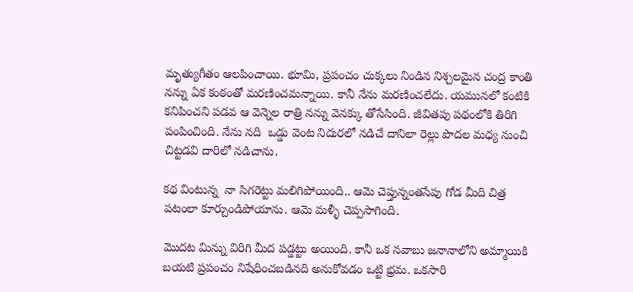మృత్యుగీతం ఆలపించాయి. భూమి, ప్రపంచం చుక్కలు నిండిన నిశ్చలమైన చంద్ర కాంతి నన్ను ఏక కంఠంతో మరణించమన్నాయి. కానీ నేను మరణించలేదు. యమునలో కంటికి కనిపించని పడవ ఆ వెన్నెల రాత్రి నన్ను వెనక్కు తోసేసింది. జీవితపు పథంలోకి తిరిగి పంపించింది. నేను నది  ఒడ్డు వెంట నిదురలో నడిచే దానిలా రెల్లు పొదల మధ్య నుంచి చిట్టడవి దారిలో నడిచాను.

కథ వింటున్న  నా సిగరెట్టు మలిగిపోయింది.. ఆమె చెప్తున్నంతసేపు గోడ మీది చిత్ర పటంలా కూర్చుండిపోయాను. ఆమె మళ్ళీ చెప్పసాగింది.

మొదట మిన్ను విరిగి మీద పడ్డట్టు అయింది. కానీ ఒక నవాబు జనానాలోని అమ్మాయికి బయటి ప్రపంచం నిషేధించబడినది అనుకోవడం ఒట్టి భ్రమ. ఒకసారి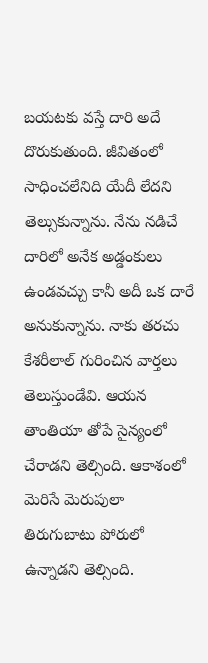బయటకు వస్తే దారి అదే దొరుకుతుంది. జీవితంలో సాధించలేనిది యేదీ లేదని తెల్సుకున్నాను. నేను నడిచే దారిలో అనేక అడ్డంకులు ఉండవచ్చు కానీ అదీ ఒక దారే అనుకున్నాను. నాకు తరచు కేశరీలాల్‌ గురించిన వార్తలు తెలుస్తుండేవి. ఆయన తాంతియా తోపే సైన్యంలో చేరాడని తెల్సింది. ఆకాశంలో మెరిసే మెరుపులా తిరుగుబాటు పోరులో ఉన్నాడని తెల్సింది.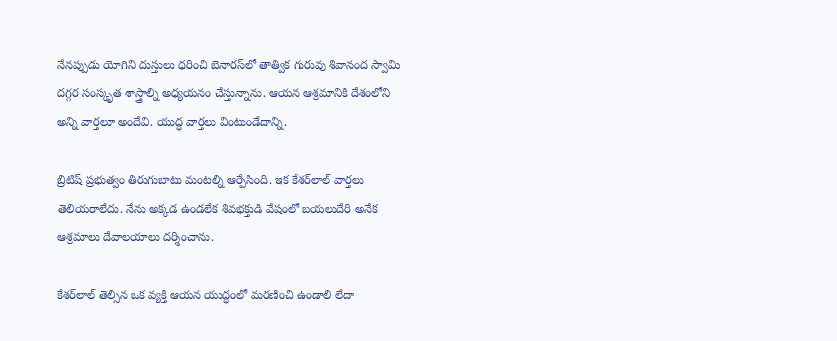నేనప్పుడు యోగిని దుస్తులు ధరించి బెనారస్‌లో తాత్విక గురువు శివానంద స్వామి దగ్గర సంస్కృత శాస్త్రాల్ని అధ్యయనం చేస్తున్నాను. ఆయన ఆశ్రమానికి దేశంలోని అన్ని వార్తలూ అందేవి. యుద్ధ వార్తలు వింటుండేదాన్ని.

బ్రిటిష్‌ ప్రభుత్వం తిరుగుబాటు మంటల్ని ఆర్పేసింది. ఇక కేశర్‌లాల్‌ వార్తలు తెలియరాలేదు. నేను అక్కడ ఉండలేక శివభక్తుడి వేషంలో బయలుదేరి అనేక ఆశ్రమాలు దేవాలయాలు దర్శించాను.

కేశర్‌లాల్‌ తెల్సిన ఒక వ్యక్తి ఆయన యుద్ధంలో మరణించి ఉండాలి లేదా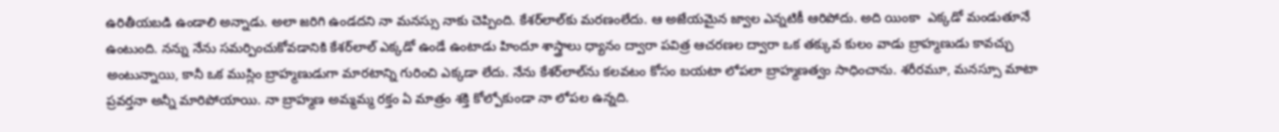ఉరితీయబడి ఉండాలి అన్నాడు. అలా జరిగి ఉండదని నా మనస్సు నాకు చెప్పింది. కేశర్‌లాల్‌కు మరణంలేదు. ఆ అజేయమైన జ్వాల ఎన్నటికీ ఆరిపోదు. అది యింకా  ఎక్కడో మండుతూనే ఉంటుంది. నన్ను నేను సమర్పించుకోవడానికి కేశర్‌లాల్‌ ఎక్కడో ఉండే ఉంటాడు హిందూ శాస్త్రాలు ధ్యానం ద్వారా పవిత్ర ఆచరణల ద్వారా ఒక తక్కువ కులం వాడు బ్రాహ్మణుడు కావచ్చు అంటున్నాయి, కానీ ఒక ముస్లిం బ్రాహ్మణుడుగా మారటాన్ని గురించి ఎక్కడా లేదు. నేను కేశర్‌లాల్‌ను కలవటం కోసం బయటా లోపలా బ్రాహ్మణత్వం సాధించాను. శరీరమూ, మనస్సూ మాటా ప్రవర్తనా అన్నీ మారిపోయాయి. నా బ్రాహ్మణ అమ్మమ్మ రక్తం ఏ మాత్రం శక్తి కోల్పోకుండా నా లోపల ఉన్నది.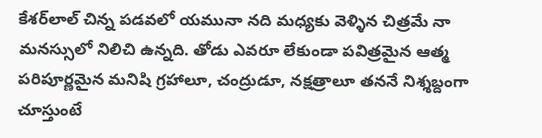కేశర్‌లాల్‌ చిన్న పడవలో యమునా నది మధ్యకు వెళ్ళిన చిత్రమే నా మనస్సులో నిలిచి ఉన్నది. తోడు ఎవరూ లేకుండా పవిత్రమైన ఆత్మ పరిపూర్ణమైన మనిషి గ్రహాలూ, చంద్రుడూ, నక్షత్రాలూ తననే నిశ్శబ్దంగా చూస్తుంటే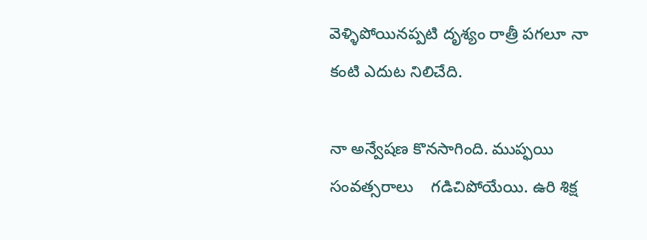వెళ్ళిపోయినప్పటి దృశ్యం రాత్రీ పగలూ నా కంటి ఎదుట నిలిచేది.

నా అన్వేషణ కొనసాగింది. ముప్ఫయి సంవత్సరాలు    గడిచిపోయేయి. ఉరి శిక్ష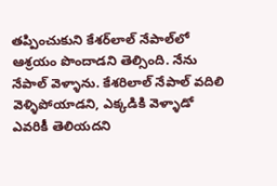తప్పించుకుని కేశర్‌లాల్‌ నేపాల్‌లో ఆశ్రయం పొందాడని తెల్సింది. నేను నేపాల్‌ వెళ్ళాను. కేశరిలాల్‌ నేపాల్‌ వదిలి వెళ్ళిపోయాడని, ఎక్కడికి వెళ్ళాడో ఎవరికీ తెలియదని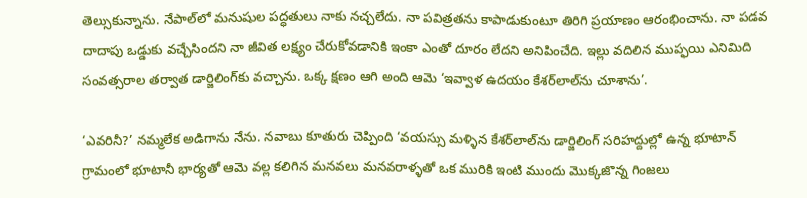తెల్సుకున్నాను. నేపాల్‌లో మనుషుల పద్ధతులు నాకు నచ్చలేదు. నా పవిత్రతను కాపాడుకుంటూ తిరిగి ప్రయాణం ఆరంభించాను. నా పడవ దాదాపు ఒడ్డుకు వచ్చేసిందని నా జీవిత లక్ష్యం చేరుకోవడానికి ఇంకా ఎంతో దూరం లేదని అనిపించేది. ఇల్లు వదిలిన ముప్ఫయి ఎనిమిది సంవత్సరాల తర్వాత డార్జిలింగ్‌కు వచ్చాను. ఒక్క క్షణం ఆగి అంది ఆమె ‘ఇవ్వాళ ఉదయం కేశర్‌లాల్‌ను చూశాను’.

‘ఎవరినీ?’ నమ్మలేక అడిగాను నేను. నవాబు కూతురు చెప్పింది ‘వయస్సు మళ్ళిన కేశర్‌లాల్‌ను డార్జిలింగ్‌ సరిహద్దుల్లో ఉన్న భూటాన్‌ గ్రామంలో భూటానీ భార్యతో ఆమె వల్ల కలిగిన మనవలు మనవరాళ్ళతో ఒక మురికి ఇంటి ముందు మొక్కజొన్న గింజలు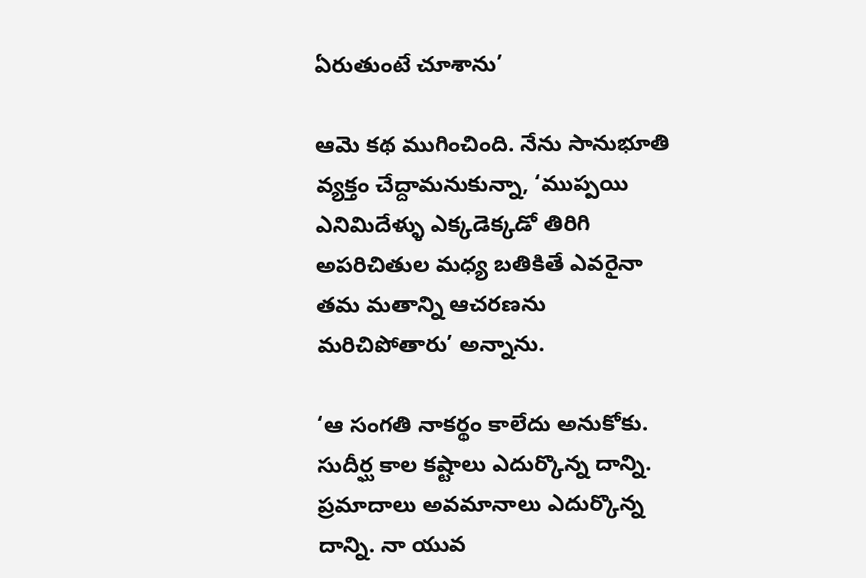ఏరుతుంటే చూశాను’

ఆమె కథ ముగించింది. నేను సానుభూతి వ్యక్తం చేద్దామనుకున్నా, ‘ముప్పయి ఎనిమిదేళ్ళు ఎక్కడెక్కడో తిరిగి అపరిచితుల మధ్య బతికితే ఎవరైనా తమ మతాన్ని ఆచరణను మరిచిపోతారు’ అన్నాను.

‘ఆ సంగతి నాకర్థం కాలేదు అనుకోకు. సుదీర్ఘ కాల కష్టాలు ఎదుర్కొన్న దాన్ని. ప్రమాదాలు అవమానాలు ఎదుర్కొన్న దాన్ని. నా యువ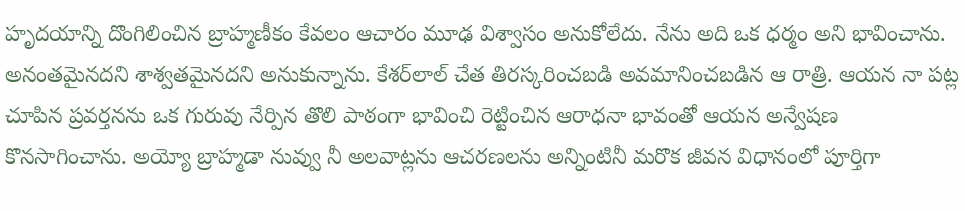హృదయాన్ని దొంగిలించిన బ్రాహ్మణీకం కేవలం ఆచారం మూఢ విశ్వాసం అనుకోలేదు. నేను అది ఒక ధర్మం అని భావించాను. అనంతమైనదని శాశ్వతమైనదని అనుకున్నాను. కేశర్‌లాల్‌ చేత తిరస్కరించబడి అవమానించబడిన ఆ రాత్రి. ఆయన నా పట్ల చూపిన ప్రవర్తనను ఒక గురువు నేర్పిన తొలి పాఠంగా భావించి రెట్టించిన ఆరాధనా భావంతో ఆయన అన్వేషణ కొనసాగించాను. అయ్యో బ్రాహ్మడా నువ్వు నీ అలవాట్లను ఆచరణలను అన్నింటినీ మరొక జీవన విధానంలో పూర్తిగా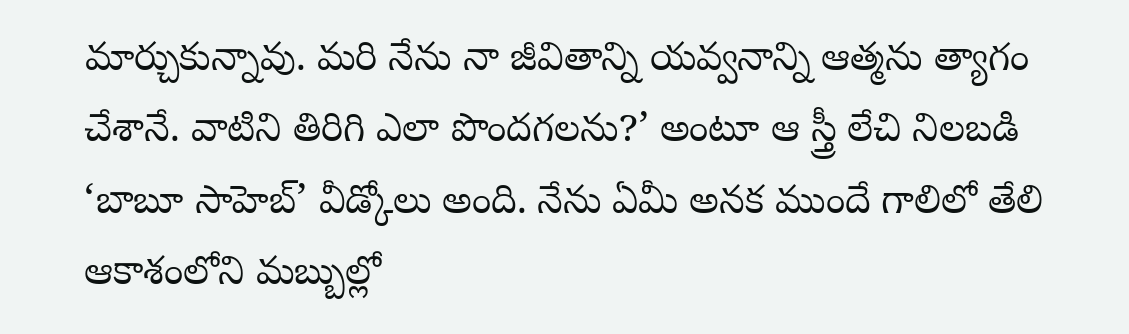మార్చుకున్నావు. మరి నేను నా జీవితాన్ని యవ్వనాన్ని ఆత్మను త్యాగం చేశానే. వాటిని తిరిగి ఎలా పొందగలను?’ అంటూ ఆ స్త్రీ లేచి నిలబడి ‘బాబూ సాహెబ్‌’ వీడ్కోలు అంది. నేను ఏమీ అనక ముందే గాలిలో తేలి ఆకాశంలోని మబ్బుల్లో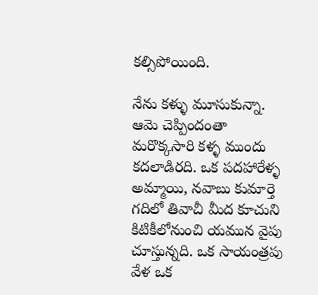కల్సిపోయింది.

నేను కళ్ళు మూసుకున్నా. ఆమె చెప్పిందంతా మరొక్కసారి కళ్ళ ముందు కదలాడిరది. ఒక పదహారేళ్ళ అమ్మాయి, నవాబు కుమార్తె గదిలో తివాచీ మీద కూచుని కిటికీలోనుంచి యమున వైపు చూస్తున్నది. ఒక సాయంత్రపు వేళ ఒక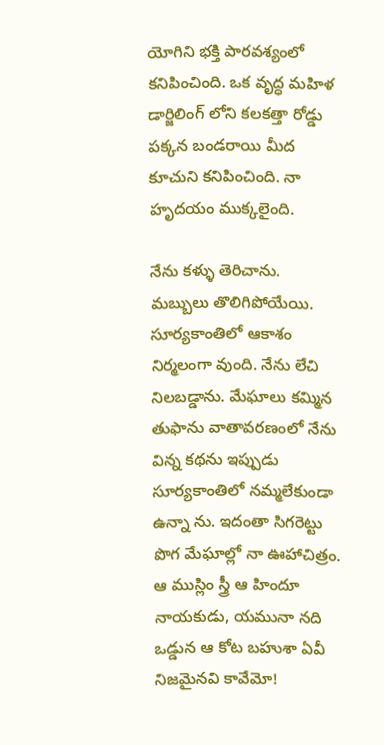యోగిని భక్తి పారవశ్యంలో కనిపించింది. ఒక వృద్ధ మహిళ డార్జిలింగ్‌ లోని కలకత్తా రోడ్డు పక్కన బండరాయి మీద కూచుని కనిపించింది. నా హృదయం ముక్కలైంది.

నేను కళ్ళు తెరిచాను. మబ్బులు తొలిగిపోయేయి. సూర్యకాంతిలో ఆకాశం నిర్మలంగా వుంది. నేను లేచి నిలబడ్డాను. మేఘాలు కమ్మిన తుఫాను వాతావరణంలో నేను విన్న కథను ఇప్పుడు సూర్యకాంతిలో నమ్మలేకుండా ఉన్నా ను. ఇదంతా సిగరెట్టు పొగ మేఘాల్లో నా ఊహాచిత్రం. ఆ ముస్లిం స్త్రీ ఆ హిందూ నాయకుడు, యమునా నది ఒడ్డున ఆ కోట బహుశా ఏవీ నిజమైనవి కావేమో!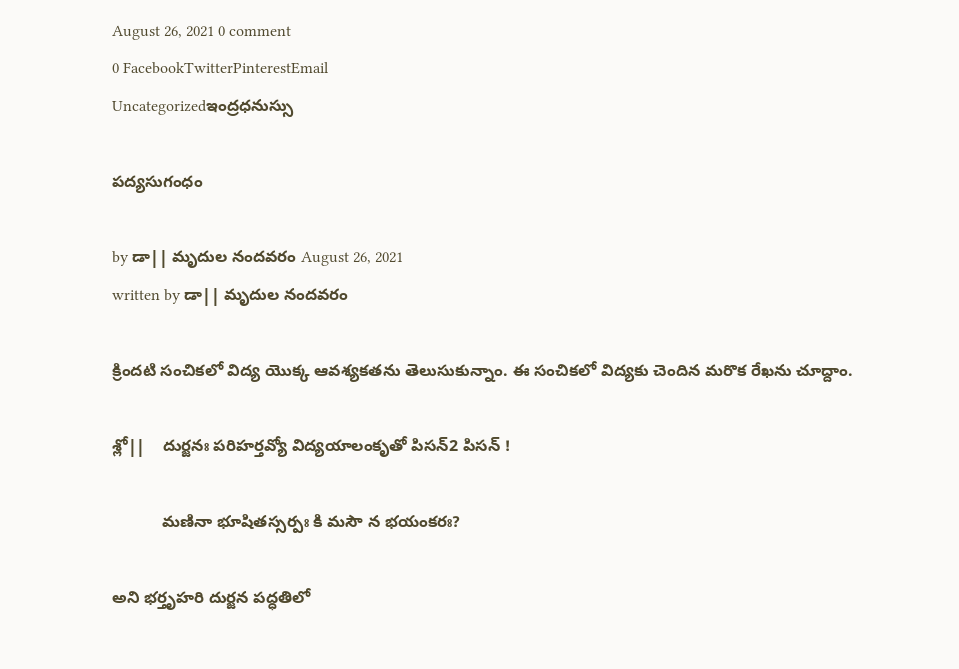August 26, 2021 0 comment
0 FacebookTwitterPinterestEmail
Uncategorizedఇంద్రధనుస్సు

పద్యసుగంధం

by డా|| మృదుల నందవరం August 26, 2021
written by డా|| మృదుల నందవరం

క్రిందటి సంచికలో విద్య యొక్క ఆవశ్యకతను తెలుసుకున్నాం. ఈ సంచికలో విద్యకు చెందిన మరొక రేఖను చూద్దాం.

శ్లో||    దుర్జనః పరిహర్తవ్యో విద్యయాలంకృతో పిసన్2 పిసన్ !

           మణినా భూషితస్సర్పః కి మసౌ న భయంకరః?

అని భర్తృహరి దుర్జన పద్ధతిలో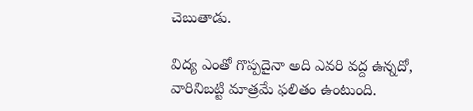చెబుతాడు.

విద్య ఎంతో గొప్పదైనా అది ఎవరి వద్ద ఉన్నదో, వారినిబట్టి మాత్రమే ఫలితం ఉంటుంది.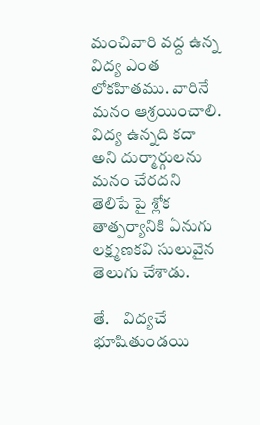మంచివారి వద్ద ఉన్న విద్య ఎంత లోకహితము. వారినే మనం ఆశ్రయించాలి. విద్య ఉన్నది కదా అని దుర్మార్గులను మనం చేరదని తెలిపే పై శ్లోక తాత్పర్యానికి ఏనుగు లక్ష్మణకవి సులువైన తెలుగు చేశాడు.

తే.    విద్యచే భూషితుండయి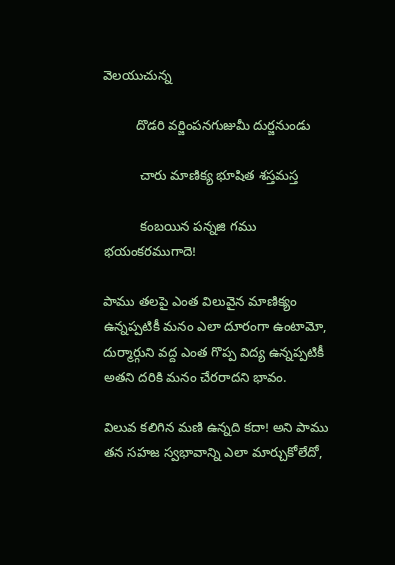వెలయుచున్న

         దొడరి వర్జింపనగుజుమీ దుర్జనుండు

          చారు మాణిక్య భూషిత శస్తమస్త

          కంబయిన పన్నజి గము భయంకరముగాదె!

పాము తలపై ఎంత విలువైన మాణిక్యం ఉన్నప్పటికీ మనం ఎలా దూరంగా ఉంటామో, దుర్మార్గుని వద్ద ఎంత గొప్ప విద్య ఉన్నప్పటికీ అతని దరికి మనం చేరరాదని భావం.

విలువ కలిగిన మణి ఉన్నది కదా! అని పాము తన సహజ స్వభావాన్ని ఎలా మార్చుకోలేదో,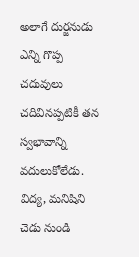అలాగే దుర్జనుడు ఎన్ని గొప్ప చదువులు చదివినప్పటికీ తన స్వభావాన్ని వదులుకోలేడు. విద్య, మనిషిని చెడు నుండి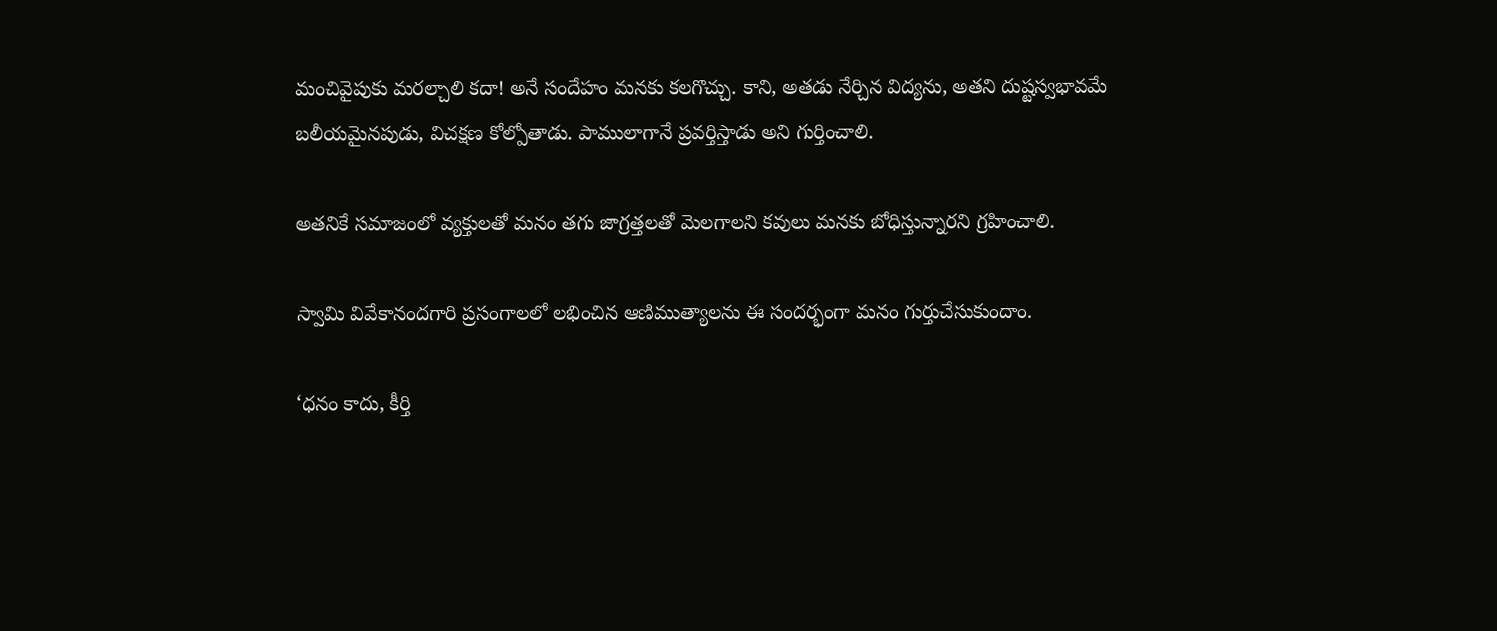మంచివైపుకు మరల్చాలి కదా! అనే సందేహం మనకు కలగొచ్చు. కాని, అతడు నేర్చిన విద్యను, అతని దుష్టస్వభావమే బలీయమైనపుడు, విచక్షణ కోల్పోతాడు. పాములాగానే ప్రవర్తిస్తాడు అని గుర్తించాలి.

అతనికే సమాజంలో వ్యక్తులతో మనం తగు జాగ్రత్తలతో మెలగాలని కవులు మనకు బోధిస్తున్నారని గ్రహించాలి.

స్వామి వివేకానందగారి ప్రసంగాలలో లభించిన ఆణిముత్యాలను ఈ సందర్భంగా మనం గుర్తుచేసుకుందాం.

‘ధనం కాదు, కీర్తి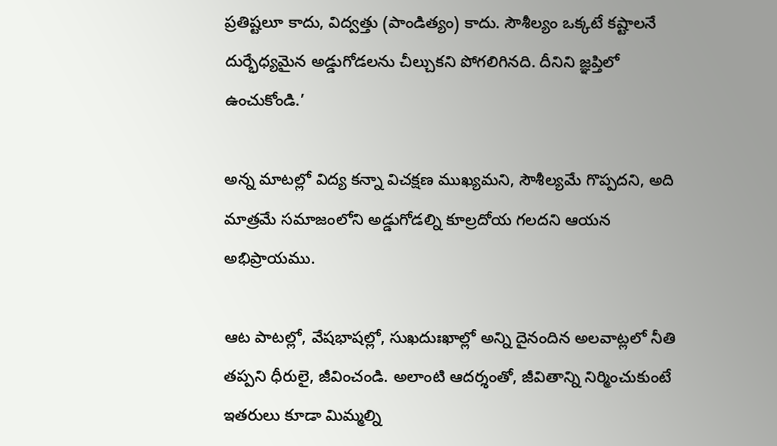ప్రతిష్టలూ కాదు, విద్వత్తు (పాండిత్యం) కాదు. సౌశీల్యం ఒక్కటే కష్టాలనే దుర్భేధ్యమైన అడ్డుగోడలను చీల్చుకని పోగలిగినది. దీనిని జ్ఞప్తిలో ఉంచుకోండి.’

అన్న మాటల్లో విద్య కన్నా విచక్షణ ముఖ్యమని, సౌశీల్యమే గొప్పదని, అది మాత్రమే సమాజంలోని అడ్డుగోడల్ని కూల్రదోయ గలదని ఆయన అభిప్రాయము.

ఆట పాటల్లో, వేషభాషల్లో, సుఖదుఃఖాల్లో అన్ని దైనందిన అలవాట్లలో నీతి తప్పని ధీరులై, జీవించండి. అలాంటి ఆదర్శంతో, జీవితాన్ని నిర్మించుకుంటే ఇతరులు కూడా మిమ్మల్ని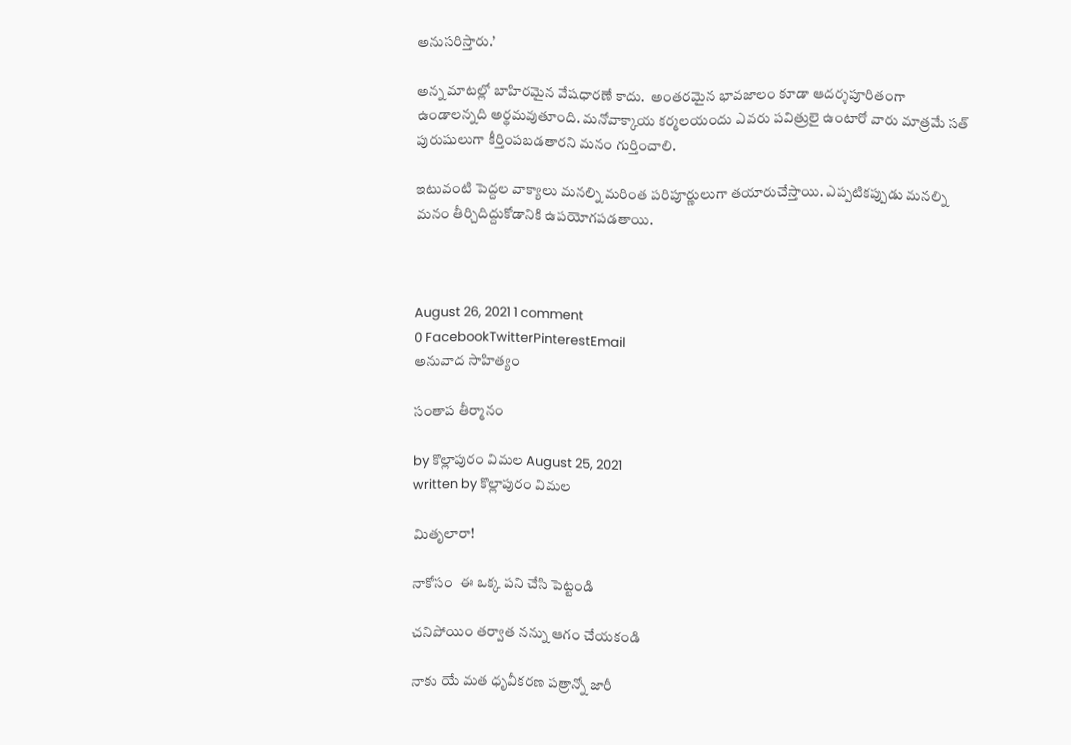అనుసరిస్తారు.’

అన్న మాటల్లో బాహిరమైన వేషధారణే కాదు.  అంతరమైన భావజాలం కూడా ఆదర్శపూరితంగా ఉండాలన్నది అర్థమవుతూంది. మనోవాక్కాయ కర్మలయందు ఎవరు పవిత్రులై ఉంటారో వారు మాత్రమే సత్ పురుషులుగా కీర్తింపబడతారని మనం గుర్తించాలి.

ఇటువంటి పెద్దల వాక్యాలు మనల్ని మరింత పరిపూర్ణులుగా తయారుచేస్తాయి. ఎప్పటికప్పుడు మనల్ని మనం తీర్చిదిద్దుకోడానికి ఉపయోగపడతాయి.



August 26, 2021 1 comment
0 FacebookTwitterPinterestEmail
అనువాద సాహిత్యం

సంతాప తీర్మానం

by కొల్లాపురం విమల August 25, 2021
written by కొల్లాపురం విమల

మితృలారా!

నాకోసం  ఈ ఒక్క పని చేసి పెట్టండి

చనిపోయిం తర్వాత నన్ను ఆగం చేయకండి

నాకు యే మత ధృవీకరణ పత్రాన్నో జారీ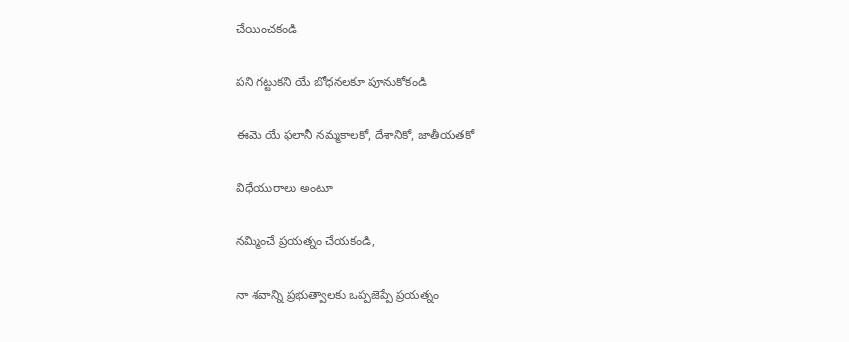చేయించకండి

పని గట్టుకని యే బోధనలకూ పూనుకోకండి

ఈమె యే ఫలానీ నమ్మకాలకో, దేశానికో, జాతీయతకో

విధేయురాలు అంటూ

నమ్మించే ప్రయత్నం చేయకండి,

నా శవాన్ని ప్రభుత్వాలకు ఒప్పజెప్పే ప్రయత్నం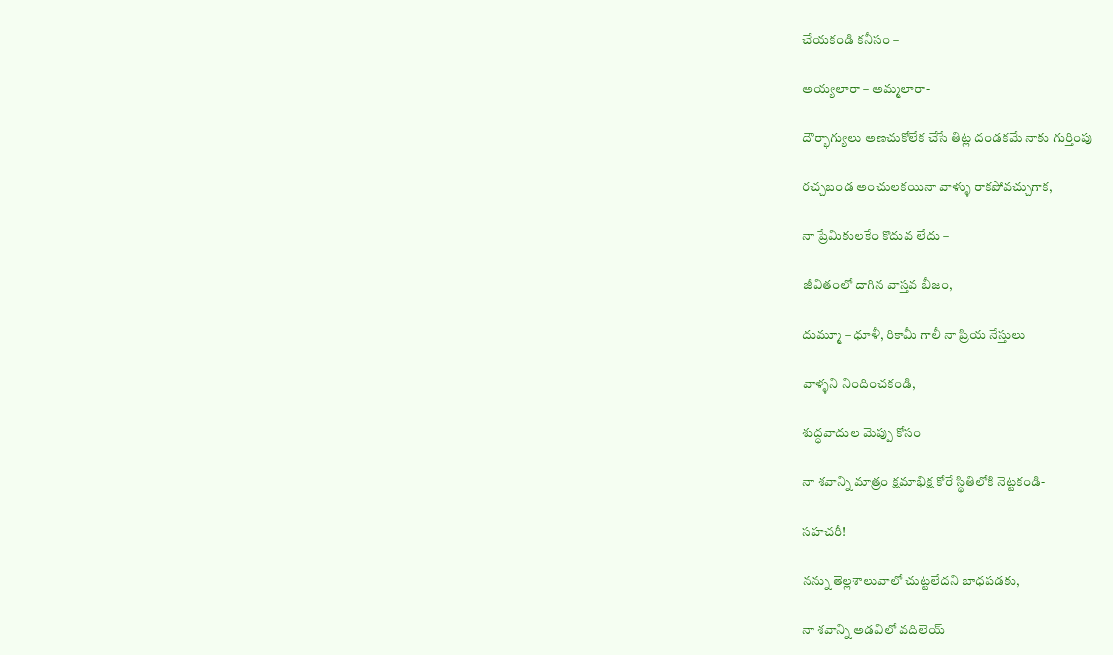చేయకండి కనీసం –

అయ్యలారా – అమ్మలారా-

దౌర్భాగ్యులు అణచుకోలేక చేసే తిట్ల దండకమే నాకు గుర్తింపు

రచ్చబండ అంచులకయినా వాళ్ళు రాకపోవచ్చుగాక,

నా ప్రేమికులకేం కొదువ లేదు –

జీవితంలో దాగిన వాస్తవ బీజం,

దుమ్మూ – ధూళీ, రికామీ గాలీ నా ప్రియ నేస్తులు

వాళ్ళని నిందించకండి,

శుద్ధవాదుల మెప్పు కోసం

నా శవాన్ని మాత్రం క్షమాభిక్ష కోరే స్థితిలోకి నెట్టకండి-

సహచరీ!

నన్ను తెల్లశాలువాలో చుట్టలేదని బాధపడకు,

నా శవాన్ని అడవిలో వదిలెయ్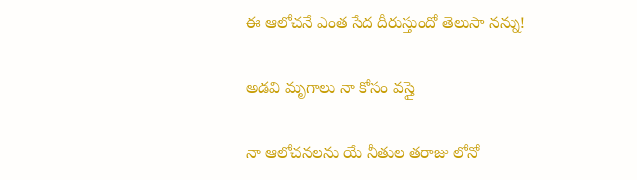ఈ ఆలోచనే ఎంత సేద దీరుస్తుందో తెలుసా నన్ను!

అడవి మృగాలు నా కోసం వస్తై

నా ఆలోచనలను యే నీతుల తరాజు లోనో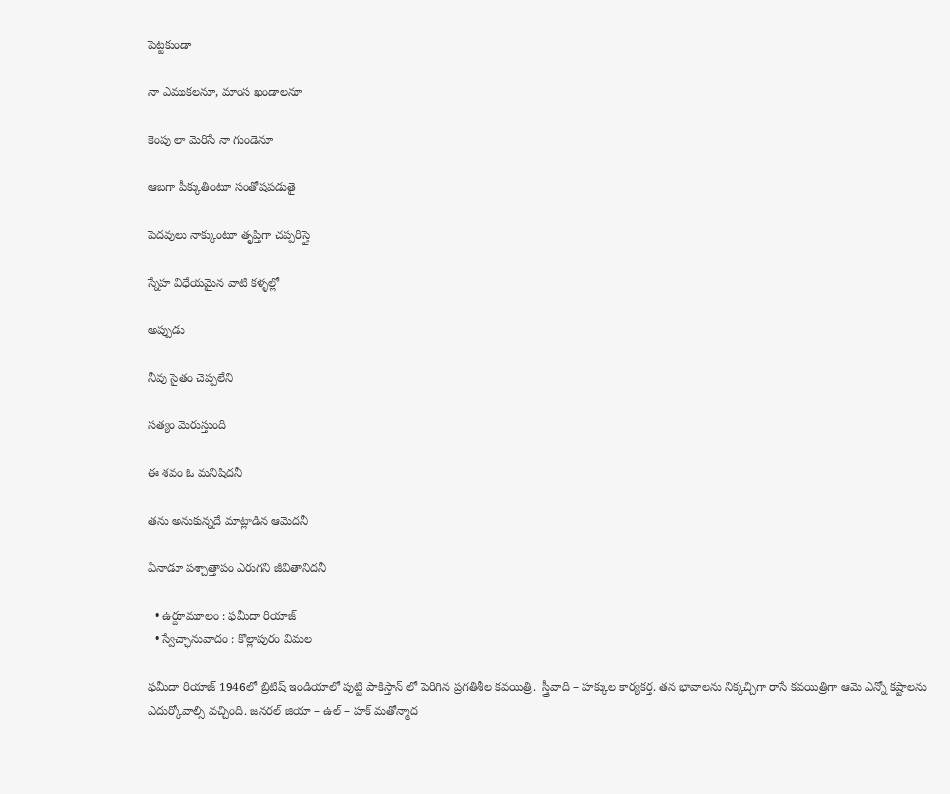పెట్టకుండా

నా ఎముకలనూ, మాంస ఖండాలనూ

కెంపు లా మెరిసే నా గుండెనూ

ఆబగా పీక్కుతింటూ సంతోషపడుతై

పెదవులు నాక్కుంటూ తృప్తిగా చప్పరిస్తై

స్నేహ విధేయమైన వాటి కళ్ళల్లో

అప్పుడు

నీవు సైతం చెప్పలేని

సత్యం మెరుస్తుంది

ఈ శవం ఓ మనిషిదనీ

తను అనుకున్నదే మాట్లాడిన ఆమెదనీ

ఏనాడూ పశ్చాత్తాపం ఎరుగని జీవితానిదనీ

  • ఉర్దూమూలం : ఫమీదా రియాజ్
  • స్వేచ్ఛానువాదం : కొల్లాపురం విమల

ఫమీదా రియాజ్ 1946లో బ్రిటిష్ ఇండియాలో పుట్టి పాకిస్తాన్ లో పెరిగిన ప్రగతిశీల కవయిత్రి.  స్త్రీవాది – హక్కుల కార్యకర్త. తన భావాలను నిక్కచ్చిగా రాసే కవయిత్రిగా ఆమె ఎన్నో కష్టాలను ఎదుర్కోవాల్సి వచ్చింది. జనరల్ జియా – ఉల్ – హక్ మతోన్మాద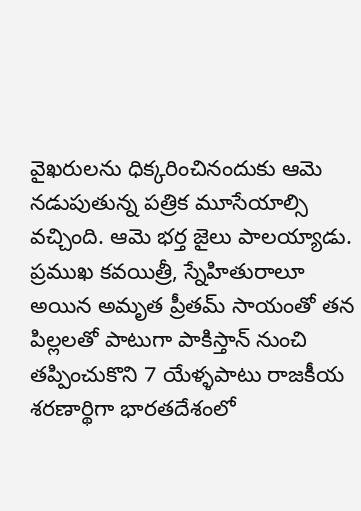వైఖరులను ధిక్కరించినందుకు ఆమె నడుపుతున్న పత్రిక మూసేయాల్సి వచ్చింది. ఆమె భర్త జైలు పాలయ్యాడు. ప్రముఖ కవయిత్రీ, స్నేహితురాలూ అయిన అమృత ప్రీతమ్ సాయంతో తన పిల్లలతో పాటుగా పాకిస్తాన్ నుంచి తప్పించుకొని 7 యేళ్ళపాటు రాజకీయ శరణార్థిగా భారతదేశంలో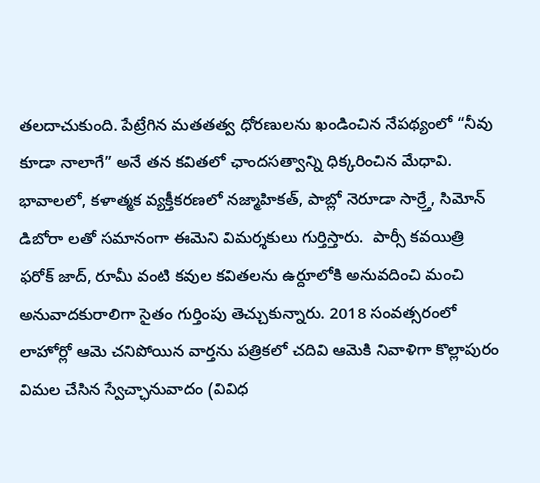తలదాచుకుంది. పేట్రేగిన మతతత్వ ధోరణులను ఖండించిన నేపథ్యంలో “నీవు కూడా నాలాగే” అనే తన కవితలో ఛాందసత్వాన్ని ధిక్కరించిన మేధావి. భావాలలో, కళాత్మక వ్యక్తీకరణలో నజ్మాహికత్, పాబ్లో నెరూడా సార్ర్తే, సిమోన్ డిబోరా లతో సమానంగా ఈమెని విమర్శకులు గుర్తిస్తారు.  పార్సీ కవయిత్రి ఫరోక్ జాద్, రూమీ వంటి కవుల కవితలను ఉర్దూలోకి అనువదించి మంచి అనువాదకురాలిగా సైతం గుర్తింపు తెచ్చుకున్నారు. 2018 సంవత్సరంలో లాహోర్లో ఆమె చనిపోయిన వార్తను పత్రికలో చదివి ఆమెకి నివాళిగా కొల్లాపురం విమల చేసిన స్వేచ్ఛానువాదం (వివిధ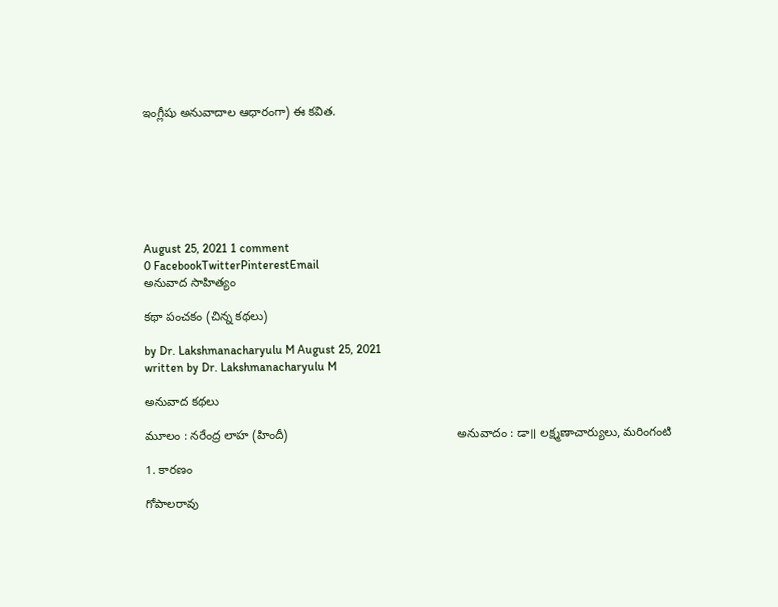ఇంగ్లీషు అనువాదాల ఆధారంగా) ఈ కవిత.







August 25, 2021 1 comment
0 FacebookTwitterPinterestEmail
అనువాద సాహిత్యం

కథా పంచకం (చిన్న కథలు)

by Dr. Lakshmanacharyulu M August 25, 2021
written by Dr. Lakshmanacharyulu M

అనువాద కథలు

మూలం : నరేంద్ర లాహ (హిందీ)                                                  అనువాదం : డా॥ లక్ష్మణాచార్యులు, మరింగంటి

1. కారణం

గోపాలరావు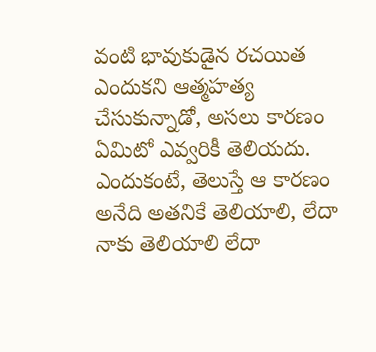వంటి భావుకుడైన రచయిత ఎందుకని ఆత్మహత్య         చేసుకున్నాడో, అసలు కారణం ఏమిటో ఎవ్వరికీ తెలియదు. ఎందుకంటే, తెలుస్తే ఆ కారణం అనేది అతనికే తెలియాలి, లేదా నాకు తెలియాలి లేదా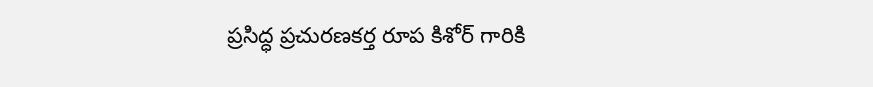ప్రసిద్ధ ప్రచురణకర్త రూప కిశోర్ గారికి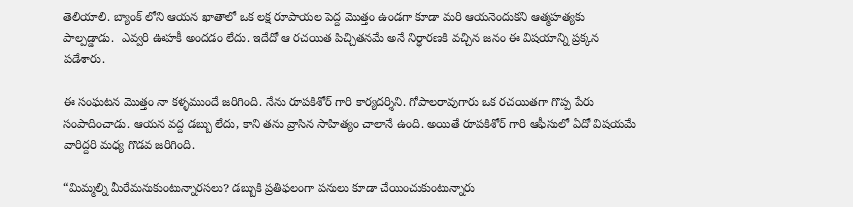తెలియాలి. బ్యాంక్ లోని ఆయన ఖాతాలో ఒక లక్ష రూపాయల పెద్ద మొత్తం ఉండగా కూడా మరి ఆయనెందుకని ఆత్మహత్యకు పాల్పడ్డాడు.  ఎవ్వరి ఊహకీ అందడం లేదు. ఇదేదో ఆ రచయిత పిచ్చితనమే అనే నిర్ధారణకి వచ్చిన జనం ఈ విషయాన్ని ప్రక్కన పడేశారు.

ఈ సంఘటన మొత్తం నా కళ్ళముందే జరిగింది. నేను రూపకిశోర్ గారి కార్యదర్శిని. గోపాలరావుగారు ఒక రచయితగా గొప్ప పేరు సంపాదించాడు. ఆయన వద్ద డబ్బు లేదు, కాని తను వ్రాసిన సాహిత్యం చాలానే ఉంది. అయితే రూపకిశోర్ గారి ఆఫీసులో ఏదో విషయమే వారిద్దరి మధ్య గొడవ జరిగింది.

“మిమ్మల్ని మీరేమనుకుంటున్నారసలు? డబ్బుకి ప్రతిఫలంగా పనులు కూడా చేయించుకుంటున్నారు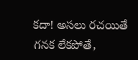కదా! అసలు రచయితే గనక లేకపోతే,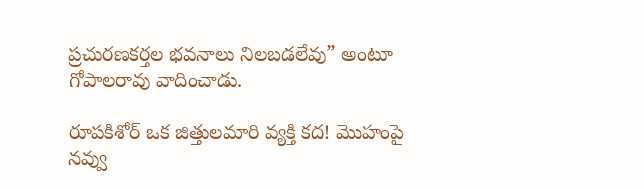ప్రచురణకర్తల భవనాలు నిలబడలేవు” అంటూ గోపాలరావు వాదించాడు.

రూపకిశోర్ ఒక జిత్తులమారి వ్యక్తి కద! మొహంపై నవ్వు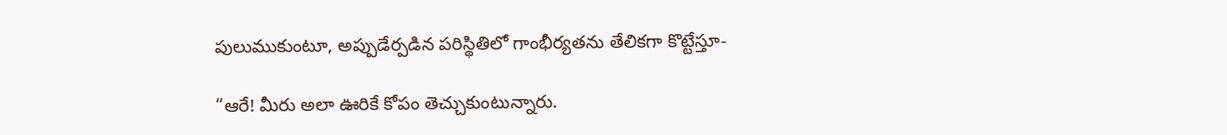పులుముకుంటూ, అప్పుడేర్పడిన పరిస్థితిలో గాంభీర్యతను తేలికగా కొట్టేస్తూ-

“ఆరే! మీరు అలా ఊరికే కోపం తెచ్చుకుంటున్నారు.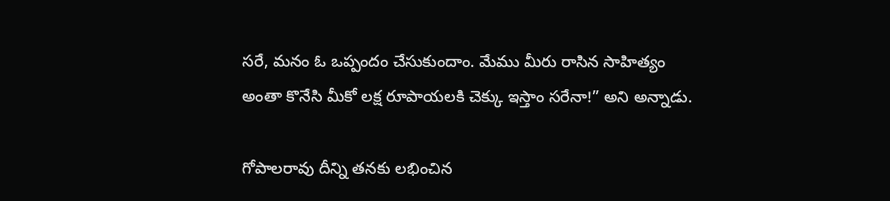సరే, మనం ఓ ఒప్పందం చేసుకుందాం. మేము మీరు రాసిన సాహిత్యం అంతా కొనేసి మీకో లక్ష రూపాయలకి చెక్కు ఇస్తాం సరేనా!” అని అన్నాడు.

గోపాలరావు దీన్ని తనకు లభించిన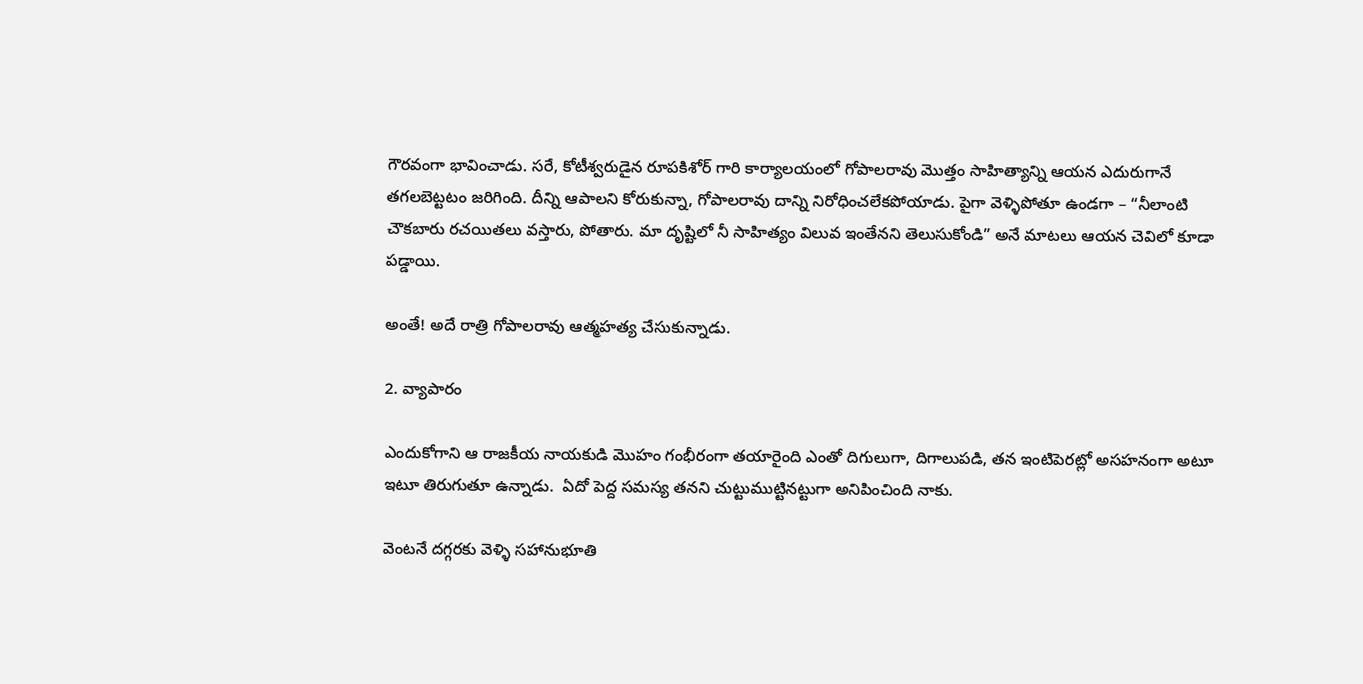గౌరవంగా భావించాడు. సరే, కోటీశ్వరుడైన రూపకిశోర్ గారి కార్యాలయంలో గోపాలరావు మొత్తం సాహిత్యాన్ని ఆయన ఎదురుగానే తగలబెట్టటం జరిగింది. దీన్ని ఆపాలని కోరుకున్నా, గోపాలరావు దాన్ని నిరోధించలేకపోయాడు. పైగా వెళ్ళిపోతూ ఉండగా – “నీలాంటి చౌకబారు రచయితలు వస్తారు, పోతారు. మా దృష్టిలో నీ సాహిత్యం విలువ ఇంతేనని తెలుసుకోండి” అనే మాటలు ఆయన చెవిలో కూడా పడ్డాయి.

అంతే! అదే రాత్రి గోపాలరావు ఆత్మహత్య చేసుకున్నాడు.

2. వ్యాపారం

ఎందుకోగాని ఆ రాజకీయ నాయకుడి మొహం గంభీరంగా తయారైంది ఎంతో దిగులుగా, దిగాలుపడి, తన ఇంటిపెరట్లో అసహనంగా అటూ ఇటూ తిరుగుతూ ఉన్నాడు.  ఏదో పెద్ద సమస్య తనని చుట్టుముట్టినట్టుగా అనిపించింది నాకు.

వెంటనే దగ్గరకు వెళ్ళి సహానుభూతి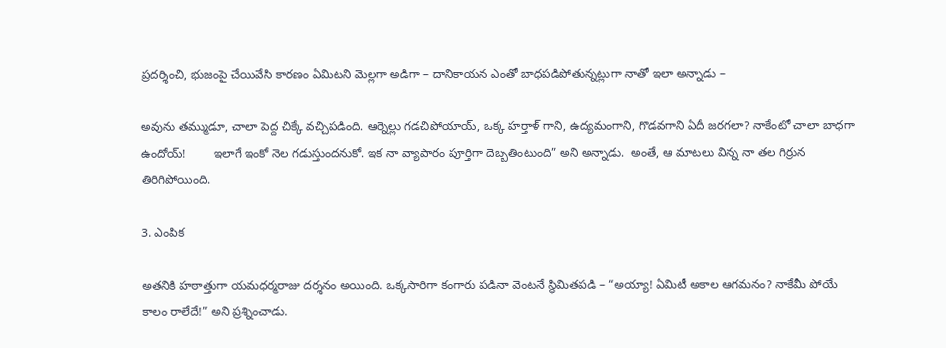ప్రదర్శించి, భుజంపై చేయివేసి కారణం ఏమిటని మెల్లగా అడిగా – దానికాయన ఎంతో బాధపడిపోతున్నట్లుగా నాతో ఇలా అన్నాడు –

అవును తమ్ముడూ, చాలా పెద్ద చిక్కే వచ్చిపడింది. ఆర్నెల్లు గడచిపోయాయ్, ఒక్క హర్తాళ్ గాని, ఉద్యమంగాని, గొడవగాని ఏదీ జరగలా? నాకేంటో చాలా బాధగా ఉందోయ్!        ఇలాగే ఇంకో నెల గడుస్తుందనుకో. ఇక నా వ్యాపారం పూర్తిగా దెబ్బతింటుంది” అని అన్నాడు.  అంతే, ఆ మాటలు విన్న నా తల గిర్రున తిరిగిపోయింది.

3. ఎంపిక

అతనికి హఠాత్తుగా యమధర్మరాజు దర్శనం అయింది. ఒక్కసారిగా కంగారు పడినా వెంటనే స్థిమితపడి – “అయ్యా! ఏమిటీ అకాల ఆగమనం? నాకేమీ పోయే కాలం రాలేదే!” అని ప్రశ్నించాడు.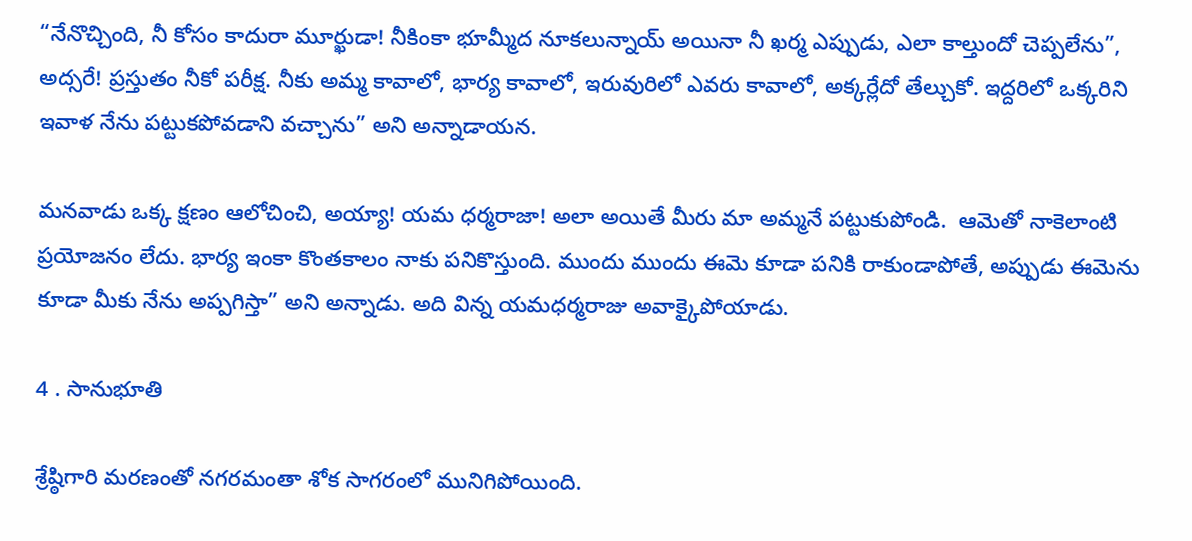“నేనొచ్చింది, నీ కోసం కాదురా మూర్ఖుడా! నీకింకా భూమ్మీద నూకలున్నాయ్ అయినా నీ ఖర్మ ఎప్పుడు, ఎలా కాల్తుందో చెప్పలేను”, అద్సరే! ప్రస్తుతం నీకో పరీక్ష. నీకు అమ్మ కావాలో, భార్య కావాలో, ఇరువురిలో ఎవరు కావాలో, అక్కర్లేదో తేల్చుకో. ఇద్దరిలో ఒక్కరిని ఇవాళ నేను పట్టుకపోవడాని వచ్చాను” అని అన్నాడాయన.

మనవాడు ఒక్క క్షణం ఆలోచించి, అయ్యా! యమ ధర్మరాజా! అలా అయితే మీరు మా అమ్మనే పట్టుకుపోండి.  ఆమెతో నాకెలాంటి ప్రయోజనం లేదు. భార్య ఇంకా కొంతకాలం నాకు పనికొస్తుంది. ముందు ముందు ఈమె కూడా పనికి రాకుండాపోతే, అప్పుడు ఈమెను కూడా మీకు నేను అప్పగిస్తా” అని అన్నాడు. అది విన్న యమధర్మరాజు అవాక్కైపోయాడు.

4 . సానుభూతి

శ్రేష్ఠిగారి మరణంతో నగరమంతా శోక సాగరంలో మునిగిపోయింది.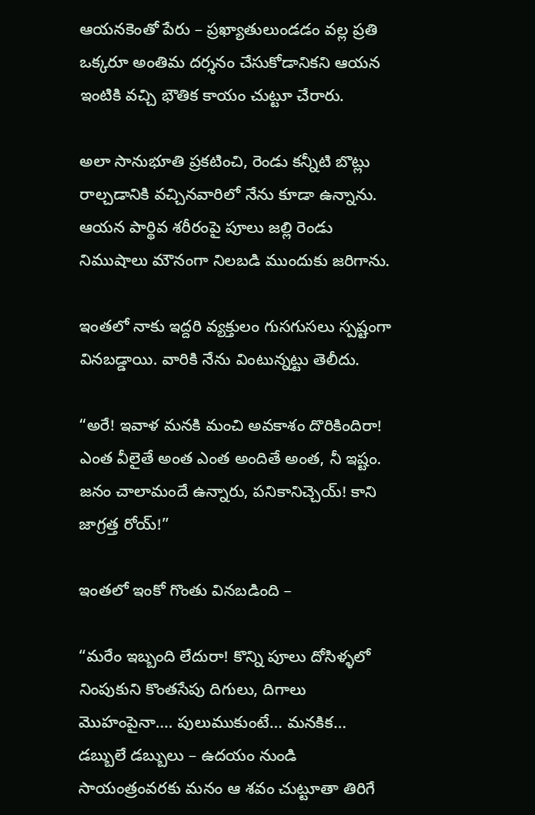ఆయనకెంతో పేరు – ప్రఖ్యాతులుండడం వల్ల ప్రతి ఒక్కరూ అంతిమ దర్శనం చేసుకోడానికని ఆయన ఇంటికి వచ్చి భౌతిక కాయం చుట్టూ చేరారు.

అలా సానుభూతి ప్రకటించి, రెండు కన్నీటి బొట్లు రాల్చడానికి వచ్చినవారిలో నేను కూడా ఉన్నాను. ఆయన పార్థివ శరీరంపై పూలు జల్లి రెండు నిముషాలు మౌనంగా నిలబడి ముందుకు జరిగాను.

ఇంతలో నాకు ఇద్దరి వ్యక్తులం గుసగుసలు స్పష్టంగా వినబడ్డాయి. వారికి నేను వింటున్నట్టు తెలీదు.

“అరే! ఇవాళ మనకి మంచి అవకాశం దొరికిందిరా! ఎంత వీలైతే అంత ఎంత అందితే అంత, నీ ఇష్టం. జనం చాలామందే ఉన్నారు, పనికానిచ్చెయ్! కాని జాగ్రత్త రోయ్!”

ఇంతలో ఇంకో గొంతు వినబడింది –

“మరేం ఇబ్బంది లేదురా! కొన్ని పూలు దోసిళ్ళలో నింపుకుని కొంతసేపు దిగులు, దిగాలు మొహంపైనా…. పులుముకుంటే… మనకిక… డబ్బులే డబ్బులు – ఉదయం నుండి సాయంత్రంవరకు మనం ఆ శవం చుట్టూతా తిరిగే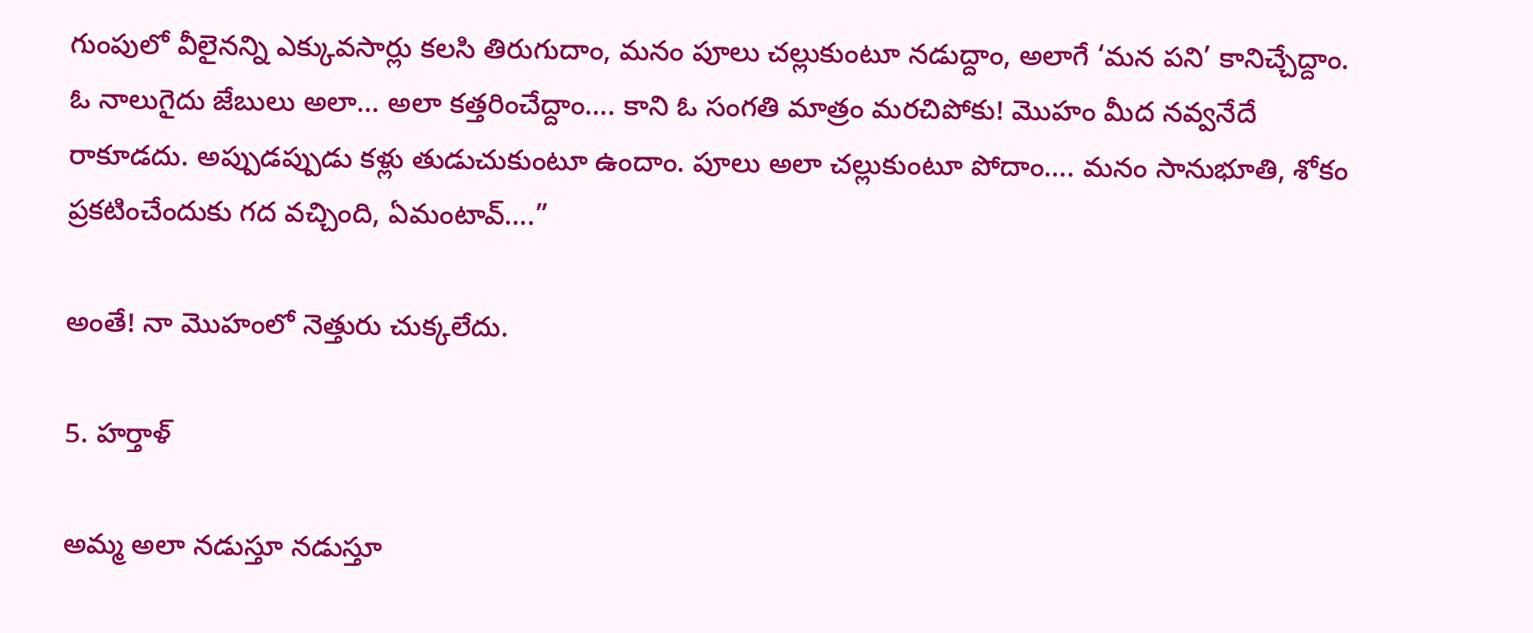గుంపులో వీలైనన్ని ఎక్కువసార్లు కలసి తిరుగుదాం, మనం పూలు చల్లుకుంటూ నడుద్దాం, అలాగే ‘మన పని’ కానిచ్చేద్దాం. ఓ నాలుగైదు జేబులు అలా… అలా కత్తరించేద్దాం…. కాని ఓ సంగతి మాత్రం మరచిపోకు! మొహం మీద నవ్వనేదే రాకూడదు. అప్పుడప్పుడు కళ్లు తుడుచుకుంటూ ఉందాం. పూలు అలా చల్లుకుంటూ పోదాం…. మనం సానుభూతి, శోకం ప్రకటించేందుకు గద వచ్చింది, ఏమంటావ్….”

అంతే! నా మొహంలో నెత్తురు చుక్కలేదు.

5. హర్తాళ్

అమ్మ అలా నడుస్తూ నడుస్తూ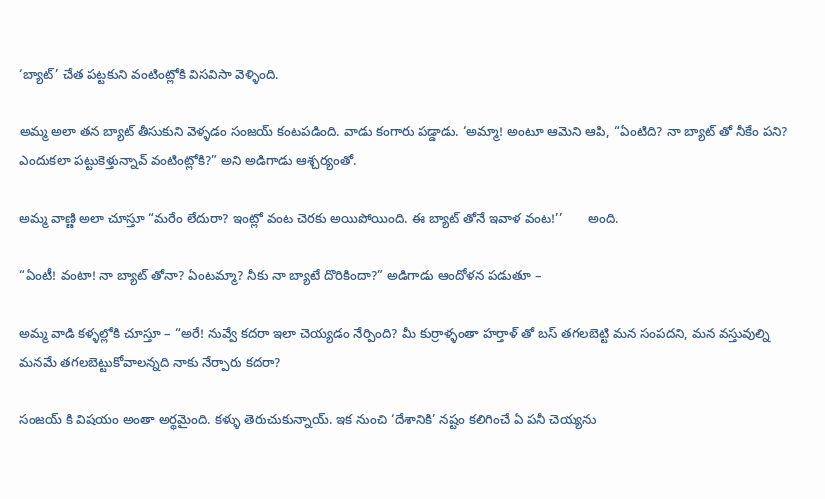‘బ్యాట్’ చేత పట్టకుని వంటింట్లోకి విసవిసా వెళ్ళింది.

అమ్మ అలా తన బ్యాట్ తీసుకుని వెళ్ళడం సంజయ్ కంటపడింది. వాడు కంగారు పడ్డాడు. ‘అమ్మా! అంటూ ఆమెని ఆపి, “ఏంటిది? నా బ్యాట్ తో నీకేం పని? ఎందుకలా పట్టుకెళ్తున్నావ్ వంటింట్లోకి?” అని అడిగాడు ఆశ్చర్యంతో.

అమ్మ వాణ్ణి అలా చూస్తూ “మరేం లేదురా? ఇంట్లో వంట చెరకు అయిపోయింది. ఈ బ్యాట్ తోనే ఇవాళ వంట!’’       అంది.

“ఏంటీ! వంటా! నా బ్యాట్ తోనా? ఏంటమ్మా? నీకు నా బ్యాటే దొరికిందా?” అడిగాడు ఆందోళన పడుతూ –

అమ్మ వాడి కళ్ళల్లోకి చూస్తూ – “అరే! నువ్వే కదరా ఇలా చెయ్యడం నేర్పింది? మీ కుర్రాళ్ళంతా హర్తాళ్ తో బస్ తగలబెట్టి మన సంపదని, మన వస్తువుల్ని మనమే తగలబెట్టుకోవాలన్నది నాకు నేర్పారు కదరా?

సంజయ్ కి విషయం అంతా అర్థమైంది. కళ్ళు తెరుచుకున్నాయ్. ఇక నుంచి ‘దేశానికి’ నష్టం కలిగించే ఏ పనీ చెయ్యను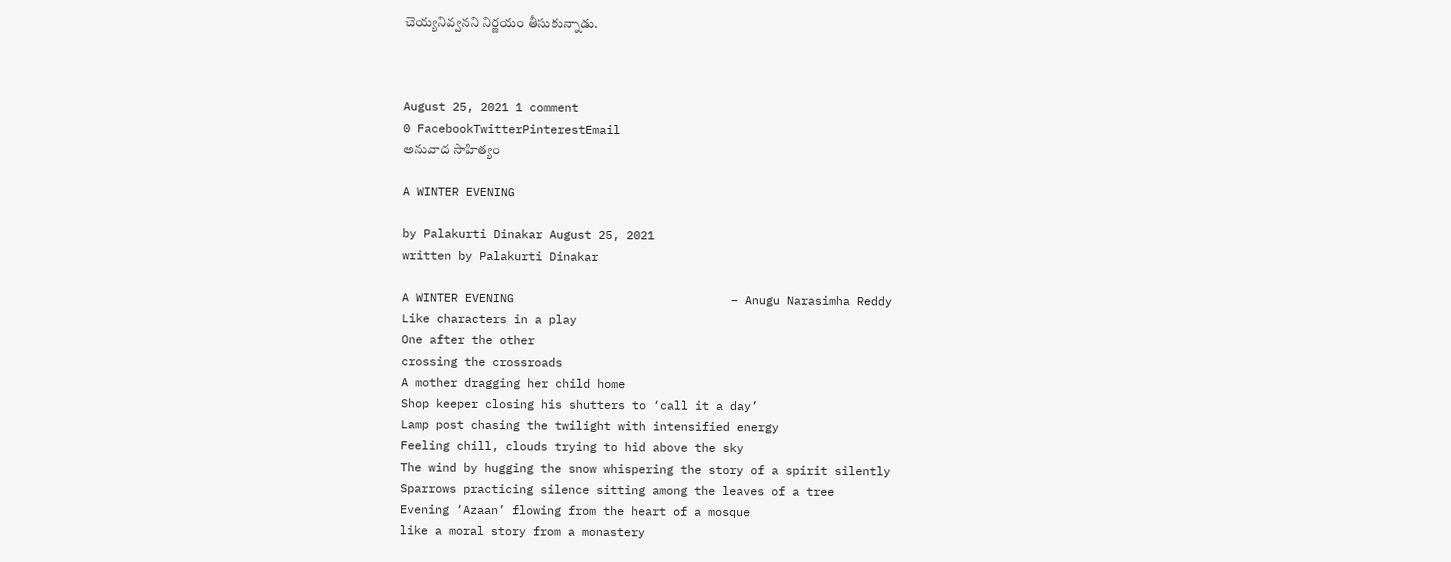చెయ్యనివ్వనని నిర్ణయం తీసుకున్నాడు.



August 25, 2021 1 comment
0 FacebookTwitterPinterestEmail
అనువాద సాహిత్యం

A WINTER EVENING

by Palakurti Dinakar August 25, 2021
written by Palakurti Dinakar

A WINTER EVENING                               – Anugu Narasimha Reddy
Like characters in a play
One after the other
crossing the crossroads
A mother dragging her child home
Shop keeper closing his shutters to ‘call it a day’
Lamp post chasing the twilight with intensified energy
Feeling chill, clouds trying to hid above the sky
The wind by hugging the snow whispering the story of a spirit silently
Sparrows practicing silence sitting among the leaves of a tree
Evening ‘Azaan’ flowing from the heart of a mosque
like a moral story from a monastery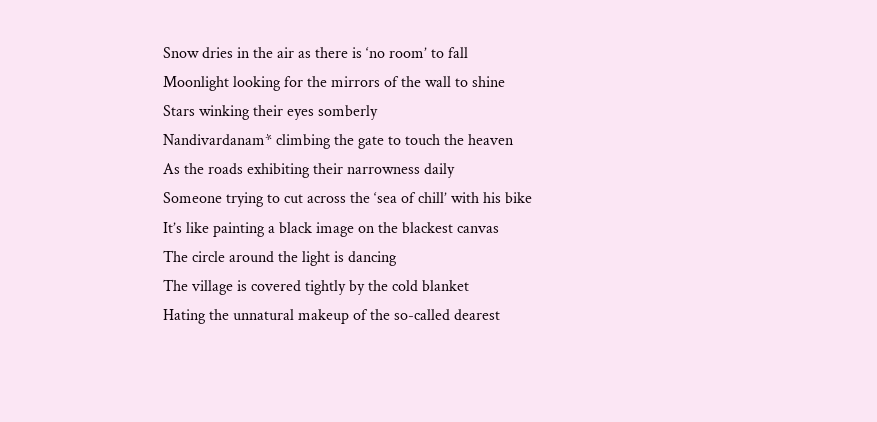Snow dries in the air as there is ‘no room’ to fall
Moonlight looking for the mirrors of the wall to shine
Stars winking their eyes somberly
Nandivardanam* climbing the gate to touch the heaven
As the roads exhibiting their narrowness daily
Someone trying to cut across the ‘sea of chill’ with his bike
It’s like painting a black image on the blackest canvas
The circle around the light is dancing
The village is covered tightly by the cold blanket
Hating the unnatural makeup of the so-called dearest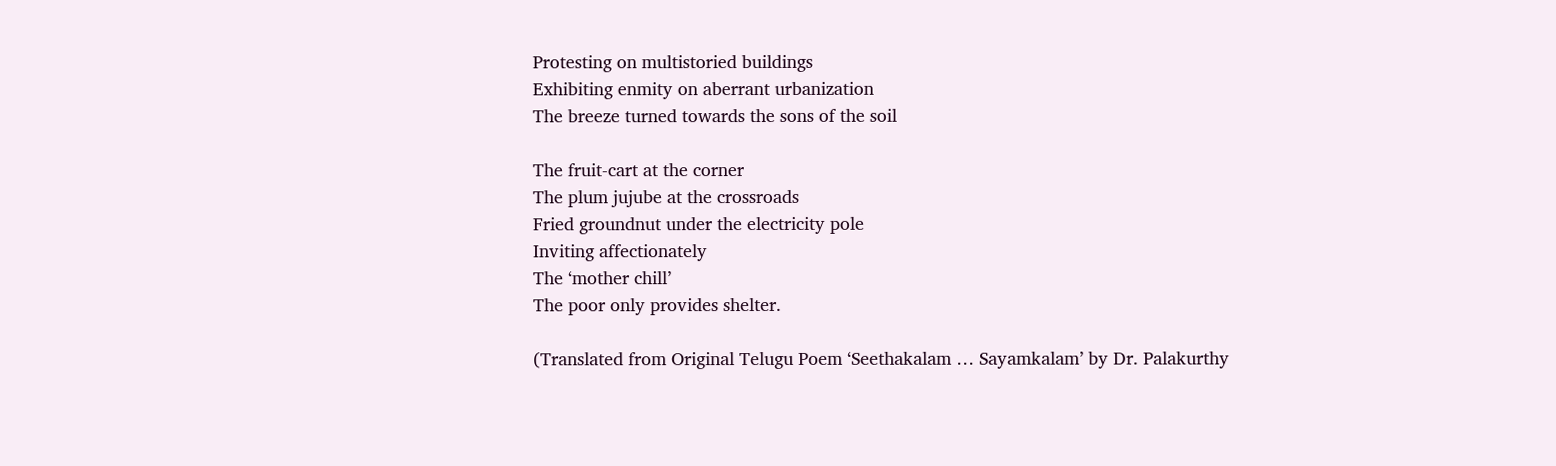Protesting on multistoried buildings
Exhibiting enmity on aberrant urbanization
The breeze turned towards the sons of the soil

The fruit-cart at the corner
The plum jujube at the crossroads
Fried groundnut under the electricity pole
Inviting affectionately
The ‘mother chill’
The poor only provides shelter.

(Translated from Original Telugu Poem ‘Seethakalam … Sayamkalam’ by Dr. Palakurthy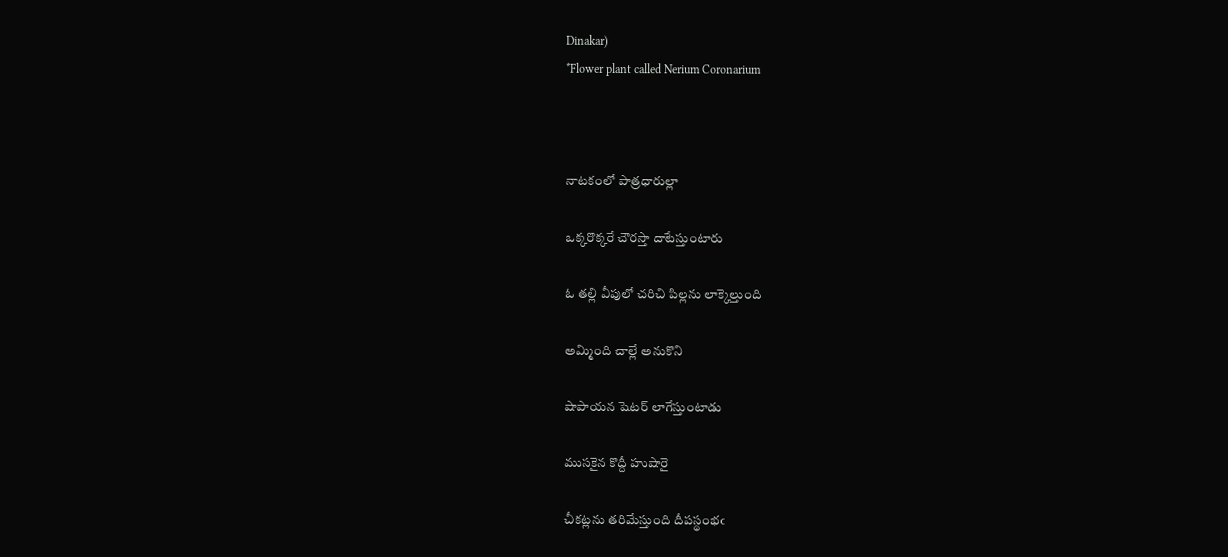Dinakar)
*Flower plant called Nerium Coronarium



నాటకంలో పాత్రధారుల్లా

ఒక్కరొక్కరే చౌరస్తా దాటేస్తుంటారు

ఓ తల్లి వీపులో చరిచి పిల్లను లాక్కెల్తుంది

అమ్మింది చాల్లే అనుకొని

షాపాయన షెటర్ లాగేస్తుంటాడు

ముసకైన కొద్దీ హుషారై

చీకట్లను తరిమేస్తుంది దీపస్థంభఁ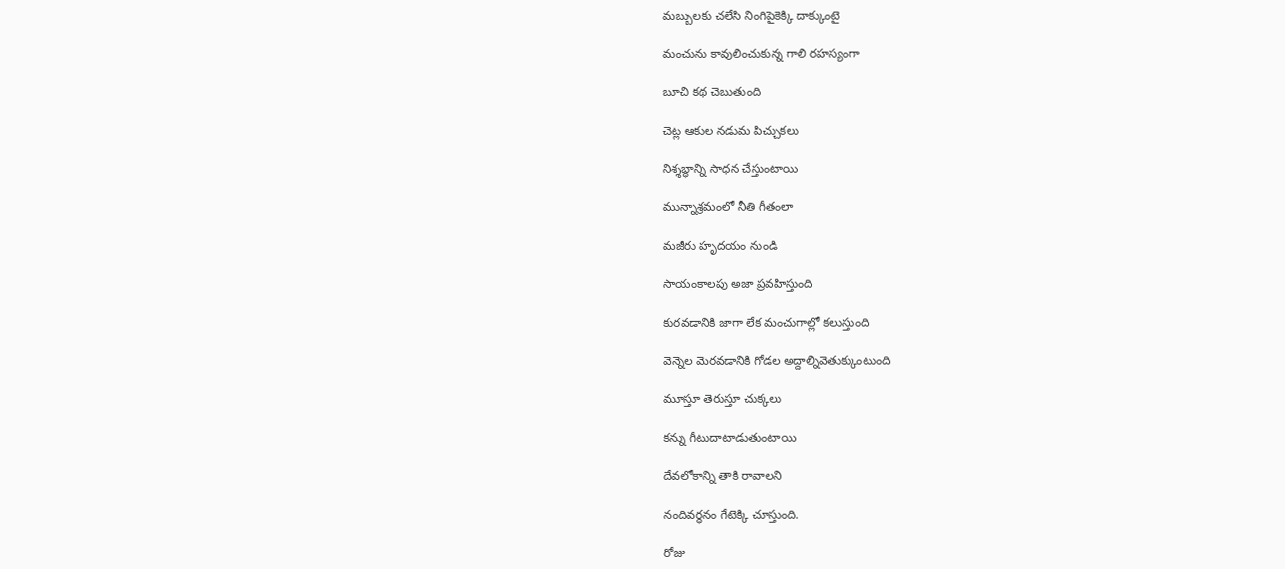మబ్బులకు చలేసి నింగిపైకెక్కి దాక్కుంటై

మంచును కావులించుకున్న గాలి రహస్యంగా

బూచి కథ చెబుతుంది

చెట్ల ఆకుల నడుమ పిచ్చుకలు

నిశ్శబ్ధాన్ని సాధన చేస్తుంటాయి

మున్నాశ్రమంలో నీతి గీతంలా

మజీరు హృదయం నుండి

సాయంకాలపు అజా ప్రవహిస్తుంది

కురవడానికి జాగా లేక మంచుగాల్లో కలుస్తుంది

వెన్నెల మెరవడానికి గోడల అద్దాల్నివెతుక్కుంటుంది

మూస్తూ తెరుస్తూ చుక్కలు

కన్ను గీటుదాటాడుతుంటాయి

దేవలోకాన్ని తాకి రావాలని

నందివర్ధనం గేటెక్కి చూస్తుంది.

రోజు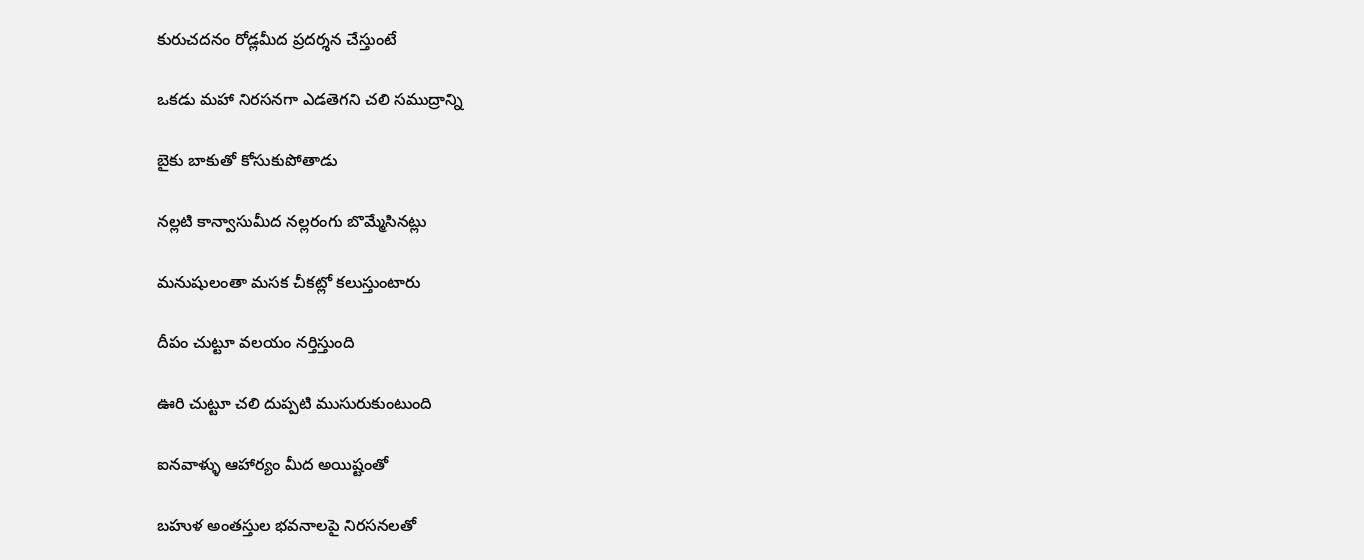కురుచదనం రోడ్లమీద ప్రదర్శన చేస్తుంటే

ఒకడు మహా నిరసనగా ఎడతెగని చలి సముద్రాన్ని

బైకు బాకుతో కోసుకుపోతాడు

నల్లటి కాన్వాసుమీద నల్లరంగు బొమ్మేసినట్లు

మనుషులంతా మసక చీకట్లో కలుస్తుంటారు

దీపం చుట్టూ వలయం నర్తిస్తుంది

ఊరి చుట్టూ చలి దుప్పటి ముసురుకుంటుంది

ఐనవాళ్ళు ఆహార్యం మీద అయిష్టంతో

బహుళ అంతస్తుల భవనాలపై నిరసనలతో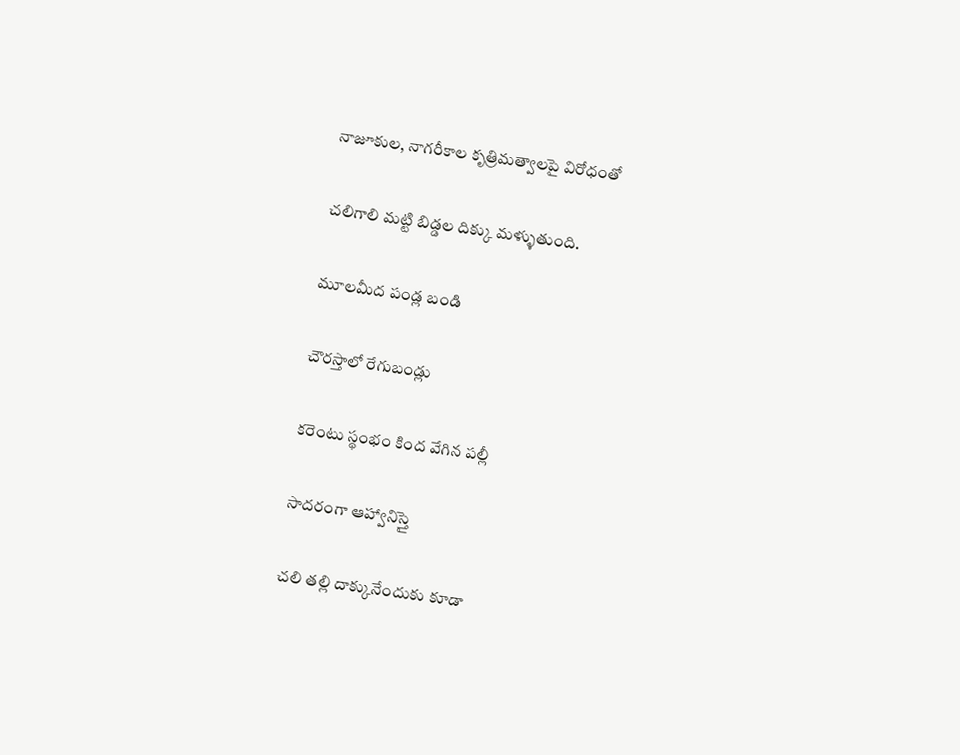నాజూకుల, నాగరీకాల కృత్రిమత్వాలపై విరోధంతో

చలిగాలి మట్టి బిడ్డల దిక్కు మళ్ళుతుంది.

మూలమీద పండ్ల బండి

చౌరస్తాలో రేగుబండ్లు

కరెంటు స్థంభం కింద వేగిన పల్లీ

సాదరంగా ఆహ్వానిస్తై

చలి తల్లి దాక్కునేందుకు కూడా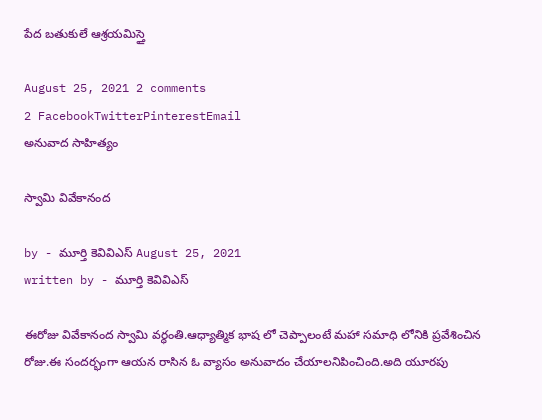పేద బతుకులే ఆశ్రయమిస్తై

August 25, 2021 2 comments
2 FacebookTwitterPinterestEmail
అనువాద సాహిత్యం

స్వామి వివేకానంద

by - మూర్తి కెవివిఎస్ August 25, 2021
written by - మూర్తి కెవివిఎస్

ఈరోజు వివేకానంద స్వామి వర్ధంతి.ఆధ్యాత్మిక భాష లో చెప్పాలంటే మహా సమాధి లోనికి ప్రవేశించిన రోజు.ఈ సందర్భంగా ఆయన రాసిన ఓ వ్యాసం అనువాదం చేయాలనిపించింది.అది యూరపు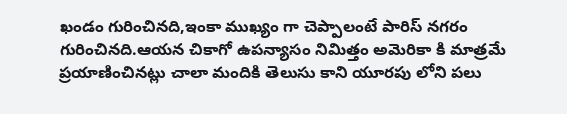ఖండం గురించినది,ఇంకా ముఖ్యం గా చెప్పాలంటే పారిస్ నగరం గురించినది.ఆయన చికాగో ఉపన్యాసం నిమిత్తం అమెరికా కి మాత్రమే  ప్రయాణించినట్లు చాలా మందికి తెలుసు కాని యూరపు లోని పలు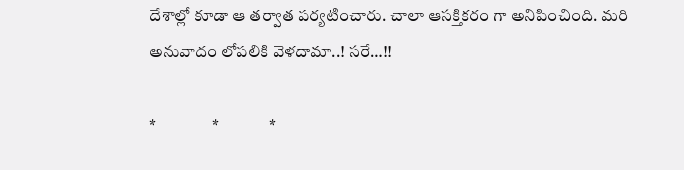దేశాల్లో కూడా ఆ తర్వాత పర్యటించారు. చాలా ఆసక్తికరం గా అనిపించింది. మరి అనువాదం లోపలికి వెళదామా..! సరే…!!

*                 *               *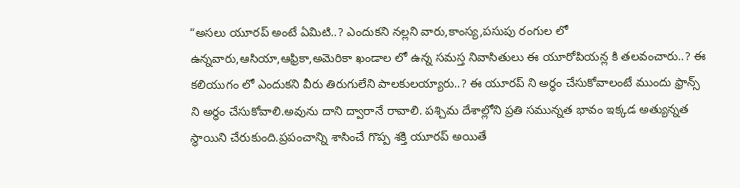“అసలు యూరప్ అంటే ఏమిటి..? ఎందుకని నల్లని వారు,కాంస్య,పసుపు రంగుల లో ఉన్నవారు,ఆసియా,ఆఫ్రికా,అమెరికా ఖండాల లో ఉన్న సమస్త నివాసితులు ఈ యూరోపియన్ల కి తలవంచారు..? ఈ కలియుగం లో ఎందుకని వీరు తిరుగులేని పాలకులయ్యారు..? ఈ యూరప్ ని అర్ధం చేసుకోవాలంటే ముందు ఫ్రాన్స్ ని అర్ధం చేసుకోవాలి.అవును దాని ద్వారానే రావాలి. పశ్చిమ దేశాల్లోని ప్రతి సమున్నత భావం ఇక్కడ అత్యున్నత స్థాయిని చేరుకుంది.ప్రపంచాన్ని శాసించే గొప్ప శక్తి యూరప్ అయితే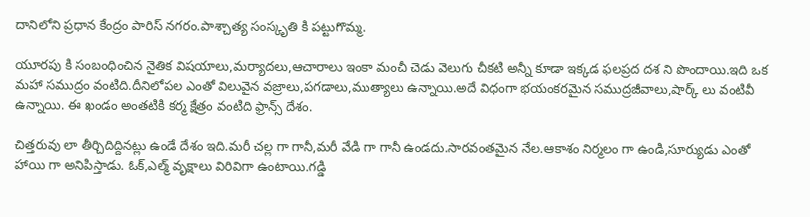దానిలోని ప్రధాన కేంద్రం పారిస్ నగరం.పాశ్చాత్య సంస్కృతి కి పట్టుగొమ్మ.

యూరపు కి సంబంధించిన నైతిక విషయాలు,మర్యాదలు,ఆచారాలు ఇంకా మంచీ చెడు వెలుగు చీకటి అన్నీ కూడా ఇక్కడ ఫలప్రద దశ ని పొందాయి.ఇది ఒక మహా సముద్రం వంటిది.దీనిలోపల ఎంతో విలువైన వజ్రాలు,పగడాలు,ముత్యాలు ఉన్నాయి.అదే విధంగా భయంకరమైన సముద్రజీవాలు,షార్క్ లు వంటివీ ఉన్నాయి. ఈ ఖండం అంతటికి కర్మ క్షేత్రం వంటిది ఫ్రాన్స్ దేశం.

చిత్తరువు లా తీర్చిదిద్దినట్లు ఉండే దేశం ఇది.మరీ చల్ల గా గానీ,మరీ వేడి గా గానీ ఉండదు.సారవంతమైన నేల.ఆకాశం నిర్మలం గా ఉండి,సూర్యుడు ఎంతో హాయి గా అనిపిస్తాడు. ఓక్,ఎల్మ్ వృక్షాలు విరివిగా ఉంటాయి.గడ్డి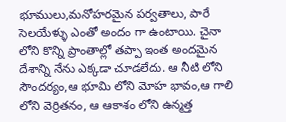భూములు,మనోహరమైన పర్వతాలు, పారే సెలయేళ్ళు ఎంతో అందం గా ఉంటాయి. చైనా లోని కొన్ని ప్రాంతాల్లో తప్పా ఇంత అందమైన దేశాన్ని నేను ఎక్కడా చూడలేదు. ఆ నీటి లోని సౌందర్యం,ఆ భూమి లోని మోహ భావం,ఆ గాలి లోని వెర్రితనం, ఆ ఆకాశం లోని ఉన్మత్త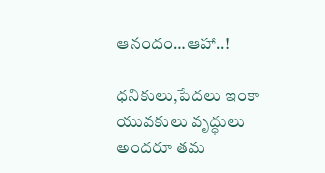ఆనందం…ఆహా..!

ధనికులు,పేదలు ఇంకా యువకులు వృద్ధులు అందరూ తమ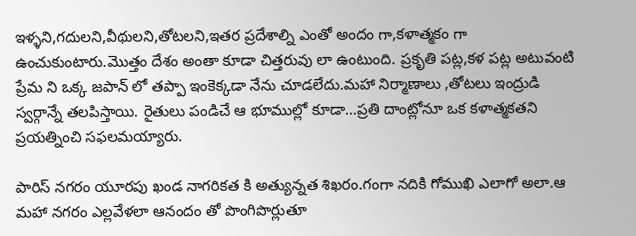ఇళ్ళని,గదులని,వీథులని,తోటలని,ఇతర ప్రదేశాల్ని ఎంతో అందం గా,కళాత్మకం గా ఉంచుకుంటారు.మొత్తం దేశం అంతా కూడా చిత్తరువు లా ఉంటుంది. ప్రకృతి పట్ల,కళ పట్ల అటువంటి ప్రేమ ని ఒక్క జపాన్ లో తప్పా ఇంకెక్కడా నేను చూడలేదు.మహా నిర్మాణాలు ,తోటలు ఇంద్రుడి స్వర్గాన్నే తలపిస్తాయి. రైతులు పండిచే ఆ భూముల్లో కూడా…ప్రతి దాంట్లోనూ ఒక కళాత్మకతని ప్రయత్నించి సఫలమయ్యారు.

పారిస్ నగరం యూరపు ఖండ నాగరికత కి అత్యున్నత శిఖరం.గంగా నదికి గోముఖి ఎలాగో అలా.ఆ మహా నగరం ఎల్లవేళలా ఆనందం తో పొంగిపొర్లుతూ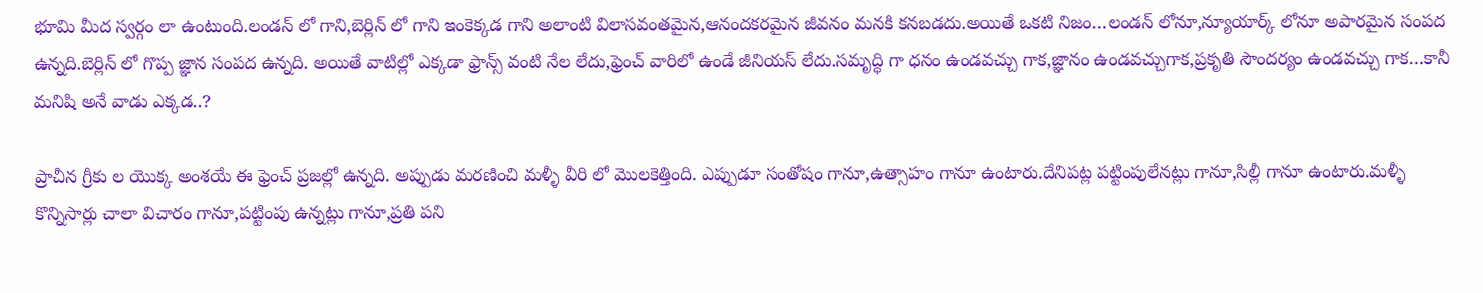భూమి మీద స్వర్గం లా ఉంటుంది.లండన్ లో గాని,బెర్లిన్ లో గాని ఇంకెక్కడ గాని అలాంటి విలాసవంతమైన,ఆనందకరమైన జీవనం మనకి కనబడదు.అయితే ఒకటి నిజం…లండన్ లోనూ,న్యూయార్క్ లోనూ అపారమైన సంపద ఉన్నది.బెర్లిన్ లో గొప్ప జ్ఞాన సంపద ఉన్నది. అయితే వాటిల్లో ఎక్కడా ఫ్రాన్స్ వంటి నేల లేదు,ఫ్రెంచ్ వారిలో ఉండే జీనియస్ లేదు.సమృద్ధి గా ధనం ఉండవచ్చు గాక,జ్ఞానం ఉండవచ్చుగాక,ప్రకృతి సౌందర్యం ఉండవచ్చు గాక…కానీ మనిషి అనే వాడు ఎక్కడ..?

ప్రాచీన గ్రీకు ల యొక్క అంశయే ఈ ఫ్రెంచ్ ప్రజల్లో ఉన్నది. అప్పుడు మరణించి మళ్ళీ వీరి లో మొలకెత్తింది. ఎప్పుడూ సంతోషం గానూ,ఉత్సాహం గానూ ఉంటారు.దేనిపట్ల పట్టింపులేనట్లు గానూ,సిల్లీ గానూ ఉంటారు.మళ్ళీ కొన్నిసార్లు చాలా విచారం గానూ,పట్టింపు ఉన్నట్లు గానూ,ప్రతి పని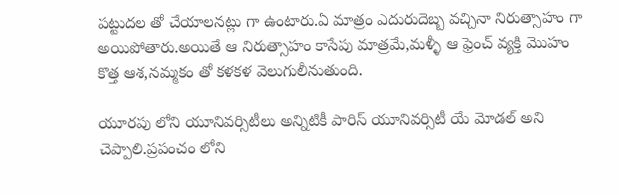పట్టుదల తో చేయాలనట్లు గా ఉంటారు.ఏ మాత్రం ఎదురుదెబ్బ వచ్చినా నిరుత్సాహం గా అయిపోతారు.అయితే ఆ నిరుత్సాహం కాసేపు మాత్రమే,మళ్ళీ ఆ ఫ్రెంచ్ వ్యక్తి మొహం కొత్త ఆశ,నమ్మకం తో కళకళ వెలుగులీనుతుంది.

యూరపు లోని యూనివర్సిటీలు అన్నిటికీ పారిస్ యూనివర్సిటీ యే మోడల్ అని చెప్పాలి.ప్రపంచం లోని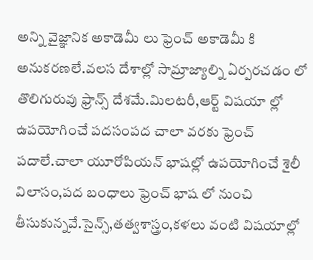అన్ని వైజ్ఞానిక అకాడెమీ లు ఫ్రెంచ్ అకాడెమీ కి అనుకరణలే.వలస దేశాల్లో సామ్రాజ్యాల్ని ఏర్పరచడం లో తొలిగురువు ఫ్రాన్స్ దేశమే.మిలటరీ,ఆర్ట్ విషయా ల్లో ఉపయోగించే పదసంపద చాలా వరకు ఫ్రెంచ్ పదాలే.చాలా యూరోపియన్ భాషల్లో ఉపయోగించే శైలీ విలాసం,పద బంధాలు ఫ్రెంచ్ భాష లో నుంచి తీసుకున్నవే.సైన్స్,తత్వశాస్త్రం,కళలు వంటి విషయాల్లో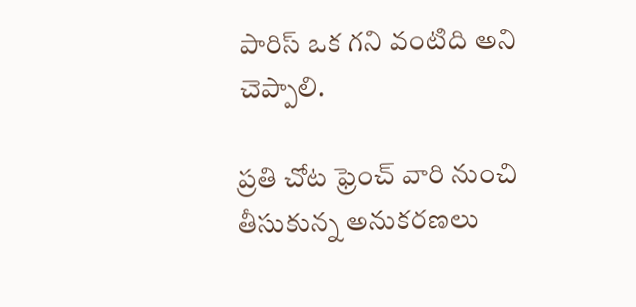పారిస్ ఒక గని వంటిది అని చెప్పాలి.

ప్రతి చోట ఫ్రెంచ్ వారి నుంచి తీసుకున్న అనుకరణలు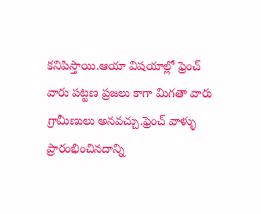కనిపిస్తాయి.ఆయా విషయాల్లో ఫ్రెంచ్ వారు పట్టణ ప్రజలు కాగా మిగతా వారు గ్రామీణులు అనవచ్చు.ఫ్రెంచ్ వాళ్ళు ప్రారంభించినదాన్ని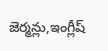జెర్మన్లు,ఇంగ్లీష్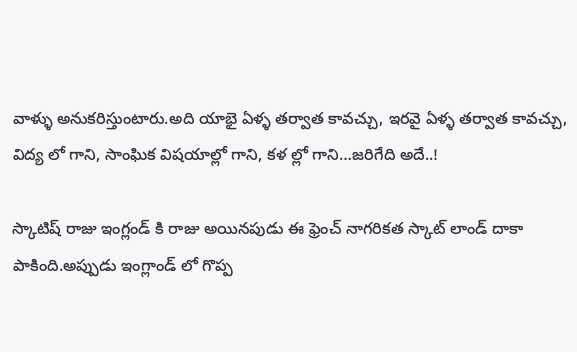వాళ్ళు అనుకరిస్తుంటారు.అది యాభై ఏళ్ళ తర్వాత కావచ్చు, ఇరవై ఏళ్ళ తర్వాత కావచ్చు, విద్య లో గాని, సాంఘిక విషయాల్లో గాని, కళ ల్లో గాని…జరిగేది అదే..!

స్కాటిష్ రాజు ఇంగ్లండ్ కి రాజు అయినపుడు ఈ ఫ్రెంచ్ నాగరికత స్కాట్ లాండ్ దాకా పాకింది.అప్పుడు ఇంగ్లాండ్ లో గొప్ప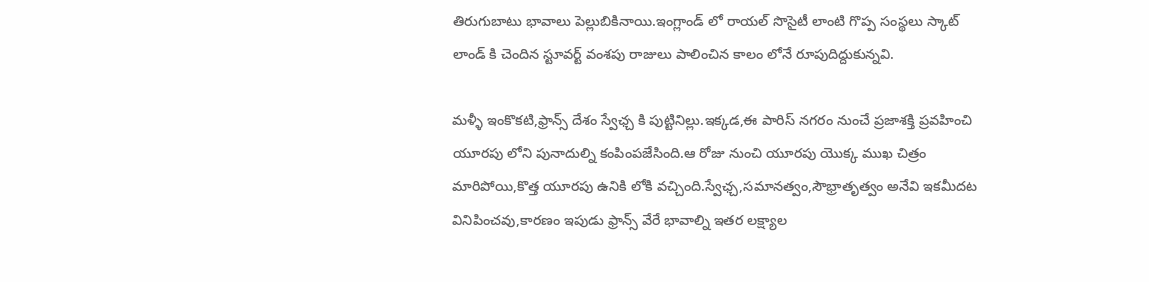తిరుగుబాటు భావాలు పెల్లుబికినాయి.ఇంగ్లాండ్ లో రాయల్ సొసైటీ లాంటి గొప్ప సంస్థలు స్కాట్ లాండ్ కి చెందిన స్టూవర్ట్ వంశపు రాజులు పాలించిన కాలం లోనే రూపుదిద్దుకున్నవి.

మళ్ళీ ఇంకొకటి,ఫ్రాన్స్ దేశం స్వేఛ్చ కి పుట్టినిల్లు.ఇక్కడ,ఈ పారిస్ నగరం నుంచే ప్రజాశక్తి ప్రవహించి యూరపు లోని పునాదుల్ని కంపింపజేసింది.ఆ రోజు నుంచి యూరపు యొక్క ముఖ చిత్రం మారిపోయి,కొత్త యూరపు ఉనికి లోకి వచ్చింది.స్వేఛ్చ,సమానత్వం,సౌభ్రాతృత్వం అనేవి ఇకమీదట వినిపించవు,కారణం ఇపుడు ఫ్రాన్స్ వేరే భావాల్ని ఇతర లక్ష్యాల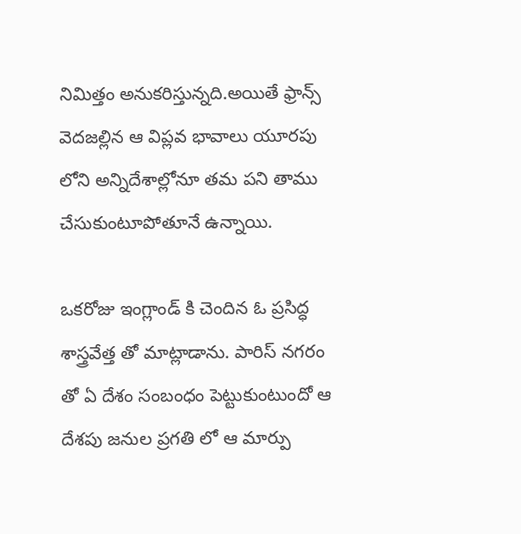నిమిత్తం అనుకరిస్తున్నది.అయితే ఫ్రాన్స్ వెదజల్లిన ఆ విప్లవ భావాలు యూరపు లోని అన్నిదేశాల్లోనూ తమ పని తాము చేసుకుంటూపోతూనే ఉన్నాయి.

ఒకరోజు ఇంగ్లాండ్ కి చెందిన ఓ ప్రసిద్ధ శాస్త్రవేత్త తో మాట్లాడాను. పారిస్ నగరం తో ఏ దేశం సంబంధం పెట్టుకుంటుందో ఆ దేశపు జనుల ప్రగతి లో ఆ మార్పు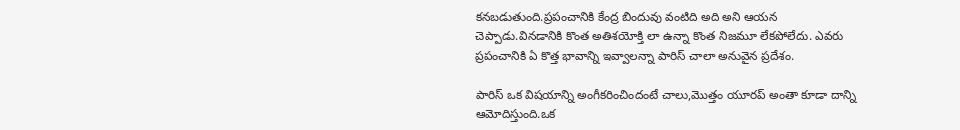కనబడుతుంది.ప్రపంచానికి కేంద్ర బిందువు వంటిది అది అని ఆయన చెప్పాడు.వినడానికి కొంత అతిశయోక్తి లా ఉన్నా కొంత నిజమూ లేకపోలేదు. ఎవరు ప్రపంచానికి ఏ కొత్త భావాన్ని ఇవ్వాలన్నా పారిస్ చాలా అనువైన ప్రదేశం.

పారిస్ ఒక విషయాన్ని అంగీకరించిందంటే చాలు,మొత్తం యూరప్ అంతా కూడా దాన్ని ఆమోదిస్తుంది.ఒక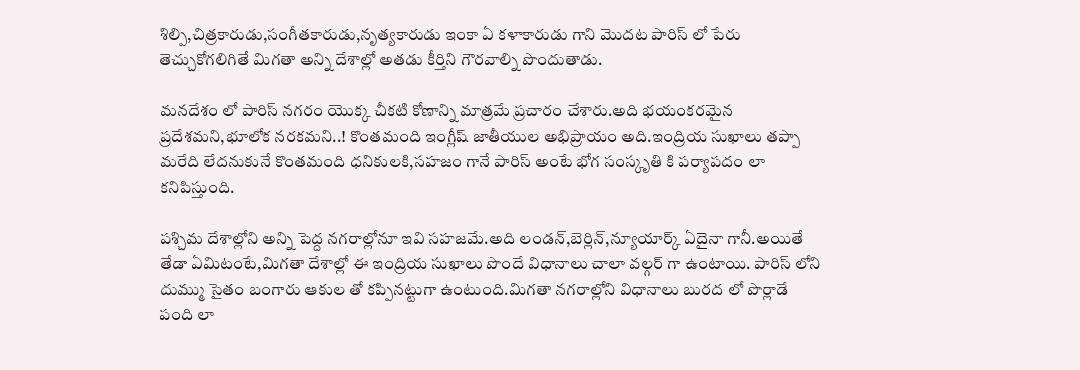శిల్పి,చిత్రకారుడు,సంగీతకారుడు,నృత్యకారుడు ఇంకా ఏ కళాకారుడు గాని మొదట పారిస్ లో పేరు తెచ్చుకోగలిగితే మిగతా అన్ని దేశాల్లో అతడు కీర్తిని గౌరవాల్ని పొందుతాడు.

మనదేశం లో పారిస్ నగరం యొక్క చీకటి కోణాన్ని మాత్రమే ప్రచారం చేశారు.అది భయంకరమైన ప్రదేశమని,భూలోక నరకమని..! కొంతమంది ఇంగ్లీష్ జాతీయుల అభిప్రాయం అది.ఇంద్రియ సుఖాలు తప్పా మరేది లేదనుకునే కొంతమంది ధనికులకి,సహజం గానే పారిస్ అంటే భోగ సంస్కృతి కి పర్యాపదం లా కనిపిస్తుంది.

పశ్చిమ దేశాల్లోని అన్ని పెద్ద నగరాల్లోనూ ఇవి సహజమే.అది లండన్,బెర్లిన్,న్యూయార్క్ ఏదైనా గానీ.అయితే తేడా ఏమిటంటే,మిగతా దేశాల్లో ఈ ఇంద్రియ సుఖాలు పొందే విధానాలు చాలా వల్గర్ గా ఉంటాయి. పారిస్ లోని దుమ్ము సైతం బంగారు ఆకుల తో కప్పినట్టుగా ఉంటుంది.మిగతా నగరాల్లోని విధానాలు బురద లో పొర్లాడే పంది లా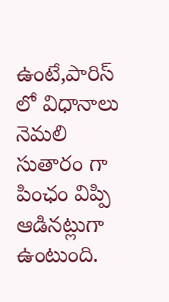ఉంటే,పారిస్ లో విధానాలు నెమలి సుతారం గా పింఛం విప్పి ఆడినట్లుగా ఉంటుంది.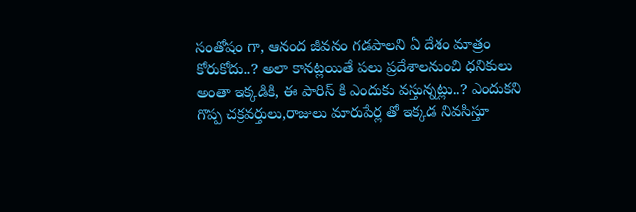సంతోషం గా, ఆనంద జీవనం గడపాలని ఏ దేశం మాత్రం కోరుకోదు..? అలా కానట్లయితే పలు ప్రదేశాలనుంచి ధనికులు అంతా ఇక్కడికి, ఈ పారిస్ కి ఎందుకు వస్తున్నట్లు..? ఎందుకని గొప్ప చక్రవర్తులు,రాజులు మారుపేర్ల తో ఇక్కడ నివసిస్తూ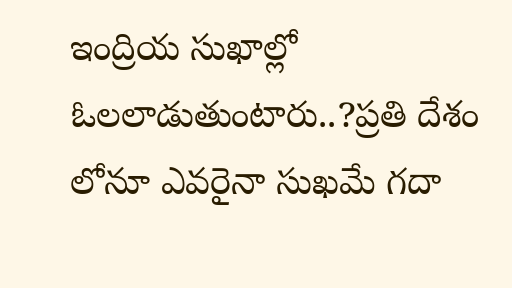ఇంద్రియ సుఖాల్లో ఓలలాడుతుంటారు..?ప్రతి దేశం లోనూ ఎవరైనా సుఖమే గదా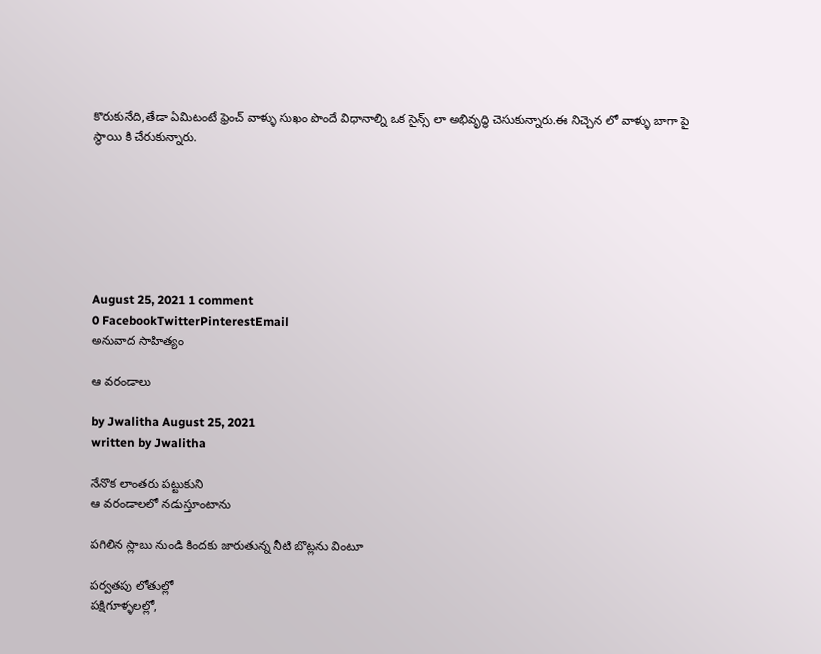కొరుకునేది,తేడా ఏమిటంటే ఫ్రెంచ్ వాళ్ళు సుఖం పొందే విధానాల్ని ఒక సైన్స్ లా అభివృద్ధి చెసుకున్నారు.ఈ నిచ్చెన లో వాళ్ళు బాగా పై స్థాయి కి చేరుకున్నారు.







August 25, 2021 1 comment
0 FacebookTwitterPinterestEmail
అనువాద సాహిత్యం

ఆ వరండాలు

by Jwalitha August 25, 2021
written by Jwalitha

నేనొక లాంతరు పట్టుకుని
ఆ వరండాలలో నడుస్తూంటాను

పగిలిన స్లాబు నుండి కిందకు జారుతున్న నీటి బొట్లను వింటూ

పర్వతపు లోతుల్లో
పక్షిగూళ్ళలల్లో,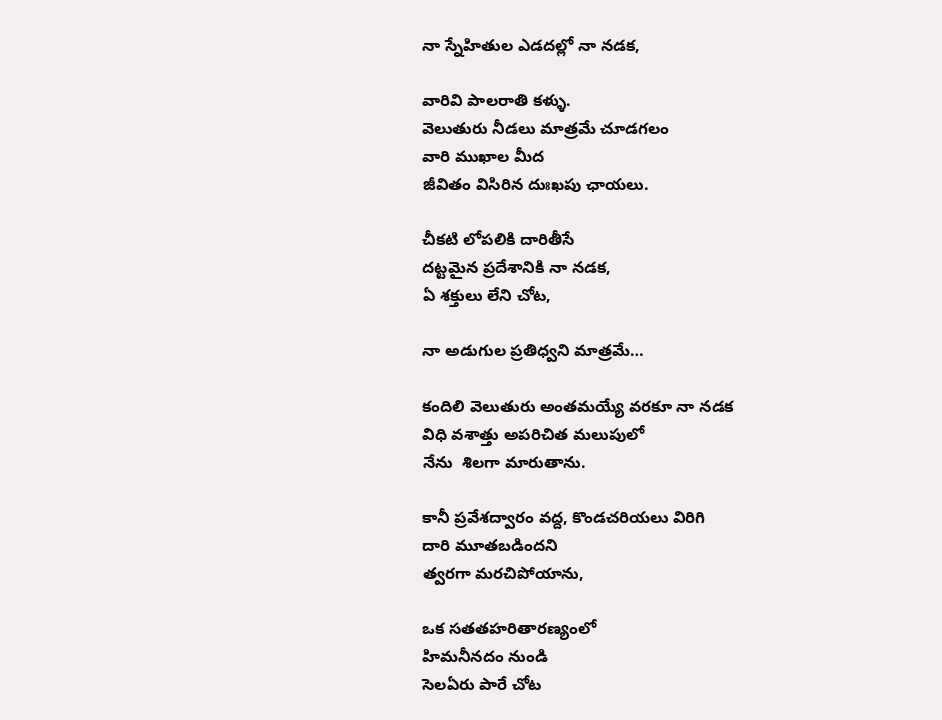నా స్నేహితుల ఎడదల్లో నా నడక,

వారివి పాలరాతి కళ్ళు.
వెలుతురు నీడలు మాత్రమే చూడగలం
వారి ముఖాల మీద
జీవితం విసిరిన దుఃఖపు ఛాయలు.

చీకటి లోపలికి దారితీసే
దట్టమైన ప్రదేశానికి నా నడక,
ఏ శక్తులు లేని చోట,

నా అడుగుల ప్రతిధ్వని మాత్రమే…

కందిలి వెలుతురు అంతమయ్యే వరకూ నా నడక
విధి వశాత్తు అపరిచిత మలుపులో
నేను  శిలగా మారుతాను.

కానీ ప్రవేశద్వారం వద్ద, కొండచరియలు విరిగి
దారి మూతబడిందని
త్వరగా మరచిపోయాను,

ఒక సతతహరితారణ్యంలో
హిమనీనదం నుండి
సెలఏరు పారే చోట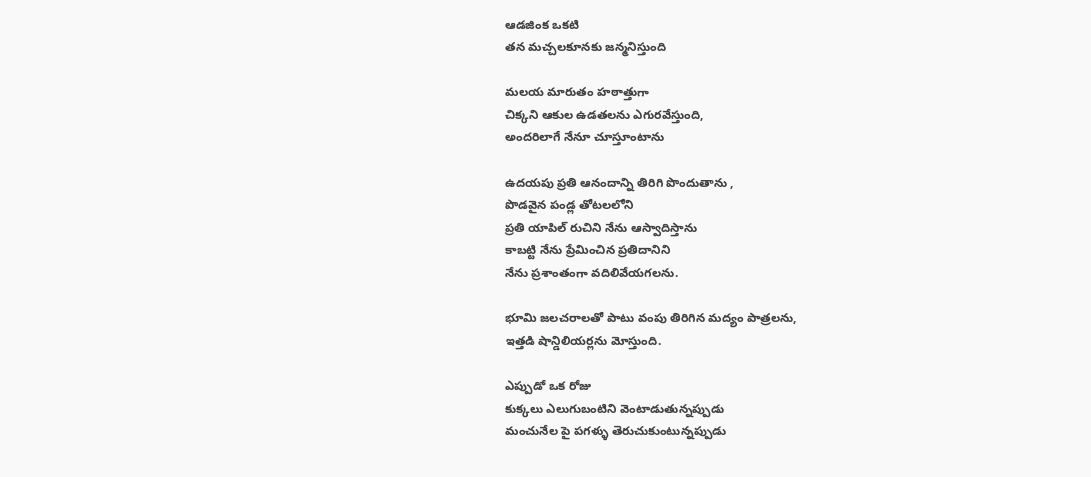ఆడజింక ఒకటి
తన మచ్చలకూనకు జన్మనిస్తుంది

మలయ మారుతం హఠాత్తుగా
చిక్కని ఆకుల ఉడతలను ఎగురవేస్తుంది,
అందరిలాగే నేనూ చూస్తూంటాను

ఉదయపు ప్రతి ఆనందాన్ని తిరిగి పొందుతాను ,
పొడవైన పండ్ల తోటలలోని
ప్రతి యాపిల్ రుచిని నేను ఆస్వాదిస్తాను
కాబట్టి నేను ప్రేమించిన ప్రతిదానిని
నేను ప్రశాంతంగా వదిలివేయగలను.

భూమి జలచరాలతో పాటు వంపు తిరిగిన మద్యం పాత్రలను,
ఇత్తడి షాన్డిలియర్లను మోస్తుంది.

ఎప్పుడో ఒక రోజు
కుక్కలు ఎలుగుబంటిని వెంటాడుతున్నప్పుడు
మంచునేల పై పగళ్ళు తెరుచుకుంటున్నప్పుడు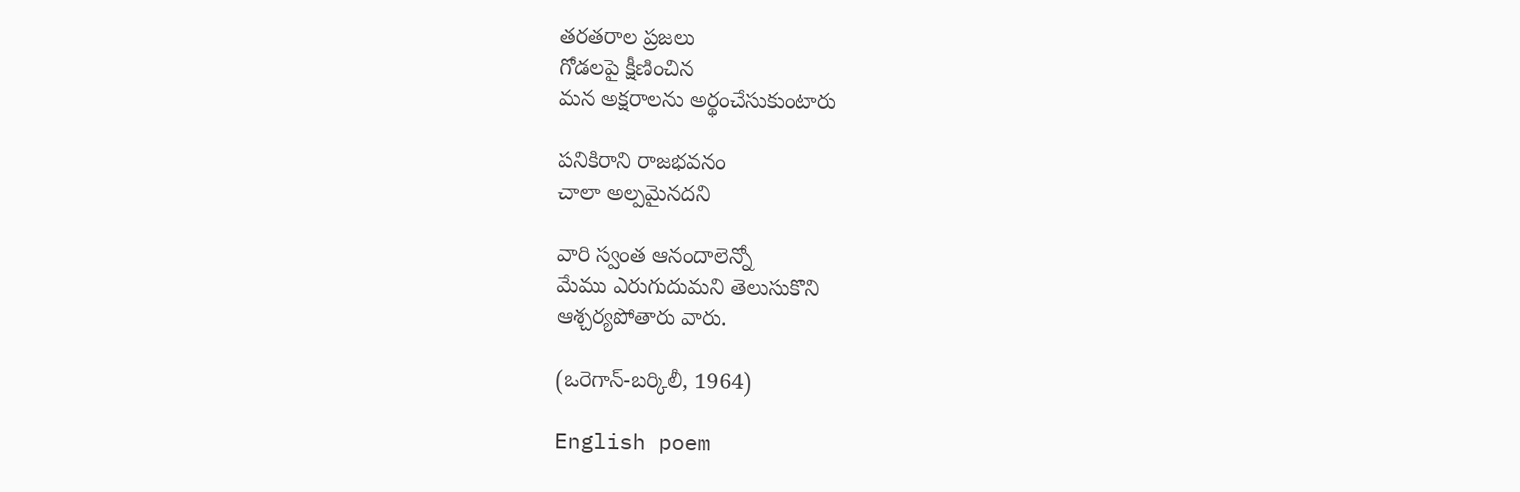తరతరాల ప్రజలు
గోడలపై క్షీణించిన
మన అక్షరాలను అర్థంచేసుకుంటారు

పనికిరాని రాజభవనం
చాలా అల్పమైనదని

వారి స్వంత ఆనందాలెన్నో
మేము ఎరుగుదుమని తెలుసుకొని
ఆశ్చర్యపోతారు వారు.

(ఒరెగాన్-బర్కిలీ, 1964)

English poem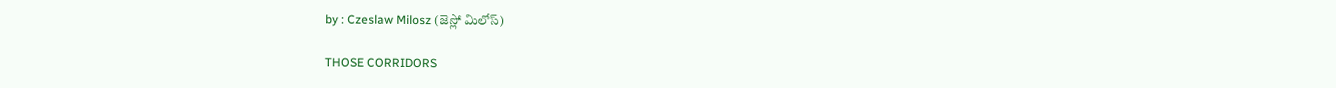by : Czeslaw Milosz (జెస్లో మిలోస్)

THOSE CORRIDORS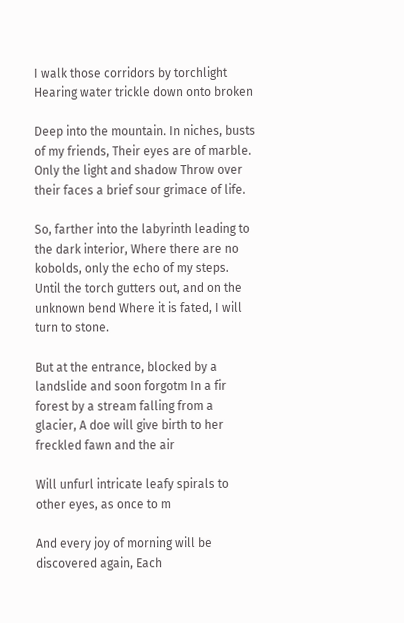I walk those corridors by torchlight Hearing water trickle down onto broken

Deep into the mountain. In niches, busts of my friends, Their eyes are of marble. Only the light and shadow Throw over their faces a brief sour grimace of life.

So, farther into the labyrinth leading to the dark interior, Where there are no kobolds, only the echo of my steps. Until the torch gutters out, and on the unknown bend Where it is fated, I will turn to stone.

But at the entrance, blocked by a landslide and soon forgotm In a fir forest by a stream falling from a glacier, A doe will give birth to her freckled fawn and the air

Will unfurl intricate leafy spirals to other eyes, as once to m

And every joy of morning will be discovered again, Each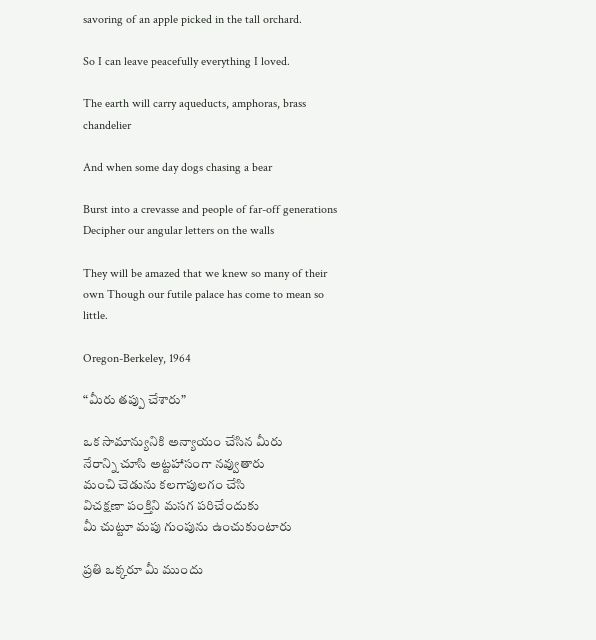savoring of an apple picked in the tall orchard.

So I can leave peacefully everything I loved.

The earth will carry aqueducts, amphoras, brass chandelier

And when some day dogs chasing a bear

Burst into a crevasse and people of far-off generations Decipher our angular letters on the walls

They will be amazed that we knew so many of their own Though our futile palace has come to mean so little.

Oregon-Berkeley, 1964

“మీరు తప్పు చేశారు”

ఒక సామాన్యునికి అన్యాయం చేసిన మీరు
నేరాన్ని చూసి అట్టహాసంగా నవ్వుతారు
మంచి చెడును కలగాపులగం చేసి
విచక్షణా పంక్తిని మసగ పరిచేందుకు
మీ చుట్టూ మపు గుంపును ఉంచుకుంటారు

ప్రతి ఒక్కరూ మీ ముందు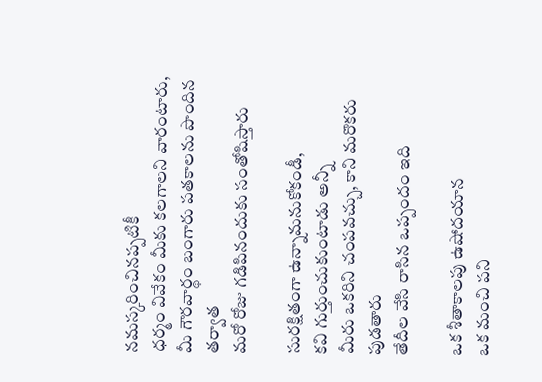నమస్కరించినప్పటికీ
ధర్మం వివేకం మీకు కలగాలని వారంటారు,
మీ గౌరవార్థం బంగారు పతకాలను పొందిన తర్వాత
మరో రోజు గడిపినందుకు సంతోషిస్తారు

సురక్షితంగా ఉన్నామనుకోకండీ,
కవి గుర్తుంచుకుంటాడు అన్నీ
మీరు ఒకరిని చంపవచ్చు, కాని మరొకరు పుడతారు
తేదీల వేసి రాసిన ఒప్పందం ఇది

ఒక శీతాకాలపు ఉషోదయాన
ఒక మంచి పని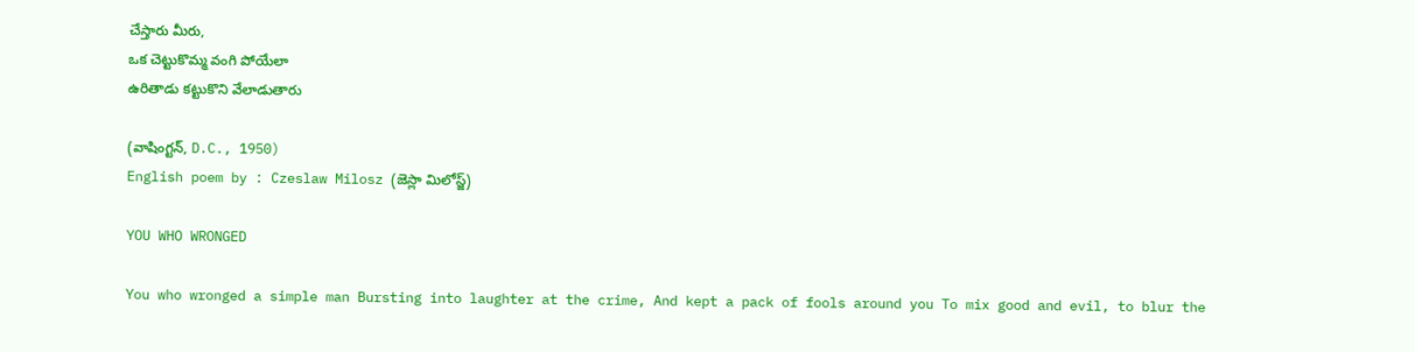చేస్తారు మీరు,
ఒక చెట్టుకొమ్మ వంగి పోయేలా
ఉరితాడు కట్టుకొని వేలాడుతారు

(వాషింగ్టన్, D.C., 1950)
English poem by : Czeslaw Milosz (జెస్లా మిలోస్జ్)

YOU WHO WRONGED

You who wronged a simple man Bursting into laughter at the crime, And kept a pack of fools around you To mix good and evil, to blur the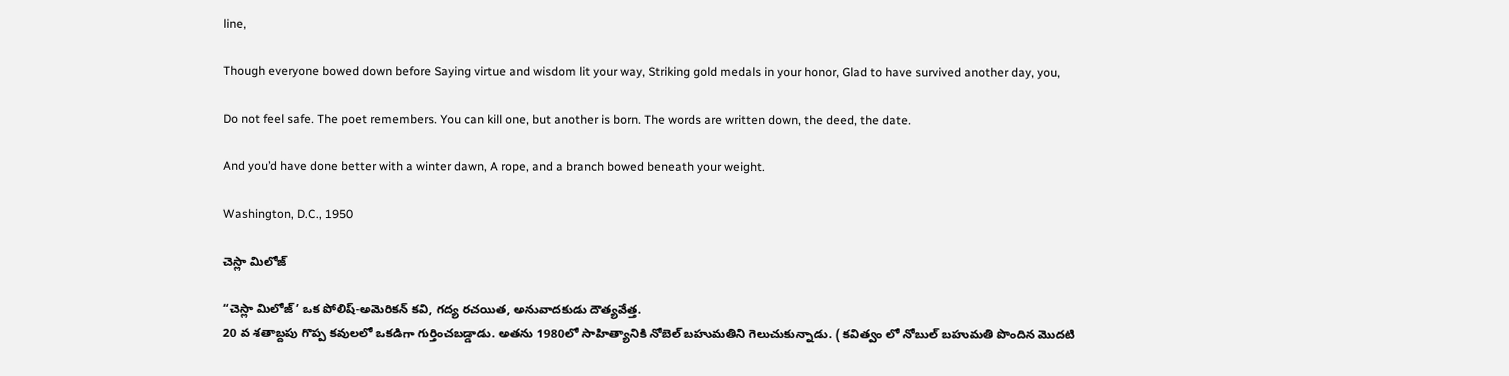line,

Though everyone bowed down before Saying virtue and wisdom lit your way, Striking gold medals in your honor, Glad to have survived another day, you,

Do not feel safe. The poet remembers. You can kill one, but another is born. The words are written down, the deed, the date.

And you’d have done better with a winter dawn, A rope, and a branch bowed beneath your weight.

Washington, D.C., 1950

చెస్లా మిలోజ్

“చెస్లా మిలోజ్’ ఒక పోలిష్-అమెరికన్ కవి, గద్య రచయిత, అనువాదకుడు దౌత్యవేత్త.
20 వ శతాబ్దపు గొప్ప కవులలో ఒకడిగా గుర్తించబడ్డాడు. అతను 1980లో సాహిత్యానికి నోబెల్ బహుమతిని గెలుచుకున్నాడు. ( కవిత్వం లో నోబుల్ బహుమతి పొందిన మొదటి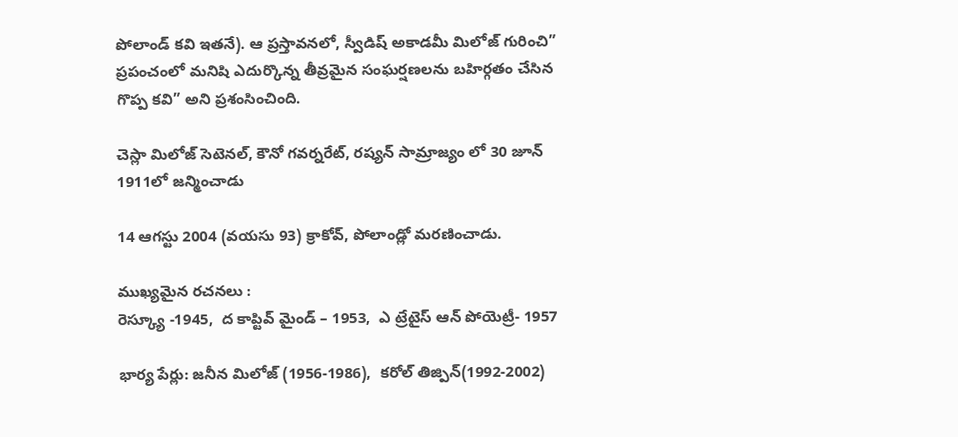పోలాండ్ కవి ఇతనే). ఆ ప్రస్తావనలో, స్వీడిష్ అకాడమీ మిలోజ్ గురించి” ప్రపంచంలో మనిషి ఎదుర్కొన్న తీవ్రమైన సంఘర్షణలను బహిర్గతం చేసిన గొప్ప కవి” అని ప్రశంసించింది.

చెస్లా మిలోజ్ సెటెనల్, కౌనో గవర్నరేట్, రష్యన్ సామ్రాజ్యం లో 30 జూన్ 1911లో జన్మించాడు

14 ఆగస్టు 2004 (వయసు 93) క్రాకోవ్, పోలాండ్లో మరణించాడు.

ముఖ్యమైన రచనలు :
రెస్క్యూ -1945,  ద కాప్టివ్ మైండ్ – 1953,  ఎ ట్రేటైస్ ఆన్ పోయెట్రీ- 1957

భార్య పేర్లు: జనీన మిలోజ్ (1956-1986),  కరోల్ తిజ్పిన్(1992-2002)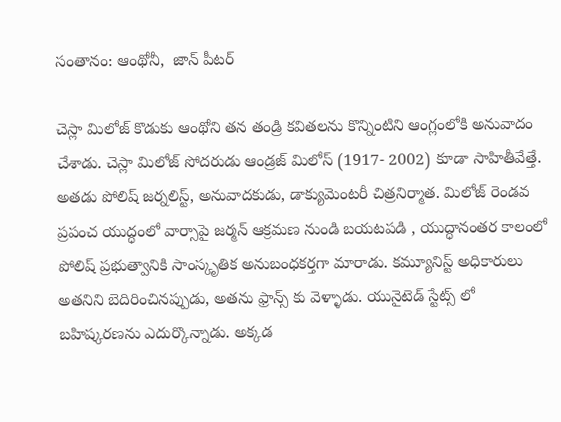సంతానం: ఆంథోనీ,  జాన్ పీటర్

చెస్లా మిలోజ్ కొడుకు ఆంథోని తన తండ్రి కవితలను కొన్నింటిని ఆంగ్లంలోకి అనువాదం చేశాడు. చెస్లా మిలోజ్ సోదరుడు ఆండ్రజ్ మిలోస్ (1917- 2002) కూడా సాహితీవేత్తే. అతడు పోలిష్ జర్నలిస్ట్, అనువాదకుడు, డాక్యుమెంటరీ చిత్రనిర్మాత. మిలోజ్ రెండవ ప్రపంచ యుద్ధంలో వార్సాపై జర్మన్ ఆక్రమణ నుండి బయటపడి , యుద్ధానంతర కాలంలో పోలిష్ ప్రభుత్వానికి సాంస్కృతిక అనుబంధకర్తగా మారాడు. కమ్యూనిస్ట్ అధికారులు అతనిని బెదిరించినప్పుడు, అతను ఫ్రాన్స్ కు వెళ్ళాడు. యునైటెడ్ స్టేట్స్ లో బహిష్కరణను ఎదుర్కొన్నాడు. అక్కడ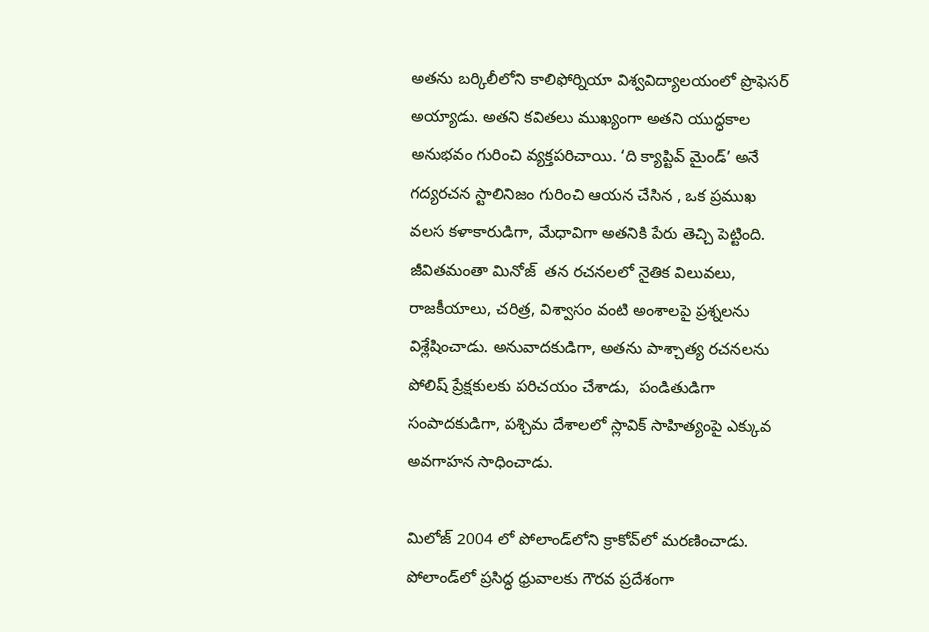అతను బర్కిలీలోని కాలిఫోర్నియా విశ్వవిద్యాలయంలో ప్రొఫెసర్ అయ్యాడు. అతని కవితలు ముఖ్యంగా అతని యుద్ధకాల అనుభవం గురించి వ్యక్తపరిచాయి. ‘ది క్యాప్టివ్ మైండ్’ అనే గద్యరచన స్టాలినిజం గురించి ఆయన చేసిన , ఒక ప్రముఖ వలస కళాకారుడిగా, మేధావిగా అతనికి పేరు తెచ్చి పెట్టింది.  జీవితమంతా మినోజ్  తన రచనలలో నైతిక విలువలు, రాజకీయాలు, చరిత్ర, విశ్వాసం వంటి అంశాలపై ప్రశ్నలను విశ్లేషించాడు. అనువాదకుడిగా, అతను పాశ్చాత్య రచనలను పోలిష్ ప్రేక్షకులకు పరిచయం చేశాడు,  పండితుడిగా సంపాదకుడిగా, పశ్చిమ దేశాలలో స్లావిక్ సాహిత్యంపై ఎక్కువ అవగాహన సాధించాడు.

మిలోజ్ 2004 లో పోలాండ్‌లోని క్రాకోవ్‌లో మరణించాడు. పోలాండ్‌లో ప్రసిద్ధ ధ్రువాలకు గౌరవ ప్రదేశంగా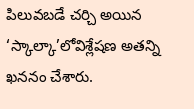పిలువబడే చర్చి అయిన ‘స్కాల్కా’లోవిశ్లేషణ అతన్ని ఖననం చేశారు.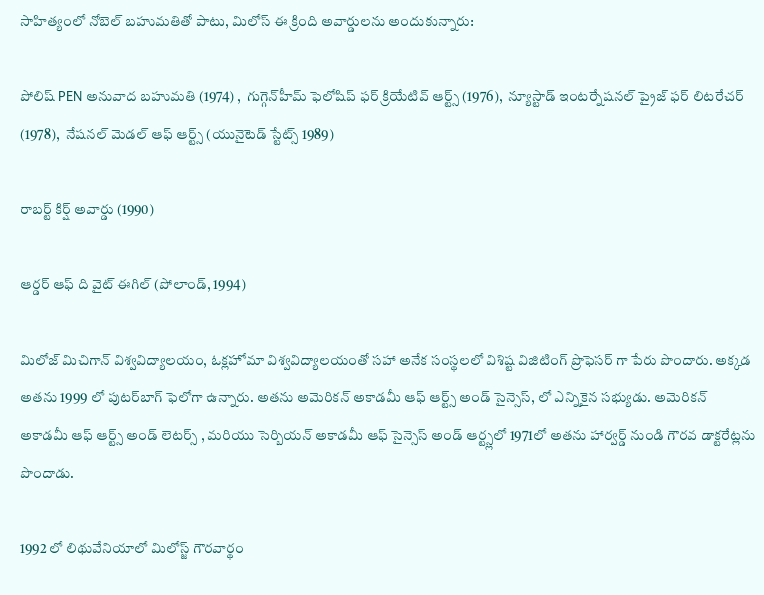సాహిత్యంలో నోబెల్ బహుమతితో పాటు, మిలోస్ ఈ క్రింది అవార్డులను అందుకున్నారు:

పోలిష్ PEN అనువాద బహుమతి (1974) ,  గుగ్గెన్‌హీమ్ ఫెలోషిప్ ఫర్ క్రియేటివ్ ఆర్ట్స్ (1976),  న్యూస్టాడ్ ఇంటర్నేషనల్ ప్రైజ్ ఫర్ లిటరేచర్ (1978),  నేషనల్ మెడల్ ఆఫ్ ఆర్ట్స్ (యునైటెడ్ స్టేట్స్ 1989)

రాబర్ట్ కిర్ష్ అవార్డు (1990)

ఆర్డర్ ఆఫ్ ది వైట్ ఈగిల్ (పోలాండ్, 1994)

మిలోజ్ మిచిగాన్ విశ్వవిద్యాలయం, ఓక్లహోమా విశ్వవిద్యాలయంతో సహా అనేక సంస్థలలో విశిష్ట విజిటింగ్ ప్రొఫెసర్ గా పేరు పొందారు. అక్కడ అతను 1999 లో పుటర్‌బాగ్ ఫెలోగా ఉన్నారు. అతను అమెరికన్ అకాడమీ ఆఫ్ ఆర్ట్స్ అండ్ సైన్సెస్, లో ఎన్నికైన సభ్యుడు. అమెరికన్ అకాడమీ ఆఫ్ ఆర్ట్స్ అండ్ లెటర్స్ , మరియు సెర్బియన్ అకాడమీ ఆఫ్ సైన్సెస్ అండ్ ఆర్ట్స్లలో 1971లో అతను హార్వర్డ్ నుండి గౌరవ డాక్టరేట్లను పొందాడు.

1992 లో లిథువేనియాలో మిలోస్జ్ గౌరవార్థం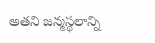అతని జన్మస్థలాన్ని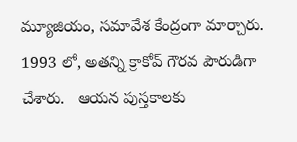మ్యూజియం, సమావేశ కేంద్రంగా మార్చారు.  1993 లో, అతన్ని క్రాకోవ్ గౌరవ పౌరుడిగా చేశారు.   ఆయన పుస్తకాలకు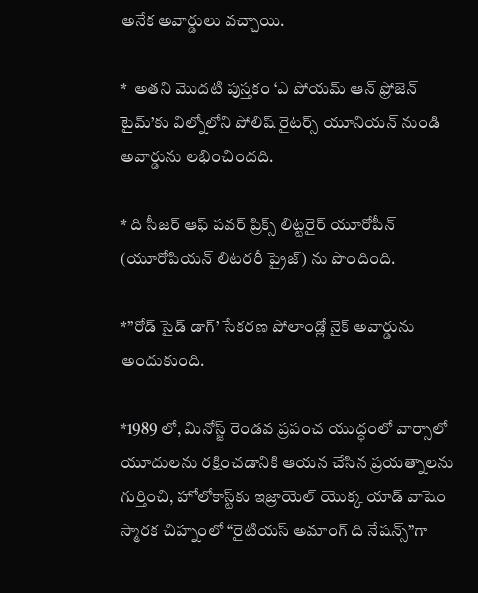అనేక అవార్డులు వచ్చాయి.

*  అతని మొదటి పుస్తకం ‘ఎ పోయమ్ ఆన్ ఫ్రోజెన్ టైమ్’కు విల్నోలోని పోలిష్ రైటర్స్ యూనియన్ నుండి అవార్డును లభించిందది.

* ది సీజర్ ఆఫ్ పవర్ ప్రిక్స్ లిట్టరైర్ యూరోపీన్ (యూరోపియన్ లిటరరీ ప్రైజ్) ను పొందింది.

*”రోడ్ సైడ్ డాగ్’ సేకరణ పోలాండ్లో నైక్ అవార్డును అందుకుంది.

*1989 లో, మినోస్జ్ రెండవ ప్రపంచ యుద్ధంలో వార్సాలో యూదులను రక్షించడానికి ఆయన చేసిన ప్రయత్నాలను గుర్తించి, హోలోకాస్ట్‌కు ఇజ్రాయెల్ యొక్క యాడ్ వాషెం స్మారక చిహ్నంలో “రైటియస్ అమాంగ్ ది నేషన్స్”గా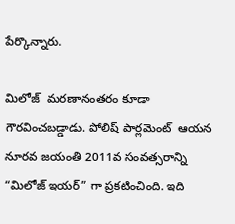పేర్కొన్నారు.

మిలోజ్  మరణానంతరం కూడా గౌరవించబడ్డాడు. పోలిష్ పార్లమెంట్  ఆయన నూరవ జయంతి 2011వ సంవత్సరాన్ని “మిలోజ్ ఇయర్” గా ప్రకటించింది. ఇది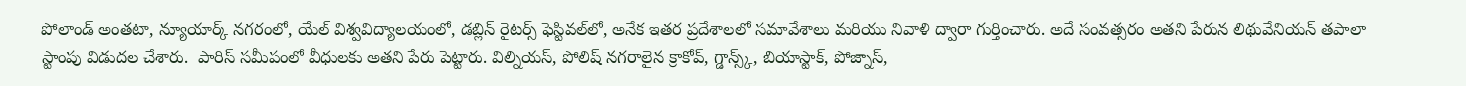పోలాండ్ అంతటా, న్యూయార్క్ నగరంలో, యేల్ విశ్వవిద్యాలయంలో, డబ్లిన్ రైటర్స్ ఫెస్టివల్‌లో, అనేక ఇతర ప్రదేశాలలో సమావేశాలు మరియు నివాళి ద్వారా గుర్తించారు. అదే సంవత్సరం అతని పేరున లిథువేనియన్ తపాలా స్టాంపు విడుదల చేశారు.  పారిస్ సమీపంలో వీధులకు అతని పేరు పెట్టారు. విల్నియస్, పోలిష్ నగరాలైన క్రాకోవ్, గ్డాన్స్క్, బియాస్టాక్, పోజ్నాస్,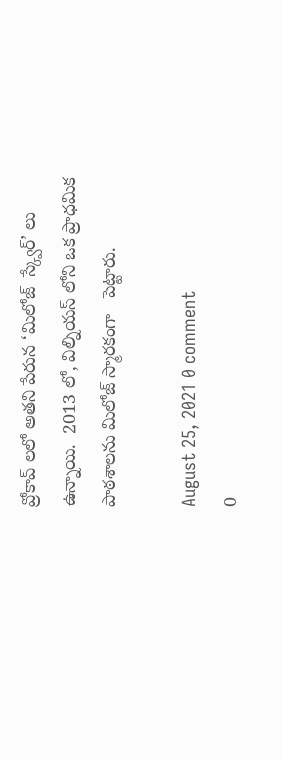వ్రోకావ్ లలో అతని పేరున ‘మిలోజ్  స్క్వేర్’ లు ఉన్నాయి.  2013 లో, విల్నియస్ లోని ఒక ప్రాధమిక పాఠశాలను మిలోజ్ స్మారకంగా   పెట్టారు.

August 25, 2021 0 comment
0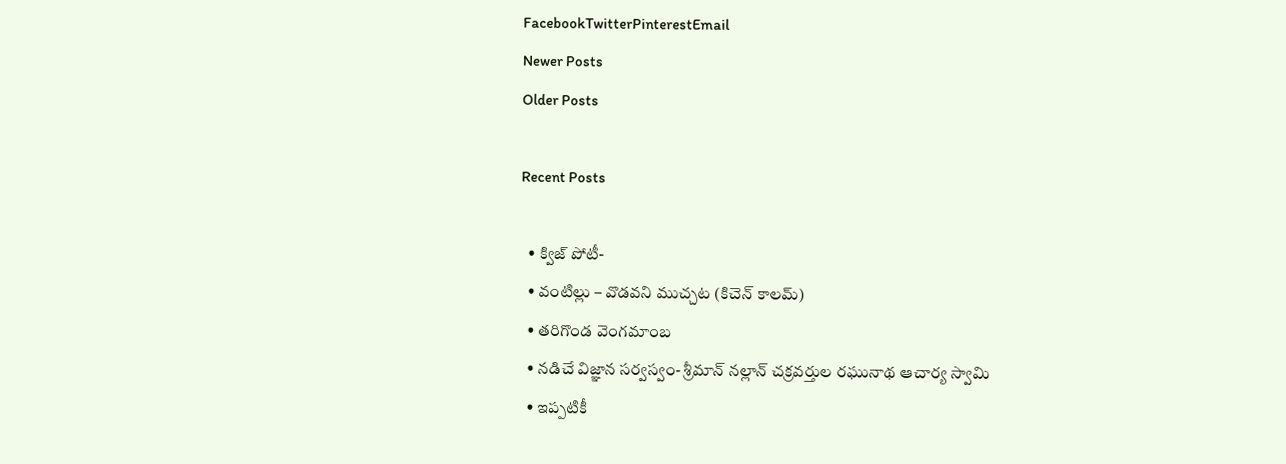FacebookTwitterPinterestEmail
Newer Posts
Older Posts

Recent Posts

  • క్విజ్ పోటీ-
  • వంటిల్లు – వొడవని ముచ్చట (కిచెన్ కాలమ్)
  • తరిగొండ వెంగమాంబ
  • నడిచే విజ్ఞాన సర్వస్వం- శ్రీమాన్ నల్లాన్ చక్రవర్తుల రఘునాథ ఆచార్య స్వామి
  • ఇప్పటికీ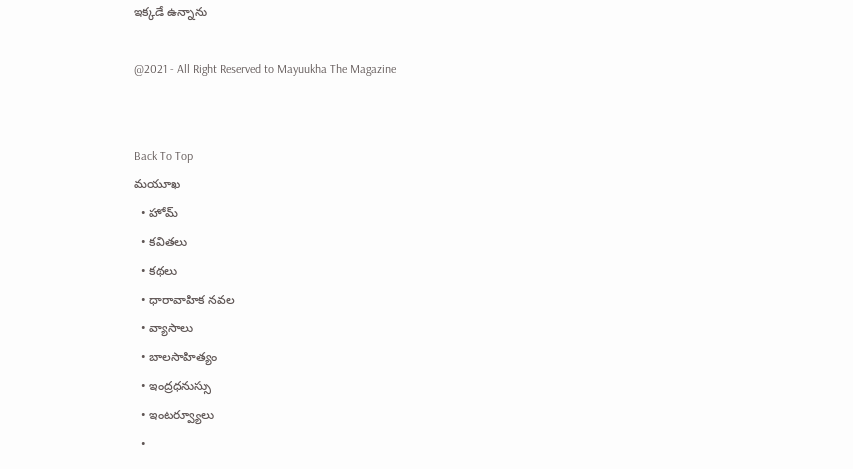ఇక్కడే ఉన్నాను

@2021 - All Right Reserved to Mayuukha The Magazine


Back To Top
మయూఖ
  • హోమ్
  • కవితలు
  • కథలు
  • ధారావాహిక నవల
  • వ్యాసాలు
  • బాల‌సాహిత్యం
  • ఇంద్రధనుస్సు
  • ఇంట‌ర్వ్యూలు
  •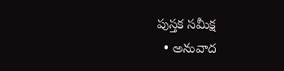పుస్త‌క స‌మీక్ష‌
  • అనువాద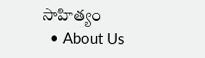సాహిత్యం
  • About Us